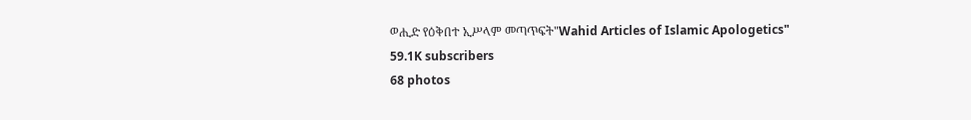ወሒድ የዕቅበተ ኢሥላም መጣጥፍት"Wahid Articles of Islamic Apologetics"
59.1K subscribers
68 photos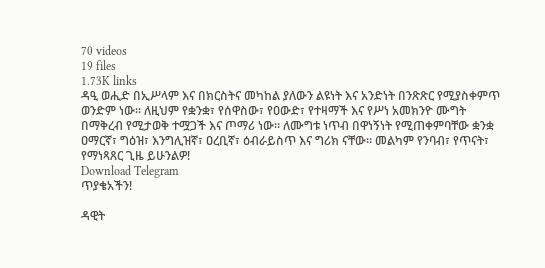70 videos
19 files
1.73K links
ዳዒ ወሒድ በኢሥላም እና በክርስትና መካከል ያለውን ልዩነት እና አንድነት በንጽጽር የሚያስቀምጥ ወንድም ነው። ለዚህም የቋንቋ፣ የሰዋስው፣ የዐውድ፣ የተዛማች እና የሥነ አመክንዮ ሙግት በማቅረብ የሚታወቅ ተሟጋች እና ጦማሪ ነው። ለሙግቱ ነጥብ በዋነኝነት የሚጠቀምባቸው ቋንቋ ዐማርኛ፣ ግዕዝ፣ እንግሊዝኛ፣ ዐረቢኛ፣ ዕብራይስጥ እና ግሪክ ናቸው። መልካም የንባብ፣ የጥናት፣ የማነጻጸር ጊዜ ይሁንልዎ!
Download Telegram
ጥያቄአችን!

ዳዊት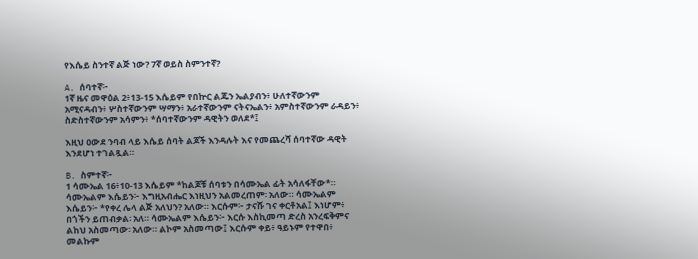የእሴይ ስንተኛ ልጅ ነው? 7ኛ ወይስ ስምንተኛ?

A. ሰባተኛ፦
1ኛ ዜና መዋዕል 2፥13-15 እሴይም የበኵር ልጁን ኤልያብን፥ ሁለተኛውንም አሚናዳብን፥ ሦስተኛውንም ሣማን፥ አራተኛውንም ናትናኤልን፥ አምስተኛውንም ራዳይን፥ ስድስተኛውንም አሳምን፥ *ሰባተኛውንም ዳዊትን ወለደ*፤

እዚህ ዐውደ ንባብ ላይ እሴይ ሰባት ልጆች እንዳሉት እና የመጨረሻ ሰባተኛው ዳዊት እንደሆነ ተገልጿል።

B. ስምተኛ፦
1 ሳሙኤል 16፥10-13 እሴይም *ከልጆቹ ሰባቱን በሳሙኤል ፊት አሳለፋቸው*። ሳሙኤልም እሴይን፦ እግዚአብሔር እነዚህን አልመረጠም፡ አለው። ሳሙኤልም እሴይን፦ *የቀረ ሌላ ልጅ አለህን? አለው። እርሱም፦ ታናሹ ገና ቀርቶአል፤ እነሆም፥ በጎችን ይጠብቃል፡ አለ። ሳሙኤልም እሴይን፦ እርሱ እስኪመጣ ድረስ አንረፍቅምና ልከህ አስመጣው፡ አለው። ልኮም አስመጣው፤ እርሱም ቀይ፥ ዓይኑም የተዋበ፥ መልኩም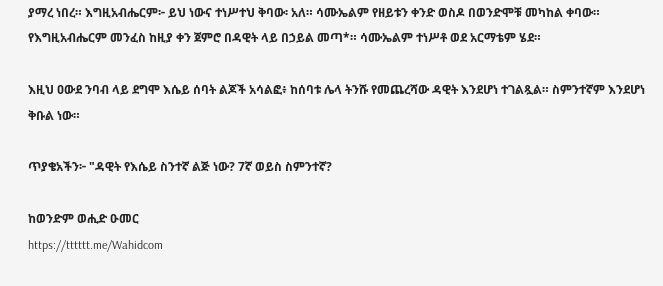ያማረ ነበረ። እግዚአብሔርም፦ ይህ ነውና ተነሥተህ ቅባው፡ አለ። ሳሙኤልም የዘይቱን ቀንድ ወስዶ በወንድሞቹ መካከል ቀባው። የእግዚአብሔርም መንፈስ ከዚያ ቀን ጀምሮ በዳዊት ላይ በኃይል መጣ*። ሳሙኤልም ተነሥቶ ወደ አርማቴም ሄደ።

እዚህ ዐውደ ንባብ ላይ ደግሞ እሴይ ሰባት ልጆች አሳልፎ፥ ከሰባቱ ሌላ ትንሹ የመጨረሻው ዳዊት እንደሆነ ተገልጿል። ስምንተኛም እንደሆነ ቅቡል ነው።

ጥያቄአችን፦ "ዳዊት የእሴይ ስንተኛ ልጅ ነው? 7ኛ ወይስ ስምንተኛ?

ከወንድም ወሒድ ዑመር
https://tttttt.me/Wahidcom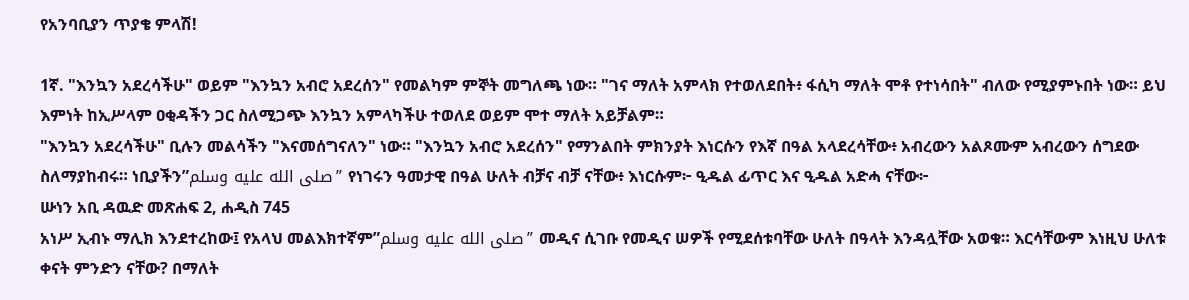የአንባቢያን ጥያቄ ምላሽ!

1ኛ. "እንኳን አደረሳችሁ" ወይም "እንኳን አብሮ አደረሰን" የመልካም ምኞት መግለጫ ነው። "ገና ማለት አምላክ የተወለደበት፥ ፋሲካ ማለት ሞቶ የተነሳበት" ብለው የሚያምኑበት ነው። ይህ እምነት ከኢሥላም ዐቂዳችን ጋር ስለሚጋጭ እንኳን አምላካችሁ ተወለደ ወይም ሞተ ማለት አይቻልም።
"እንኳን አደረሳችሁ" ቢሉን መልሳችን "እናመሰግናለን" ነው። "እንኳን አብሮ አደረሰን" የማንልበት ምክንያት እነርሱን የእኛ በዓል አላደረሳቸው፥ አብረውን አልጾሙም አብረውን ሰግደው ስለማያከብሩ። ነቢያችን”صلى الله عليه وسلم” የነገሩን ዓመታዊ በዓል ሁለት ብቻና ብቻ ናቸው፥ እነርሱም፦ ዒዱል ፊጥር እና ዒዱል አድሓ ናቸው፦
ሡነን አቢ ዳዉድ መጽሐፍ 2, ሐዲስ 745
አነሥ ኢብኑ ማሊክ እንደተረከው፤ የአላህ መልእክተኛም”صلى الله عليه وسلم” መዲና ሲገቡ የመዲና ሠዎች የሚደሰቱባቸው ሁለት በዓላት እንዳሏቸው አወቁ። እርሳቸውም እነዚህ ሁለቱ ቀናት ምንድን ናቸው? በማለት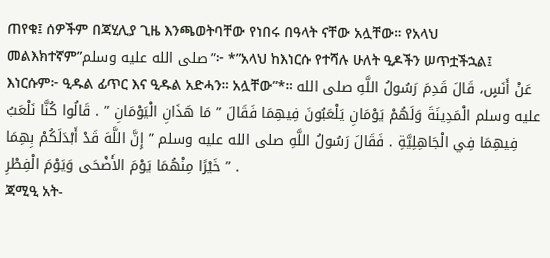ጠየቁ፤ ሰዎችም በጃሂሊያ ጊዜ እንጫወትባቸው የነበሩ በዓላት ናቸው አሏቸው። የአላህ መልእክተኛም”صلى الله عليه وسلم”፦ *”አላህ ከእነርሱ የተሻሉ ሁለት ዒዶችን ሠጥቷችኋል፤ እነርሱም፦ ዒዱል ፊጥር እና ዒዱል አድሓን። አሏቸው”*። عَنْ أَنَسٍ، قَالَ قَدِمَ رَسُولُ اللَّهِ صلى الله عليه وسلم الْمَدِينَةَ وَلَهُمْ يَوْمَانِ يَلْعَبُونَ فِيهِمَا فَقَالَ ” مَا هَذَانِ الْيَوْمَانِ ” . قَالُوا كُنَّا نَلْعَبُ فِيهِمَا فِي الْجَاهِلِيَّةِ . فَقَالَ رَسُولُ اللَّهِ صلى الله عليه وسلم ” إِنَّ اللَّهَ قَدْ أَبْدَلَكُمْ بِهِمَا خَيْرًا مِنْهُمَا يَوْمَ الأَضْحَى وَيَوْمَ الْفِطْرِ ” .
ጃሚዒ አት-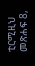ቲርሚዚህ መጽሐፍ 8,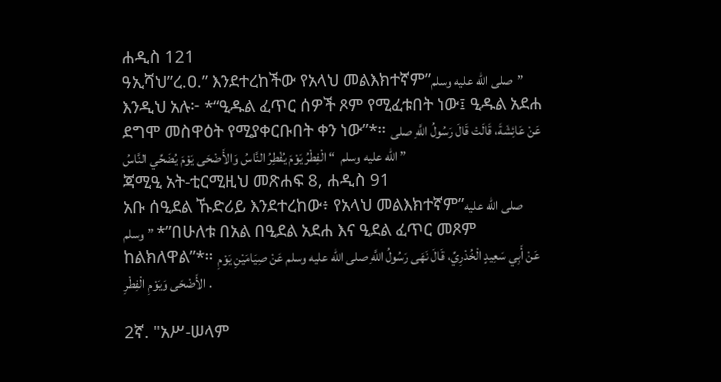ሐዲስ 121
ዓኢሻህ”ረ.ዐ.” እንደተረከችው የአላህ መልእክተኛም”صلى الله عليه وسلم” እንዲህ አሉ፦ *“ዒዱል ፈጥር ሰዎች ጾም የሚፈቱበት ነው፤ ዒዱል አደሐ ደግሞ መስዋዕት የሚያቀርቡበት ቀን ነው”*። عَنْ عَائِشَةَ، قَالَتْ قَالَ رَسُولُ اللَّهِ صلى الله عليه وسلم  “ الْفِطْرُ يَوْمَ يُفْطِرُ النَّاسُ وَالأَضْحَى يَوْمَ يُضَحِّي النَّاسُ ”
ጃሚዒ አት-ቲርሚዚህ መጽሐፍ 8, ሐዲስ 91
አቡ ሰዒደል ኹድሪይ እንደተረከው፥ የአላህ መልእክተኛም”صلى الله عليه وسلم” *”በሁለቱ በአል በዒደል አደሐ እና ዒደል ፈጥር መጾም ከልክለዋል”*። عَنْ أَبِي سَعِيدٍ الْخُدْرِيِّ، قَالَ نَهَى رَسُولُ اللَّهِ صلى الله عليه وسلم عَنْ صِيَامَيْنِ يَوْمِ الأَضْحَى وَيَوْمِ الْفِطْرِ .

2ኛ. "አሥ-ሠላም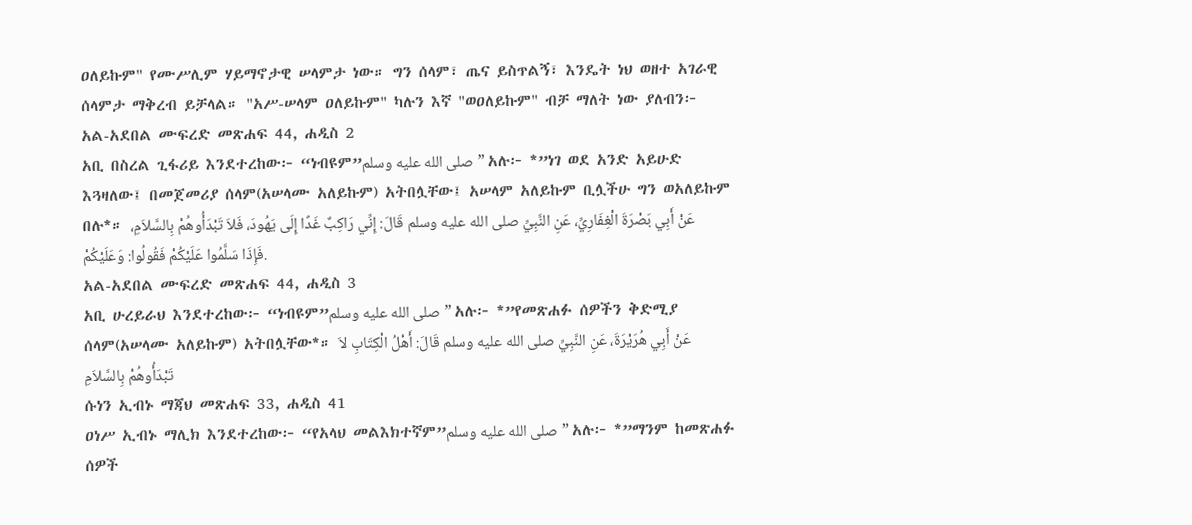ዐለይኩም" የሙሥሊም ሃይማኖታዊ ሠላምታ ነው። ግን ሰላም፣ ጤና ይስጥልኝ፣ እንዴት ነህ ወዘተ አገራዊ ሰላምታ ማቅረብ ይቻላል። "አሥ-ሠላም ዐለይኩም" ካሉን እኛ "ወዐለይኩም" ብቻ ማለት ነው ያለብን፦
አል-አደበል ሙፍረድ መጽሐፍ 44, ሐዲስ 2
አቢ በስረል ጊፋሪይ እንደተረከው፦ “ነብዩም”صلى الله عليه وسلم” አሉ፦ *”ነገ ወደ አንድ አይሁድ እጓዛለው፤ በመጀመሪያ ሰላም(አሠላሙ አለይኩም) አትበሏቸው፤ አሠላም አለይኩም ቢሏችሁ ግን ወአለይኩም በሉ*። عَنْ أَبِي بَصْرَةَ الْغِفَارِيِّ، عَنِ النَّبِيِّ صلى الله عليه وسلم قَالَ: إِنِّي رَاكِبٌ غَدًا إِلَى يَهُودَ، فَلاَ تَبْدَأُوهُمْ بِالسَّلاَمِ، فَإِذَا سَلَّمُوا عَلَيْكُمْ فَقُولُوا: وَعَلَيْكُمْ.
አል-አደበል ሙፍረድ መጽሐፍ 44, ሐዲስ 3
አቢ ሁረይራህ እንደተረከው፦ “ነብዩም”صلى الله عليه وسلم” አሉ፦ *”የመጽሐፉ ሰዎችን ቅድሚያ ሰላም(አሠላሙ አለይኩም) አትበሏቸው*። عَنْ أَبِي هُرَيْرَةَ، عَنِ النَّبِيِّ صلى الله عليه وسلم قَالَ: أَهْلُ الْكِتَابِ لاَ تَبْدَأُوهُمْ بِالسَّلاَمِ
ሱነን ኢብኑ ማጃህ መጽሐፍ 33, ሐዲስ 41
ዐነሥ ኢብኑ ማሊክ እንደተረከው፦ “የአላህ መልእክተኛም”صلى الله عليه وسلم” አሉ፦ *”ማንም ከመጽሐፉ ሰዎች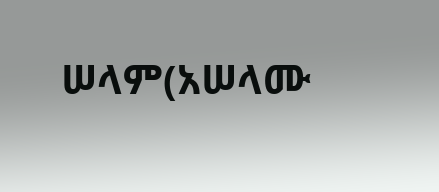ሠላም(አሠላሙ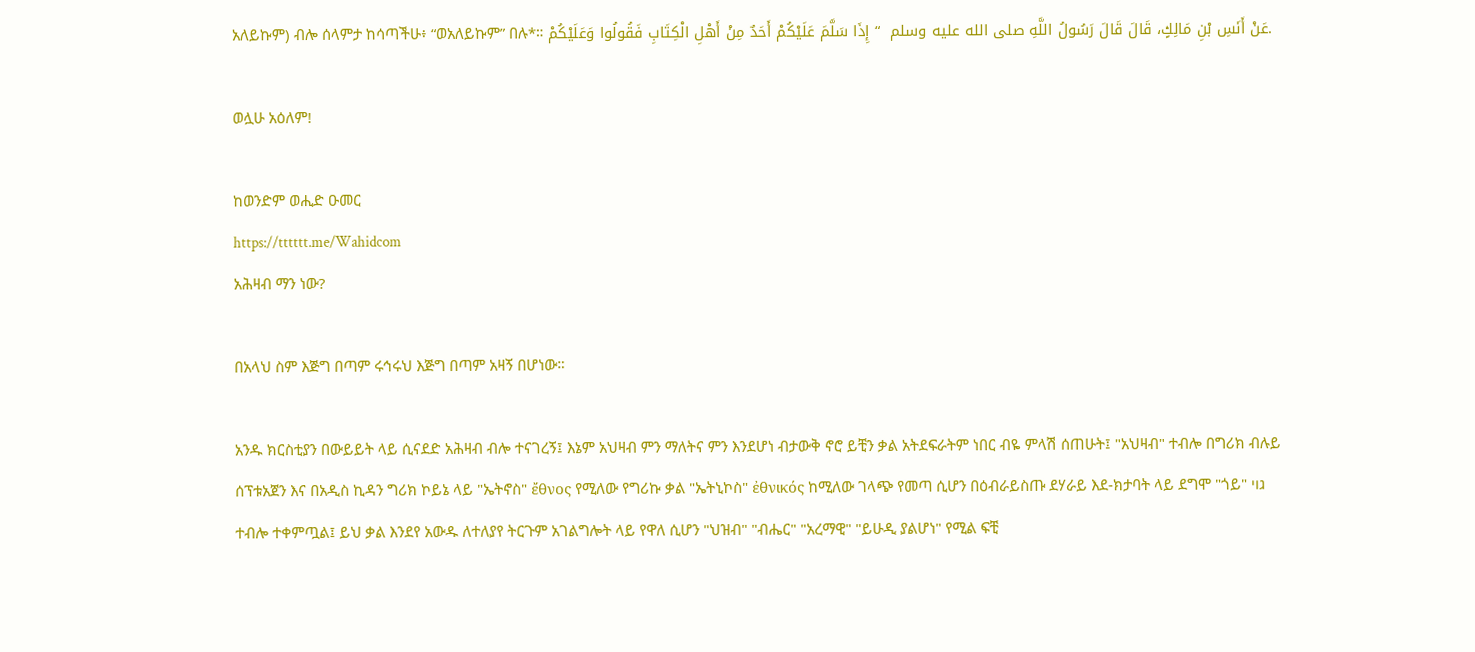አለይኩም) ብሎ ሰላምታ ከሳጣችሁ፥ “ወአለይኩም” በሉ*። عَنْ أَنَسِ بْنِ مَالِكٍ، قَالَ قَالَ رَسُولُ اللَّهِ صلى الله عليه وسلم  “ إِذَا سَلَّمَ عَلَيْكُمْ أَحَدٌ مِنْ أَهْلِ الْكِتَابِ فَقُولُوا وَعَلَيْكُمْ‌.

ወሏሁ አዕለም!

ከወንድም ወሒድ ዑመር
https://tttttt.me/Wahidcom
አሕዛብ ማን ነው?

በአላህ ስም እጅግ በጣም ሩኅሩህ እጅግ በጣም አዛኝ በሆነው።

አንዱ ክርስቲያን በውይይት ላይ ሲናደድ አሕዛብ ብሎ ተናገረኝ፤ እኔም አህዛብ ምን ማለትና ምን እንደሆነ ብታውቅ ኖሮ ይቺን ቃል አትደፍራትም ነበር ብዬ ምላሽ ሰጠሁት፤ "አህዛብ" ተብሎ በግሪክ ብሉይ ሰፕቱአጀን እና በአዲስ ኪዳን ግሪክ ኮይኔ ላይ "ኤትኖስ" ἔθνος የሚለው የግሪኩ ቃል "ኤትኒኮስ" ἐθνικός ከሚለው ገላጭ የመጣ ሲሆን በዕብራይስጡ ደሃራይ እደ-ክታባት ላይ ደግሞ "ጎይ" גוי ተብሎ ተቀምጧል፤ ይህ ቃል እንደየ አውዱ ለተለያየ ትርጉም አገልግሎት ላይ የዋለ ሲሆን "ህዝብ" "ብሔር" "አረማዊ" "ይሁዲ ያልሆነ" የሚል ፍቺ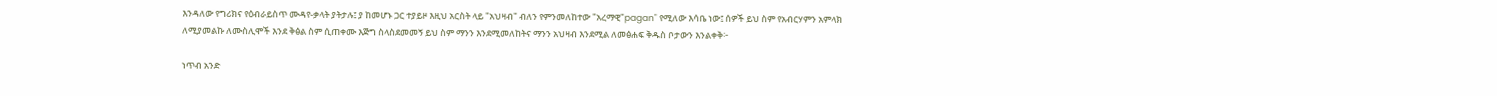እንዳለው የግሪክና የዕብራይስጥ ሙዳየ-ቃላት ያትታሉ፤ ያ ከመሆኑ ጋር ተያይዞ እዚህ አርስት ላይ "አህዛብ" ብለን የምንመለከተው "አረማዊ"pagan" የሚለው እሳቤ ነው፤ ሰዎች ይህ ስም የአብርሃምን አምላክ ለሚያመልኩ ለሙስሊሞች እንደ ቅፅል ስም ሲጠቀሙ እጅግ ስላስደመመኝ ይህ ስም ማንን እንደሚመለከትና ማንን አህዛብ እንደሚል ለመፅሐፍ ቅዱስ ቦታውን እንልቀቅ፦

ነጥብ አንድ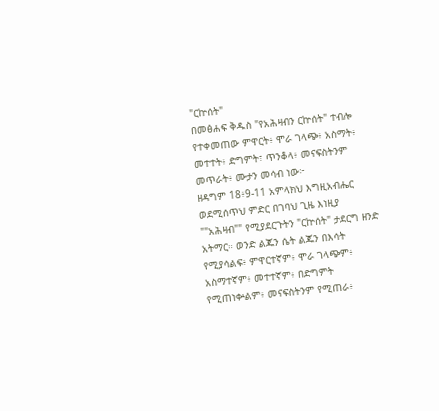"ርኵሰት"
በመፅሐፍ ቅዱስ "የአሕዛብን ርኵሰት" ተብሎ የተቀመጠው ምዋርት፥ ሞራ ገላጭ፥ አስማት፥ መተተት፥ ድግምት፣ ጥንቆላ፥ መናፍስትንም መጥራት፥ ሙታን መሳብ ነው፦
ዘዳግም 18፥9-11 አምላክህ እግዚአብሔር ወደሚሰጥህ ምድር በገባህ ጊዜ እነዚያ ""አሕዛብ"" የሚያደርጉትን "ርኵሰት" ታደርግ ዘንድ አትማር። ወንድ ልጁን ሴት ልጁን በእሳት የሚያሳልፍ፥ ምዋርተኛም፥ ሞራ ገላጭም፥ አስማተኛም፥ መተተኛም፥ በድግምት የሚጠነቍልም፥ መናፍስትንም የሚጠራ፥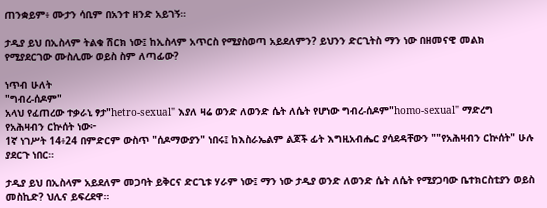ጠንቋይም፥ ሙታን ሳቢም በአንተ ዘንድ አይገኝ።

ታዲያ ይህ በኢስላም ትልቁ ሽርክ ነው፤ ከኢስላም አጥርስ የሚያስወጣ አይደለምን? ይህንን ድርጊትስ ማን ነው በዘመናዊ መልክ የሚያደርገው ሙስሊሙ ወይስ ስም ለጣፊው?

ነጥብ ሁለት
"ግብረ-ሰዶም"
አላህ የፈጠረው ተቃራኒ ፃታ"hetro-sexual" እያለ ዛሬ ወንድ ለወንድ ሴት ለሴት የሆነው ግብረ-ሰዶም"homo-sexual" ማድረግ የአሕዛብን ርኵሰት ነው፦
1ኛ ነገሥት 14፥24 በምድርም ውስጥ "ሰዶማውያን" ነበሩ፤ ከእስራኤልም ልጆች ፊት እግዚአብሔር ያሳደዳቸውን ""የአሕዛብን ርኵሰት" ሁሉ ያደርጉ ነበር።

ታዲያ ይህ በኢስላም አይደለም መጋባት ይቅርና ድርጊቱ ሃራም ነው፤ ማን ነው ታዲያ ወንድ ለወንድ ሴት ለሴት የሚያጋባው ቤተክርስቲያን ወይስ መስኪድ? ህሊና ይፍረደዋ።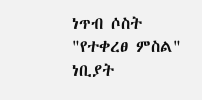ነጥብ ሶስት
"የተቀረፀ ምስል"
ነቢያት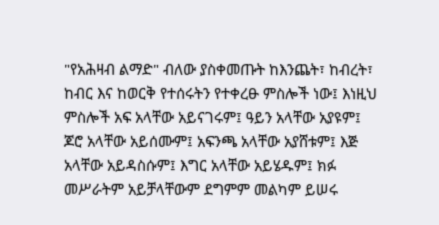"የአሕዛብ ልማድ" ብለው ያስቀመጡት ከእንጨት፣ ከብረት፣ ከብር እና ከወርቅ የተሰሩትን የተቀረፁ ምስሎች ነው፤ እነዚህ ምስሎች አፍ አላቸው አይናገሩም፤ ዓይን አላቸው አያዩም፤ ጆሮ አላቸው አይሰሙም፤ አፍንጫ አላቸው አያሸቱም፤ እጅ አላቸው አይዳስሱም፤ እግር አላቸው አይሄዱም፤ ክፉ መሥራትም አይቻላቸውም ደግምም መልካም ይሠሩ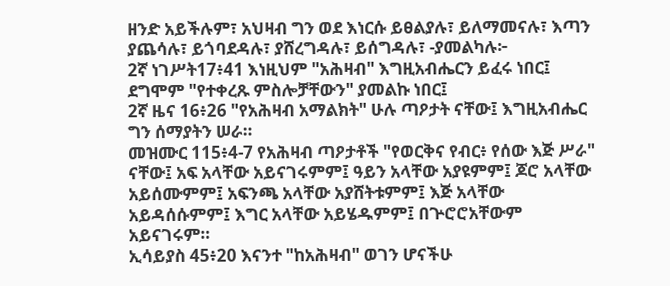ዘንድ አይችሉም፣ አህዛብ ግን ወደ እነርሱ ይፀልያሉ፣ ይለማመናሉ፣ እጣን ያጨሳሉ፣ ይጎባደዳሉ፣ ያሸረግዳሉ፣ ይሰግዳሉ፣ -ያመልካሉ፦
2ኛ ነገሥት17፥41 እነዚህም "አሕዛብ" እግዚአብሔርን ይፈሩ ነበር፤ ደግሞም "የተቀረጹ ምስሎቻቸውን" ያመልኩ ነበር፤
2ኛ ዜና 16፥26 "የአሕዛብ አማልክት" ሁሉ ጣዖታት ናቸው፤ እግዚአብሔር ግን ሰማያትን ሠራ።
መዝሙር 115፥4-7 የአሕዛብ ጣዖታቶች "የወርቅና የብር፥ የሰው እጅ ሥራ" ናቸው፤ አፍ አላቸው አይናገሩምም፤ ዓይን አላቸው አያዩምም፤ ጆሮ አላቸው አይሰሙምም፤ አፍንጫ አላቸው አያሸትቱምም፤ እጅ አላቸው አይዳሰሱምም፤ እግር አላቸው አይሄዱምም፤ በጕሮሮአቸውም አይናገሩም።
ኢሳይያስ 45፥20 እናንተ "ከአሕዛብ" ወገን ሆናችሁ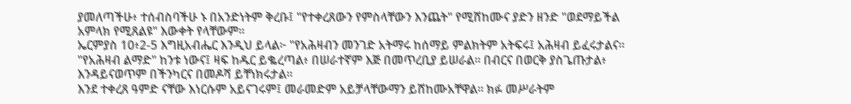ያመለጣችሁ፥ ተሰብስባችሁ ኑ በአንድነትም ቅረቡ፤ "የተቀረጸውን የምስላቸውን እንጨት" የሚሸከሙና ያድን ዘንድ "ወደማይችል አምላክ የሚጸልዩ" እውቀት የላቸውም።
ኤርምያስ 10፥2-5 እግዚአብሔር እንዲህ ይላል፦ "የአሕዛብን መንገድ አትማሩ ከሰማይ ምልክትም አትፍሩ፤ አሕዛብ ይፈሩታልና። "የአሕዛብ ልማድ" ከንቱ ነውና፤ ዛፍ ከዱር ይቈረጣል፥ በሠራተኛም እጅ በመጥረቢያ ይሠራል። በብርና በወርቅ ያስጌጡታል፥ እንዳይናወጥም በችንካርና በመዶሻ ይቸነክሩታል።
እንደ ተቀረጸ ዓምድ ናቸው እነርሱም አይናገሩም፤ መራመድም አይቻላቸውማን ይሸከሙአቸዋል። ክፉ መሥራትም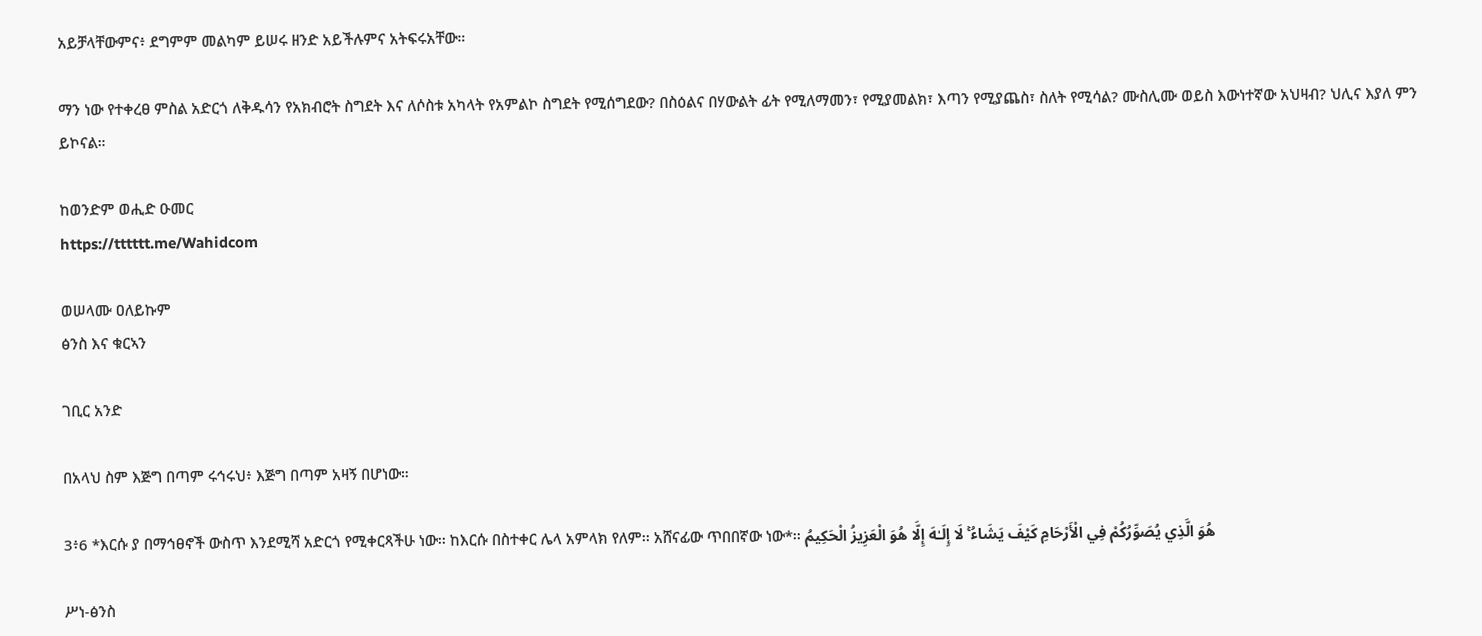አይቻላቸውምና፥ ደግምም መልካም ይሠሩ ዘንድ አይችሉምና አትፍሩአቸው።

ማን ነው የተቀረፀ ምስል አድርጎ ለቅዱሳን የአክብሮት ስግደት እና ለሶስቱ አካላት የአምልኮ ስግደት የሚሰግደው? በስዕልና በሃውልት ፊት የሚለማመን፣ የሚያመልክ፣ እጣን የሚያጨስ፣ ስለት የሚሳል? ሙስሊሙ ወይስ እውነተኛው አህዛብ? ህሊና እያለ ምን ይኮናል።

ከወንድም ወሒድ ዑመር
https://tttttt.me/Wahidcom

ወሠላሙ ዐለይኩም
ፅንስ እና ቁርኣን

ገቢር አንድ

በአላህ ስም እጅግ በጣም ሩኅሩህ፥ እጅግ በጣም አዛኝ በሆነው።

3፥6 *እርሱ ያ በማኅፀኖች ውስጥ እንደሚሻ አድርጎ የሚቀርጻችሁ ነው፡፡ ከእርሱ በስተቀር ሌላ አምላክ የለም፡፡ አሸናፊው ጥበበኛው ነው*፡፡ هُوَ الَّذِي يُصَوِّرُكُمْ فِي الْأَرْحَامِ كَيْفَ يَشَاءُ ۚ لَا إِلَـٰهَ إِلَّا هُوَ الْعَزِيزُ الْحَكِيمُ

ሥነ-ፅንስ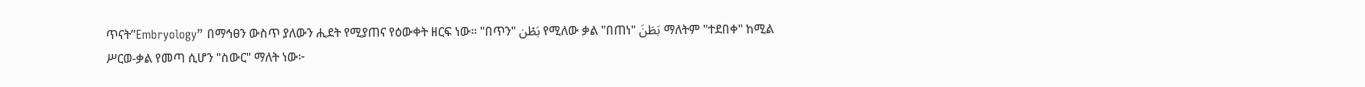ጥናት”Embryology” በማኅፀን ውስጥ ያለውን ሒደት የሚያጠና የዕውቀት ዘርፍ ነው። "በጥን" بَطْن የሚለው ቃል "በጠነ" بَطَنَ ማለትም "ተደበቀ" ከሚል ሥርወ-ቃል የመጣ ሲሆን "ስውር" ማለት ነው፦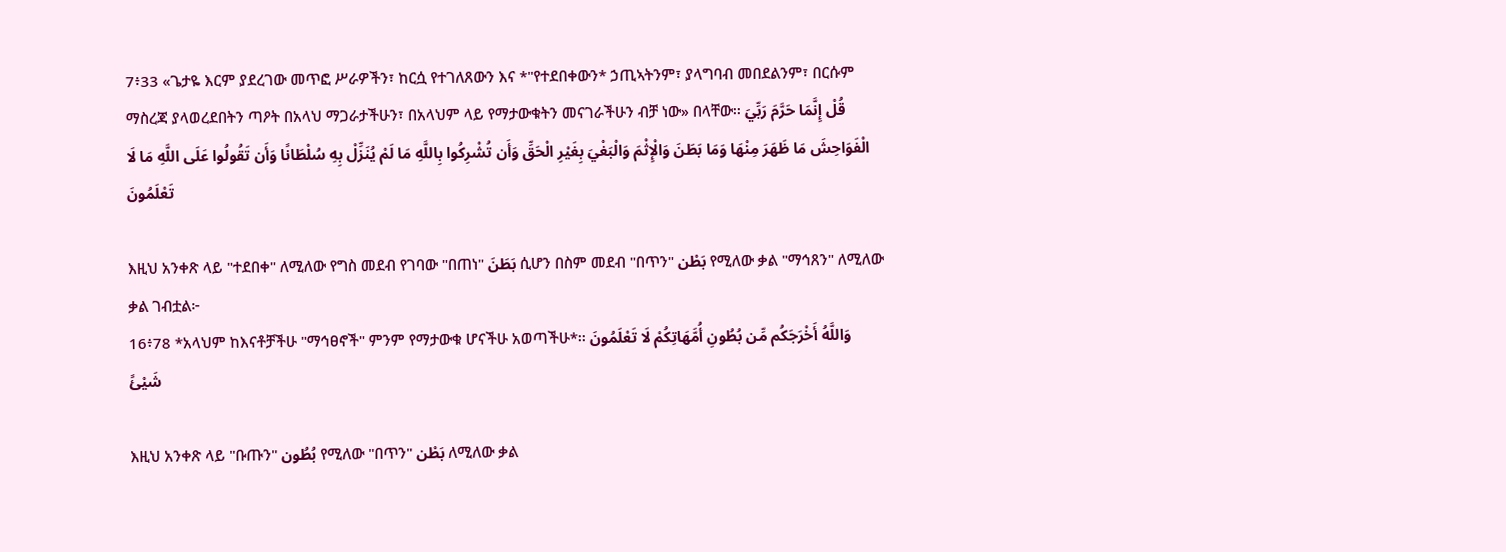7፥33 «ጌታዬ እርም ያደረገው መጥፎ ሥራዎችን፣ ከርሷ የተገለጸውን እና *"የተደበቀውን* ኃጢኣትንም፣ ያላግባብ መበደልንም፣ በርሱም ማስረጃ ያላወረደበትን ጣዖት በአላህ ማጋራታችሁን፣ በአላህም ላይ የማታውቁትን መናገራችሁን ብቻ ነው» በላቸው፡፡ قُلْ إِنَّمَا حَرَّمَ رَبِّيَ الْفَوَاحِشَ مَا ظَهَرَ مِنْهَا وَمَا بَطَنَ وَالْإِثْمَ وَالْبَغْيَ بِغَيْرِ الْحَقِّ وَأَن تُشْرِكُوا بِاللَّهِ مَا لَمْ يُنَزِّلْ بِهِ سُلْطَانًا وَأَن تَقُولُوا عَلَى اللَّهِ مَا لَا تَعْلَمُونَ

እዚህ አንቀጽ ላይ "ተደበቀ" ለሚለው የግስ መደብ የገባው "በጠነ" بَطَنَ ሲሆን በስም መደብ "በጥን" بَطْن የሚለው ቃል "ማኅጸን" ለሚለው ቃል ገብቷል፦
16፥78 *አላህም ከእናቶቻችሁ "ማኅፀኖች" ምንም የማታውቁ ሆናችሁ አወጣችሁ*፡፡ وَاللَّهُ أَخْرَجَكُم مِّن بُطُونِ أُمَّهَاتِكُمْ لَا تَعْلَمُونَ شَيْئً

እዚህ አንቀጽ ላይ "ቡጡን" بُطُون የሚለው "በጥን" بَطْن ለሚለው ቃል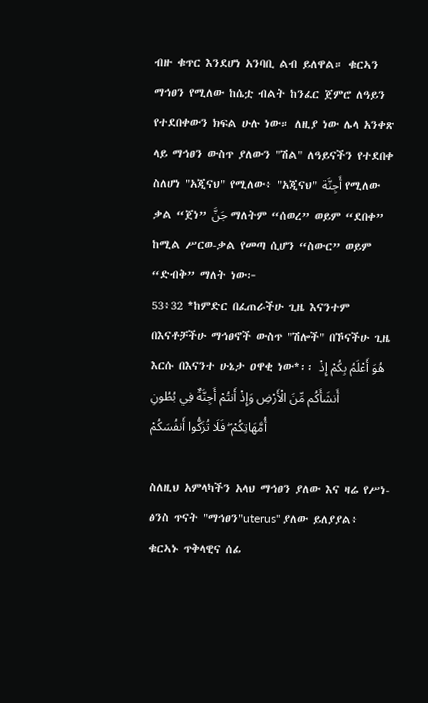ብዙ ቁጥር እንደሆነ አንባቢ ልብ ይለዋል። ቁርኣን ማኅፀን የሚለው ከሴቷ ብልት ከንፈር ጀምሮ ለዓይን የተደበቀውን ክፍል ሁሉ ነው። ለዚያ ነው ሌላ አንቀጽ ላይ ማኅፀን ውስጥ ያለውን "ሽል" ለዓይናችን የተደበቀ ስለሆነ "አጂናህ" የሚለው፥ "አጂናህ" أَجِنَّة የሚለው ቃል “ጀነ” جَنَّ ማለትም “ሰወረ” ወይም “ደበቀ” ከሚል ሥርወ-ቃል የመጣ ሲሆን “ስውር” ወይም “ድብቅ” ማለት ነው፦
53፥32 *ከምድር በፈጠራችሁ ጊዜ እናንተም በእናቶቻችሁ ማኅፀኖች ውስጥ "ሽሎች" በኾናችሁ ጊዜ እርሱ በእናንተ ሁኔታ ዐዋቂ ነው*፡፡ هُوَ أَعْلَمُ بِكُمْ إِذْ أَنشَأَكُم مِّنَ الْأَرْضِ وَإِذْ أَنتُمْ أَجِنَّةٌ فِي بُطُونِ أُمَّهَاتِكُمْ ۖ فَلَا تُزَكُّوا أَنفُسَكُمْ

ስለዚህ አምላካችን አላህ ማኅፀን ያለው እና ዛሬ የሥነ-ፅንስ ጥናት "ማኅፀን"uterus" ያለው ይለያያል፥ ቁርኣኑ ጥቅላዊና ሰፊ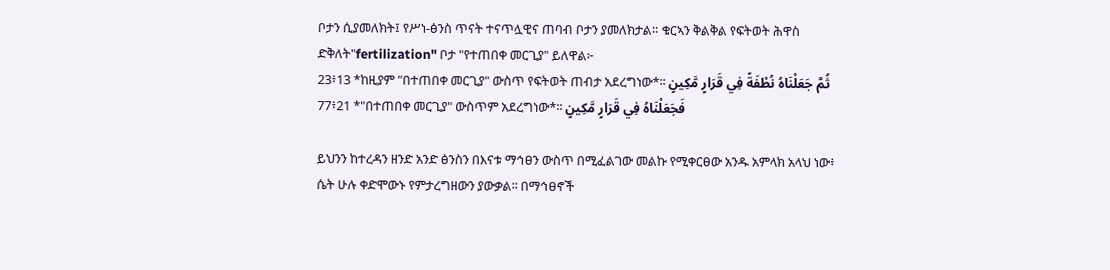ቦታን ሲያመለክት፤ የሥነ-ፅንስ ጥናት ተናጥሏዊና ጠባብ ቦታን ያመለክታል። ቁርኣን ቅልቅል የፍትወት ሕዋስ ድቅለት"fertilization" ቦታ "የተጠበቀ መርጊያ" ይለዋል፦
23፥13 *ከዚያም "በተጠበቀ መርጊያ" ውስጥ የፍትወት ጠብታ አደረግነው*፡፡ ثُمَّ جَعَلْنَاهُ نُطْفَةً فِي قَرَارٍ مَّكِينٍ
77፥21 *"በተጠበቀ መርጊያ" ውስጥም አደረግነው*፡፡ فَجَعَلْنَاهُ فِي قَرَارٍ مَّكِينٍ

ይህንን ከተረዳን ዘንድ አንድ ፅንስን በእናቱ ማኅፀን ውስጥ በሚፈልገው መልኩ የሚቀርፀው አንዱ አምላክ አላህ ነው፥ ሴት ሁሉ ቀድሞውኑ የምታረግዘውን ያውቃል፡፡ በማኅፀኖች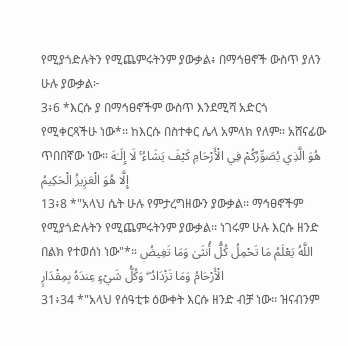የሚያጎድሉትን የሚጨምሩትንም ያውቃል፥ በማኅፀኖች ውስጥ ያለን ሁሉ ያውቃል፦
3፥6 *እርሱ ያ በማኅፀኖችም ውስጥ እንደሚሻ አድርጎ የሚቀርጻችሁ ነው*፡፡ ከእርሱ በስተቀር ሌላ አምላክ የለም፡፡ አሸናፊው ጥበበኛው ነው፡፡ هُوَ الَّذِي يُصَوِّرُكُمْ فِي الْأَرْحَامِ كَيْفَ يَشَاءُ ۚ لَا إِلَـٰهَ إِلَّا هُوَ الْعَزِيزُ الْحَكِيمُ
13፥8 *"አላህ ሴት ሁሉ የምታረግዘውን ያውቃል፡፡ ማኅፀኖችም የሚያጎድሉትን የሚጨምሩትንም ያውቃል፡፡ ነገሩም ሁሉ እርሱ ዘንድ በልክ የተወሰነ ነው"*። اللَّهُ يَعْلَمُ مَا تَحْمِلُ كُلُّ أُنثَىٰ وَمَا تَغِيضُ الْأَرْحَامُ وَمَا تَزْدَادُ ۖ وَكُلُّ شَيْءٍ عِندَهُ بِمِقْدَارٍ
31፥34 *"አላህ የሰዓቲቱ ዕውቀት እርሱ ዘንድ ብቻ ነው፡፡ ዝናብንም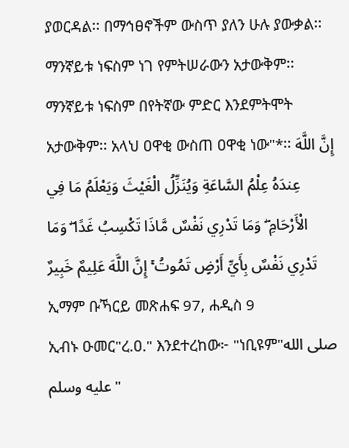ያወርዳል፡፡ በማኅፀኖችም ውስጥ ያለን ሁሉ ያውቃል፡፡ ማንኛይቱ ነፍስም ነገ የምትሠራውን አታውቅም፡፡ ማንኛይቱ ነፍስም በየትኛው ምድር እንደምትሞት አታውቅም፡፡ አላህ ዐዋቂ ውስጠ ዐዋቂ ነው"*፡፡ إِنَّ اللَّهَ عِندَهُ عِلْمُ السَّاعَةِ وَيُنَزِّلُ الْغَيْثَ وَيَعْلَمُ مَا فِي الْأَرْحَامِ ۖ وَمَا تَدْرِي نَفْسٌ مَّاذَا تَكْسِبُ غَدًا ۖ وَمَا تَدْرِي نَفْسٌ بِأَيِّ أَرْضٍ تَمُوتُ ۚ إِنَّ اللَّهَ عَلِيمٌ خَبِيرٌ
ኢማም ቡኻርይ መጽሐፍ 97, ሐዲስ 9
ኢብኑ ዑመር"ረ.ዐ." እንደተረከው፦ "ነቢዩም"صلى الله عليه وسلم"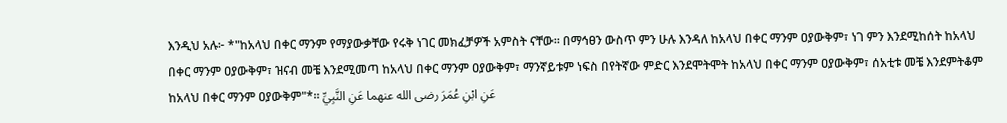እንዲህ አሉ፦ *"ከአላህ በቀር ማንም የማያውቃቸው የሩቅ ነገር መክፈቻዎች አምስት ናቸው። በማኅፀን ውስጥ ምን ሁሉ እንዳለ ከአላህ በቀር ማንም ዐያውቅም፣ ነገ ምን እንደሚከሰት ከአላህ በቀር ማንም ዐያውቅም፣ ዝናብ መቼ እንደሚመጣ ከአላህ በቀር ማንም ዐያውቅም፣ ማንኛይቱም ነፍስ በየትኛው ምድር እንደሞትሞት ከአላህ በቀር ማንም ዐያውቅም፣ ሰአቲቱ መቼ እንደምትቆም ከአላህ በቀር ማንም ዐያውቅም"*። عَنِ ابْنِ عُمَرَ رضى الله عنهما عَنِ النَّبِيِّ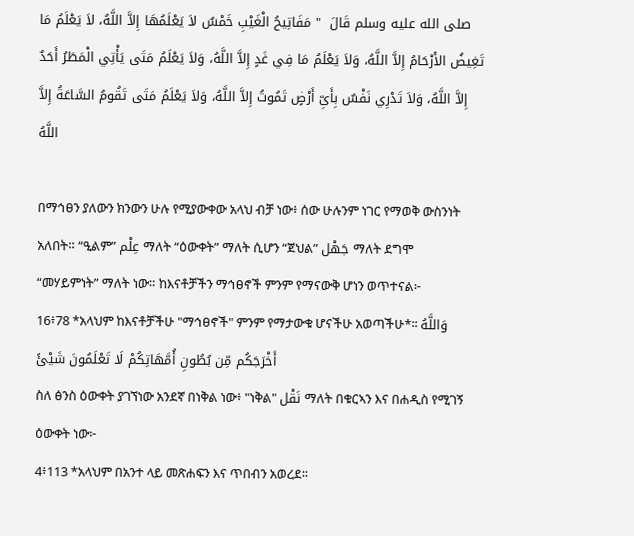صلى الله عليه وسلم قَالَ  " مَفَاتِيحُ الْغَيْبِ خَمْسٌ لاَ يَعْلَمُهَا إِلاَّ اللَّهُ، لاَ يَعْلَمُ مَا تَغِيضُ الأَرْحَامُ إِلاَّ اللَّهُ، وَلاَ يَعْلَمُ مَا فِي غَدٍ إِلاَّ اللَّهُ، وَلاَ يَعْلَمُ مَتَى يَأْتِي الْمَطَرُ أَحَدٌ إِلاَّ اللَّهُ، وَلاَ تَدْرِي نَفْسٌ بِأَىِّ أَرْضٍ تَمُوتُ إِلاَّ اللَّهُ، وَلاَ يَعْلَمُ مَتَى تَقُومُ السَّاعَةُ إِلاَّ اللَّهُ

በማኅፀን ያለውን ክንውን ሁሉ የሚያውቀው አላህ ብቻ ነው፥ ሰው ሁሉንም ነገር የማወቅ ውስንነት አለበት። “ዒልም” عِلْم ማለት “ዕውቀት” ማለት ሲሆን “ጀህል” جَهْل ማለት ደግሞ “መሃይምነት” ማለት ነው። ከእናቶቻችን ማኅፀኖች ምንም የማናውቅ ሆነን ወጥተናል፦
16፥78 *አላህም ከእናቶቻችሁ "ማኅፀኖች" ምንም የማታውቁ ሆናችሁ አወጣችሁ*፡፡ وَاللَّهُ أَخْرَجَكُم مِّن بُطُونِ أُمَّهَاتِكُمْ لَا تَعْلَمُونَ شَيْئً
ስለ ፅንስ ዕውቀት ያገኘነው አንደኛ በነቅል ነው፥ "ነቅል" نَقْل ማለት በቁርኣን እና በሐዲስ የሚገኝ ዕውቀት ነው፦
4፥113 *አላህም በአንተ ላይ መጽሐፍን እና ጥበብን አወረደ፡፡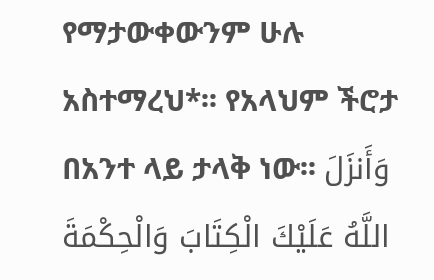የማታውቀውንም ሁሉ አስተማረህ*፡፡ የአላህም ችሮታ በአንተ ላይ ታላቅ ነው፡፡ وَأَنزَلَ اللَّهُ عَلَيْكَ الْكِتَابَ وَالْحِكْمَةَ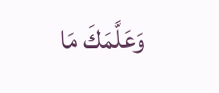وَعَلَّمَكَ مَا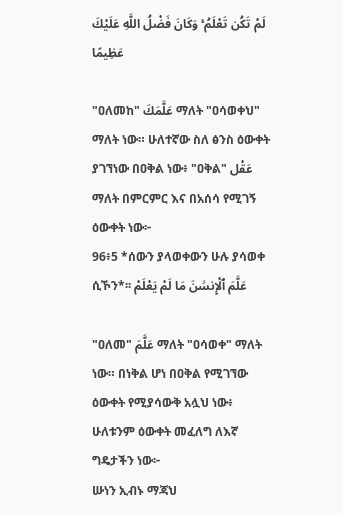لَمْ تَكُن تَعْلَمُ ۚ وَكَانَ فَضْلُ اللَّهِ عَلَيْكَ عَظِيمًا

"ዐለመከ" عَلَّمَكَ ማለት "ዐሳወቀህ" ማለት ነው። ሁለተኛው ስለ ፅንስ ዕውቀት ያገኘነው በዐቅል ነው፥ "ዐቅል" عَقْل ማለት በምርምር እና በአሰሳ የሚገኝ ዕውቀት ነው፦
96፥5 *ሰውን ያላወቀውን ሁሉ ያሳወቀ ሲኾን*፡፡ عَلَّمَ ٱلْإِنسَٰنَ مَا لَمْ يَعْلَمْ

"ዐለመ" عَلَّمَ ማለት "ዐሳወቀ" ማለት ነው። በነቅል ሆነ በዐቅል የሚገኘው ዕውቀት የሚያሳውቅ አሏህ ነው፥ ሁለቱንም ዕውቀት መፈለግ ለእኛ ግዴታችን ነው፦
ሡነን ኢብኑ ማጃህ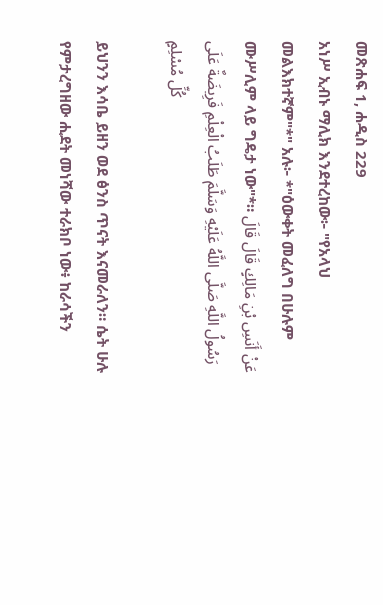መጽሐፍ 1, ሐዲስ 229
አነሥ ኢብኑ ማሊክ እንደተረከው፦ "የአላህ መልእክተኛም"*" አሉ፦ *"ዕውቀት መፈለግ በሁሉም ሙሥሊም ላይ ግዴታ ነው"*። عَنْ أَنَسِ بْنِ مَالِكٍ قَالَ قَالَ رَسُولُ اللَّهِ صَلَّى اللَّهُ عَلَيْهِ وَسَلَّمَ طَلَبُ الْعِلْمِ فَرِيضَةٌ عَلَى كُلِّ مُسْلِمٍ

ይህንን እሳቤ ይዘን ወደ ፅንስ ጥናት እናመራለን። ሴት ሁሉ የምታረግዘው ሒደት መነሻው ተራክቦ ነው፥ ከራሳችን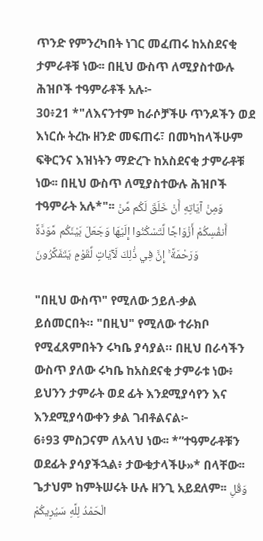ጥንድ የምንረካበት ነገር መፈጠሩ ከአስደናቂ ታምራቶቹ ነው፡፡ በዚህ ውስጥ ለሚያስተውሉ ሕዝቦች ተዓምራቶች አሉ፦
30፥21 *"ለእናንተም ከራሶቻችሁ ጥንዶችን ወደ እነርሱ ትረኩ ዘንድ መፍጠሩ፣ በመካከላችሁም ፍቅርንና እዝነትን ማድረጉ ከአስደናቂ ታምራቶቹ ነው፡፡ በዚህ ውስጥ ለሚያስተውሉ ሕዝቦች ተዓምራት አሉ*"፡፡ وَمِنْ آيَاتِهِ أَنْ خَلَقَ لَكُم مِّنْ أَنفُسِكُمْ أَزْوَاجًا لِّتَسْكُنُوا إِلَيْهَا وَجَعَلَ بَيْنَكُم مَّوَدَّةً وَرَحْمَةً ۚ إِنَّ فِي ذَٰلِكَ لَآيَاتٍ لِّقَوْمٍ يَتَفَكَّرُونَ

"በዚህ ውስጥ" የሚለው ኃይለ-ቃል ይሰመርበት። "በዚህ" የሚለው ተራክቦ የሚፈጸምበትን ሩካቤ ያሳያል። በዚህ በራሳችን ውስጥ ያለው ሩካቤ ከአስደናቂ ታምራቱ ነው፥ ይህንን ታምራት ወደ ፊት እንደሚያሳየን እና እንደሚያሳውቀን ቃል ገብቶልናል፦
6፥93 ምስጋናም ለአላህ ነው፡፡ *”ተዓምራቶቹን ወደፊት ያሳያችኋል፥ ታውቁታላችሁ»* በላቸው፡፡ ጌታህም ከምትሠሩት ሁሉ ዘንጊ አይደለም፡፡ وَقُلِ الْحَمْدُ لِلَّهِ سَيُرِيكُمْ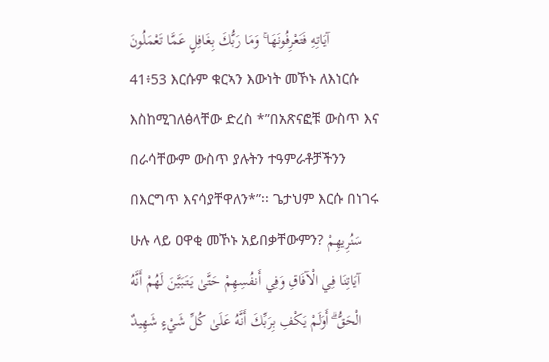آيَاتِهِ فَتَعْرِفُونَهَا ۚ وَمَا رَبُّكَ بِغَافِلٍ عَمَّا تَعْمَلُونَ
41፥53 እርሱም ቁርኣን እውነት መኾኑ ለእነርሱ እስከሚገለፅላቸው ድረስ *”በአጽናፎቹ ውስጥ እና በራሳቸውም ውስጥ ያሉትን ተዓምራቶቻችንን በእርግጥ እናሳያቸዋለን*”፡፡ ጌታህም እርሱ በነገሩ ሁሉ ላይ ዐዋቂ መኾኑ አይበቃቸውምን? سَنُرِيهِمْ آيَاتِنَا فِي الْآفَاقِ وَفِي أَنفُسِهِمْ حَتَّىٰ يَتَبَيَّنَ لَهُمْ أَنَّهُ الْحَقُّ ۗ أَوَلَمْ يَكْفِ بِرَبِّكَ أَنَّهُ عَلَىٰ كُلِّ شَيْءٍ شَهِيدٌ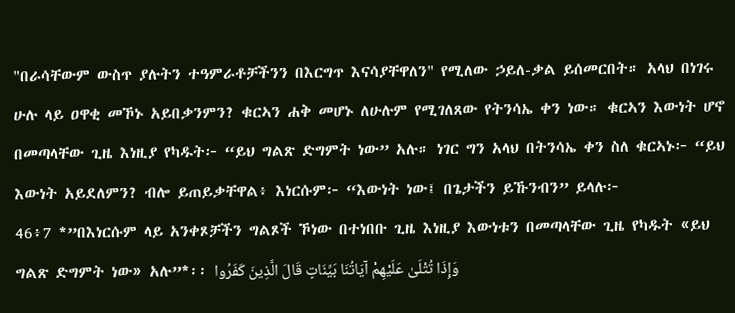"በራሳቸውም ውስጥ ያሉትን ተዓምራቶቻችንን በእርግጥ እናሳያቸዋለን" የሚለው ኃይለ-ቃል ይሰመርበት። አላህ በነገሩ ሁሉ ላይ ዐዋቂ መኾኑ አይበቃንምን? ቁርኣን ሐቅ መሆኑ ለሁሉም የሚገለጸው የትንሳኤ ቀን ነው። ቁርኣን እውነት ሆኖ በመጣላቸው ጊዜ እነዚያ የካዱት፦ “ይህ ግልጽ ድግምት ነው” አሉ። ነገር ግን አላህ በትንሳኤ ቀን ስለ ቁርኣኑ፦ “ይህ እውነት አይደለምን? ብሎ ይጠይቃቸዋል፥ እነርሱም፦ “እውነት ነው፤ በጌታችን ይኹንብን” ይላሉ፦
46፥7 *”በእነርሱም ላይ አንቀጾቻችን ግልጾች ኾነው በተነበቡ ጊዜ እነዚያ እውነቱን በመጣላቸው ጊዜ የካዱት «ይህ ግልጽ ድግምት ነው» አሉ”*፡፡ وَإِذَا تُتْلَىٰ عَلَيْهِمْ آيَاتُنَا بَيِّنَاتٍ قَالَ الَّذِينَ كَفَرُوا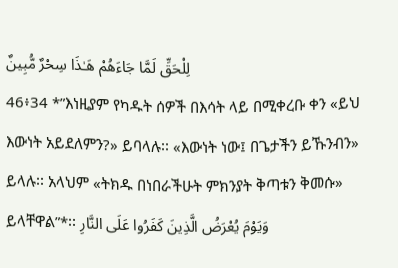لِلْحَقِّ لَمَّا جَاءَهُمْ هَـٰذَا سِحْرٌ مُّبِينٌ
46፥34 *”እነዚያም የካዱት ሰዎች በእሳት ላይ በሚቀረቡ ቀን «ይህ እውነት አይደለምን?» ይባላሉ፡፡ «እውነት ነው፤ በጌታችን ይኹንብን» ይላሉ፡፡ አላህም «ትክዱ በነበራችሁት ምክንያት ቅጣቱን ቅመሱ» ይላቸዋል”*፡፡ وَيَوْمَ يُعْرَضُ الَّذِينَ كَفَرُوا عَلَى النَّارِ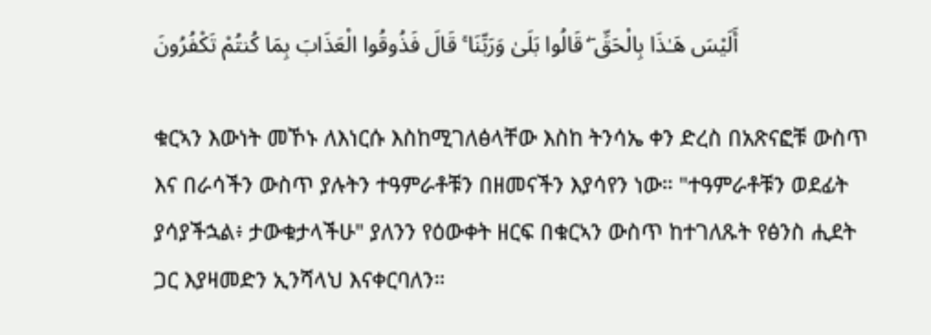أَلَيْسَ هَـٰذَا بِالْحَقِّ ۖ قَالُوا بَلَىٰ وَرَبِّنَا ۚ قَالَ فَذُوقُوا الْعَذَابَ بِمَا كُنتُمْ تَكْفُرُونَ

ቁርኣን እውነት መኾኑ ለእነርሱ እስከሚገለፅላቸው እስከ ትንሳኤ ቀን ድረስ በአጽናፎቹ ውስጥ እና በራሳችን ውስጥ ያሉትን ተዓምራቶቹን በዘመናችን እያሳየን ነው። "ተዓምራቶቹን ወደፊት ያሳያችኋል፥ ታውቁታላችሁ" ያለንን የዕውቀት ዘርፍ በቁርኣን ውስጥ ከተገለጹት የፅንስ ሒደት ጋር እያዛመድን ኢንሻላህ እናቀርባለን።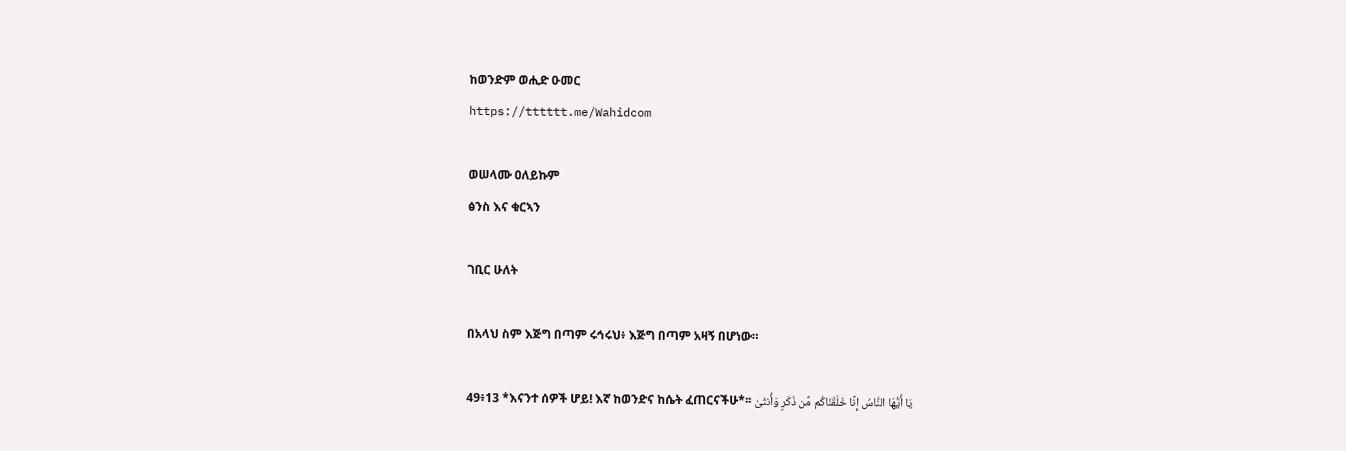ከወንድም ወሒድ ዑመር
https://tttttt.me/Wahidcom

ወሠላሙ ዐለይኩም
ፅንስ እና ቁርኣን

ገቢር ሁለት

በአላህ ስም እጅግ በጣም ሩኅሩህ፥ እጅግ በጣም አዛኝ በሆነው።

49፥13 *እናንተ ሰዎች ሆይ! እኛ ከወንድና ከሴት ፈጠርናችሁ*፡፡ يَا أَيُّهَا النَّاسُ إِنَّا خَلَقْنَاكُم مِّن ذَكَرٍ وَأُنثَىٰ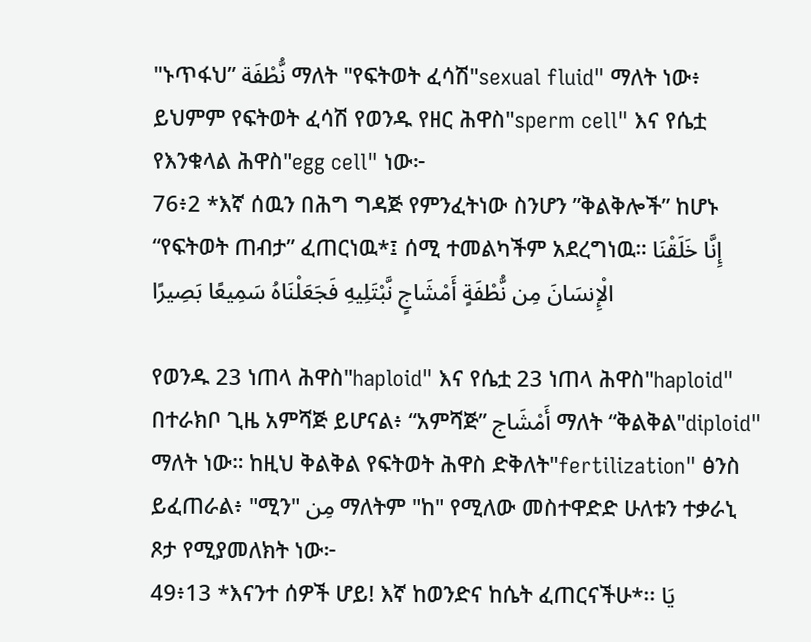"ኑጥፋህ” نُّطْفَة ማለት "የፍትወት ፈሳሽ"sexual fluid" ማለት ነው፥ ይህምም የፍትወት ፈሳሽ የወንዱ የዘር ሕዋስ"sperm cell" እና የሴቷ የእንቁላል ሕዋስ"egg cell" ነው፦
76፥2 *እኛ ሰዉን በሕግ ግዳጅ የምንፈትነው ስንሆን ”ቅልቅሎች” ከሆኑ “የፍትወት ጠብታ” ፈጠርነዉ*፤ ሰሚ ተመልካችም አደረግነዉ። إِنَّا خَلَقْنَا الْإِنسَانَ مِن نُّطْفَةٍ أَمْشَاجٍ نَّبْتَلِيهِ فَجَعَلْنَاهُ سَمِيعًا بَصِيرًا

የወንዱ 23 ነጠላ ሕዋስ"haploid" እና የሴቷ 23 ነጠላ ሕዋስ"haploid" በተራክቦ ጊዜ አምሻጅ ይሆናል፥ “አምሻጅ” أَمْشَاج ማለት “ቅልቅል"diploid" ማለት ነው። ከዚህ ቅልቅል የፍትወት ሕዋስ ድቅለት"fertilization" ፅንስ ይፈጠራል፥ "ሚን" مِن ማለትም "ከ" የሚለው መስተዋድድ ሁለቱን ተቃራኒ ጾታ የሚያመለክት ነው፦
49፥13 *እናንተ ሰዎች ሆይ! እኛ ከወንድና ከሴት ፈጠርናችሁ*፡፡ يَا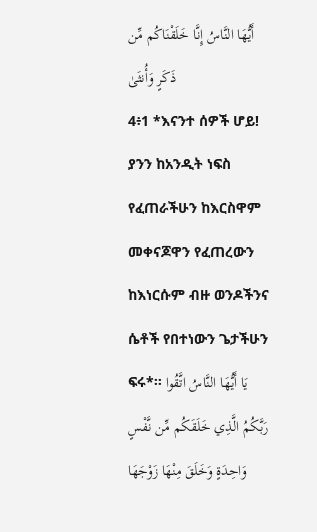أَيُّهَا النَّاسُ إِنَّا خَلَقْنَاكُم مِّن ذَكَرٍ وَأُنثَىٰ
4፥1 *እናንተ ሰዎች ሆይ! ያንን ከአንዲት ነፍስ የፈጠራችሁን ከእርስዋም መቀናጆዋን የፈጠረውን ከእነርሱም ብዙ ወንዶችንና ሴቶች የበተነውን ጌታችሁን ፍሩ*፡፡ يَا أَيُّهَا النَّاسُ اتَّقُوا رَبَّكُمُ الَّذِي خَلَقَكُم مِّن نَّفْسٍ وَاحِدَةٍ وَخَلَقَ مِنْهَا زَوْجَهَا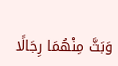وَبَثَّ مِنْهُمَا رِجَالًا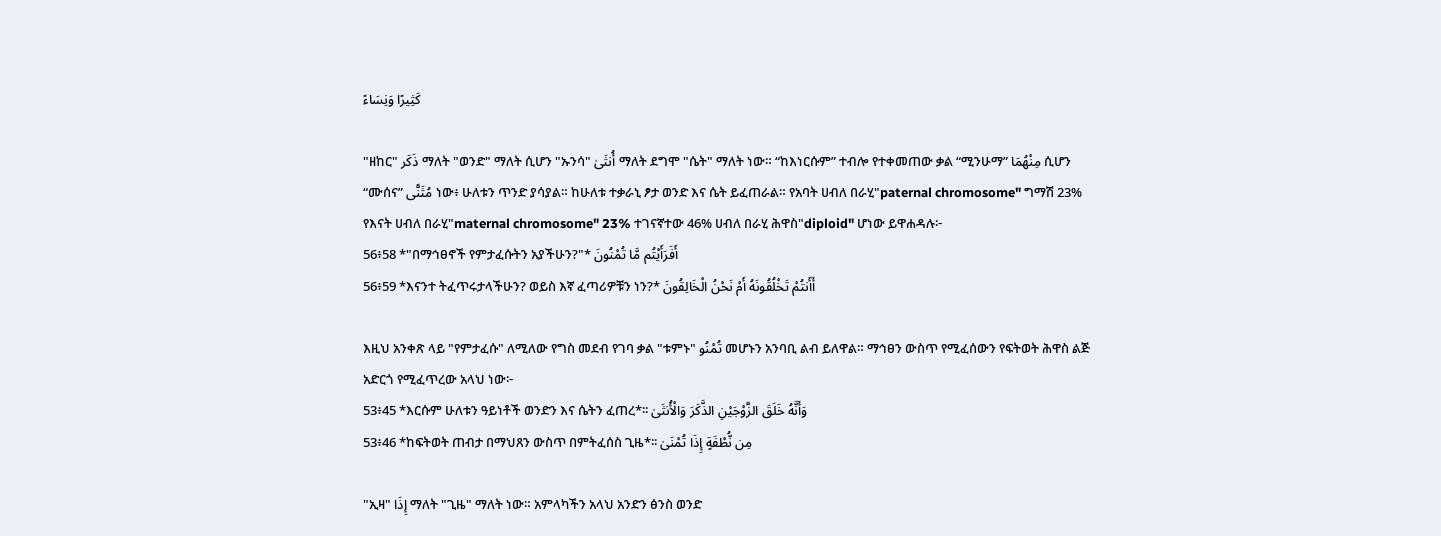كَثِيرًا وَنِسَاءً

"ዘከር" ذَكَر ማለት "ወንድ" ማለት ሲሆን "ኡንሳ" أُنثَىٰ ማለት ደግሞ "ሴት" ማለት ነው። “ከእነርሱም” ተብሎ የተቀመጠው ቃል “ሚንሁማ” مِنْهُمَا ሲሆን “ሙሰና” مُثَنًّى ነው፥ ሁለቱን ጥንድ ያሳያል። ከሁለቱ ተቃራኒ ፆታ ወንድ እና ሴት ይፈጠራል። የአባት ሀብለ በራሂ"paternal chromosome" ግማሽ 23% የእናት ሀብለ በራሂ"maternal chromosome" 23% ተገናኛተው 46% ሀብለ በራሂ ሕዋስ"diploid" ሆነው ይዋሐዳሉ፦
56፥58 *"በማኅፀኖች የምታፈሱትን አያችሁን?"* أَفَرَأَيْتُم مَّا تُمْنُونَ
56፥59 *እናንተ ትፈጥሩታላችሁን? ወይስ እኛ ፈጣሪዎቹን ነን?* أَأَنتُمْ تَخْلُقُونَهُ أَمْ نَحْنُ الْخَالِقُونَ

እዚህ አንቀጽ ላይ "የምታፈሱ" ለሚለው የግስ መደብ የገባ ቃል "ቱምኑ" تُمْنُو መሆኑን አንባቢ ልብ ይለዋል። ማኅፀን ውስጥ የሚፈሰውን የፍትወት ሕዋስ ልጅ አድርጎ የሚፈጥረው አላህ ነው፦
53፥45 *እርሱም ሁለቱን ዓይነቶች ወንድን እና ሴትን ፈጠረ*፡፡ وَأَنَّهُ خَلَقَ الزَّوْجَيْنِ الذَّكَرَ وَالْأُنثَىٰ
53፥46 *ከፍትወት ጠብታ በማህጸን ውስጥ በምትፈሰስ ጊዜ*፡፡ مِن نُّطْفَةٍ إِذَا تُمْنَىٰ

"ኢዛ" إِذَا ማለት "ጊዜ" ማለት ነው። አምላካችን አላህ አንድን ፅንስ ወንድ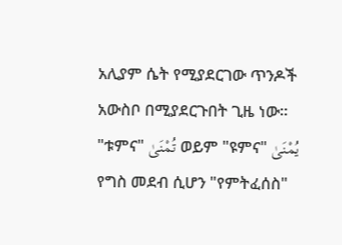አሊያም ሴት የሚያደርገው ጥንዶች አውስቦ በሚያደርጉበት ጊዜ ነው። "ቱምና" تُمْنَىٰ ወይም "ዩምና" يُمْنَىٰ የግስ መደብ ሲሆን "የምትፈሰስ"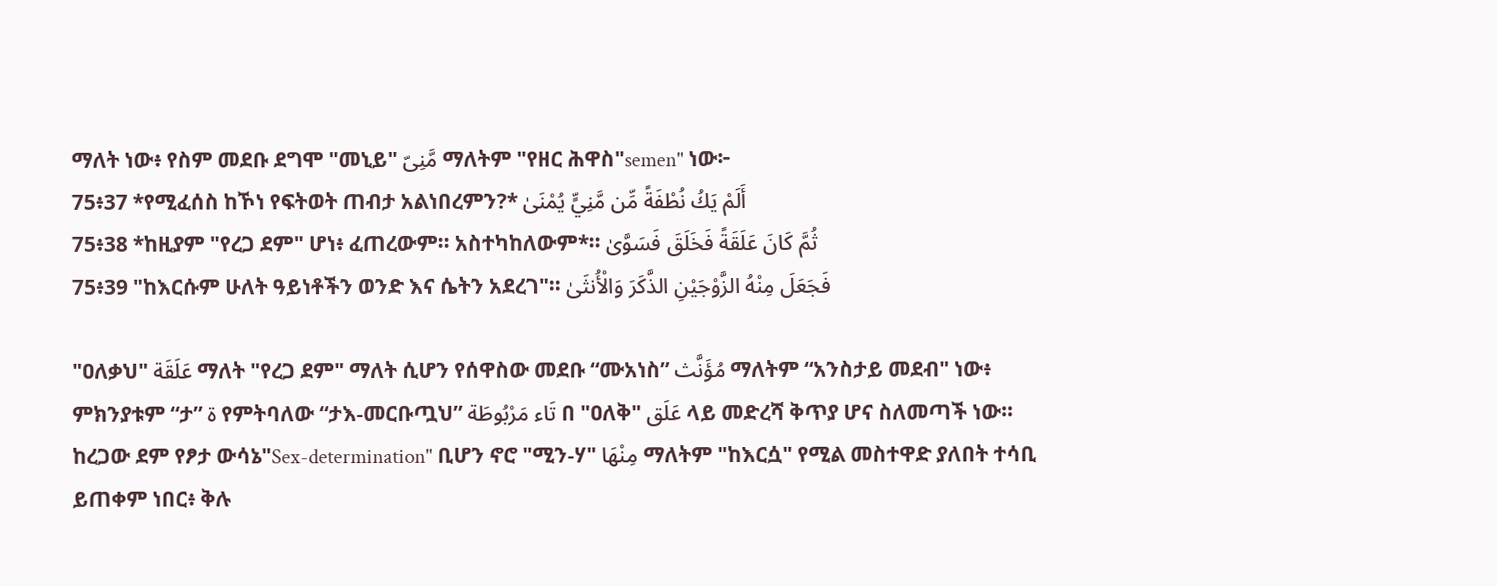ማለት ነው፥ የስም መደቡ ደግሞ "መኒይ" مَّنِىّ ማለትም "የዘር ሕዋስ"semen" ነው፦
75፥37 *የሚፈሰስ ከኾነ የፍትወት ጠብታ አልነበረምን?* أَلَمْ يَكُ نُطْفَةً مِّن مَّنِيٍّ يُمْنَىٰ
75፥38 *ከዚያም "የረጋ ደም" ሆነ፥ ፈጠረውም፡፡ አስተካከለውም*፡፡ ثُمَّ كَانَ عَلَقَةً فَخَلَقَ فَسَوَّىٰ
75፥39 "ከእርሱም ሁለት ዓይነቶችን ወንድ እና ሴትን አደረገ"፡፡ فَجَعَلَ مِنْهُ الزَّوْجَيْنِ الذَّكَرَ وَالْأُنثَىٰ

"ዐለቃህ" عَلَقَة ማለት "የረጋ ደም" ማለት ሲሆን የሰዋስው መደቡ “ሙአነስ” مُؤَنَّث ማለትም “አንስታይ መደብ" ነው፥ ምክንያቱም “ታ” ة የምትባለው “ታእ-መርቡጧህ” تَاء مَرْبُوطَة በ "ዐለቅ" عَلَق ላይ መድረሻ ቅጥያ ሆና ስለመጣች ነው። ከረጋው ደም የፆታ ውሳኔ"Sex-determination" ቢሆን ኖሮ "ሚን-ሃ" مِنْهَا ማለትም "ከእርሷ" የሚል መስተዋድ ያለበት ተሳቢ ይጠቀም ነበር፥ ቅሉ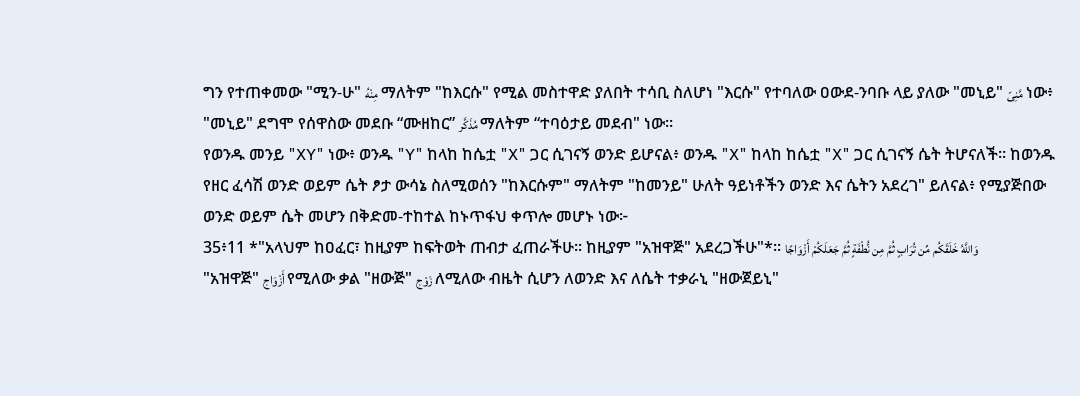ግን የተጠቀመው "ሚን-ሁ" مِنْهُ ማለትም "ከእርሱ" የሚል መስተዋድ ያለበት ተሳቢ ስለሆነ "እርሱ" የተባለው ዐውደ-ንባቡ ላይ ያለው "መኒይ" مَّنِىّ ነው፥ "መኒይ" ደግሞ የሰዋስው መደቡ “ሙዘከር” مُذَكَّر ማለትም “ተባዕታይ መደብ" ነው።
የወንዱ መንይ "XY" ነው፥ ወንዱ "Y" ከላከ ከሴቷ "X" ጋር ሲገናኝ ወንድ ይሆናል፥ ወንዱ "X" ከላከ ከሴቷ "X" ጋር ሲገናኝ ሴት ትሆናለች። ከወንዱ የዘር ፈሳሽ ወንድ ወይም ሴት ፆታ ውሳኔ ስለሚወሰን "ከእርሱም" ማለትም "ከመንይ" ሁለት ዓይነቶችን ወንድ እና ሴትን አደረገ" ይለናል፥ የሚያጅበው ወንድ ወይም ሴት መሆን በቅድመ-ተከተል ከኑጥፋህ ቀጥሎ መሆኑ ነው፦
35፥11 *"አላህም ከዐፈር፣ ከዚያም ከፍትወት ጠብታ ፈጠራችሁ፡፡ ከዚያም "አዝዋጅ" አደረጋችሁ"*፡፡ وَاللَّهُ خَلَقَكُم مِّن تُرَابٍ ثُمَّ مِن نُّطْفَةٍ ثُمَّ جَعَلَكُمْ أَزْوَاجًا
"አዝዋጅ" أَزْوَاج የሚለው ቃል "ዘውጅ" زَوْج ለሚለው ብዜት ሲሆን ለወንድ እና ለሴት ተቃራኒ "ዘውጀይኒ"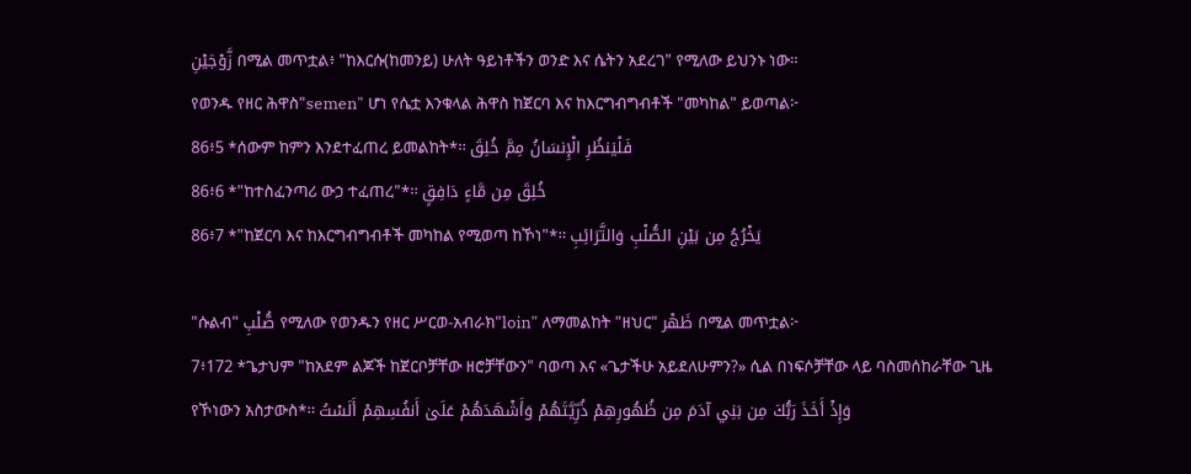زَّوْجَيْنِ በሚል መጥቷል፥ "ከእርሱ(ከመንይ) ሁለት ዓይነቶችን ወንድ እና ሴትን አደረገ" የሚለው ይህንኑ ነው።
የወንዱ የዘር ሕዋስ"semen" ሆነ የሴቷ እንቁላል ሕዋስ ከጀርባ እና ከእርግብግብቶች "መካከል" ይወጣል፦
86፥5 *ሰውም ከምን እንደተፈጠረ ይመልከት*፡፡ فَلْيَنظُرِ الْإِنسَانُ مِمَّ خُلِقَ
86፥6 *"ከተስፈንጣሪ ውኃ ተፈጠረ"*፡፡ خُلِقَ مِن مَّاءٍ دَافِقٍ
86፥7 *"ከጀርባ እና ከእርግብግብቶች መካከል የሚወጣ ከኾነ"*፡፡ يَخْرُجُ مِن بَيْنِ الصُّلْبِ وَالتَّرَائِبِ

"ሱልብ" صُّلْبِ የሚለው የወንዱን የዘር ሥርወ-አብራክ"loin" ለማመልከት "ዘህር" ظَهْر በሚል መጥቷል፦
7፥172 *ጌታህም "ከአደም ልጆች ከጀርቦቻቸው ዘሮቻቸውን" ባወጣ እና «ጌታችሁ አይደለሁምን?» ሲል በነፍሶቻቸው ላይ ባስመሰከራቸው ጊዜ የኾነውን አስታውስ*፡፡ وَإِذْ أَخَذَ رَبُّكَ مِن بَنِي آدَمَ مِن ظُهُورِهِمْ ذُرِّيَّتَهُمْ وَأَشْهَدَهُمْ عَلَىٰ أَنفُسِهِمْ أَلَسْتُ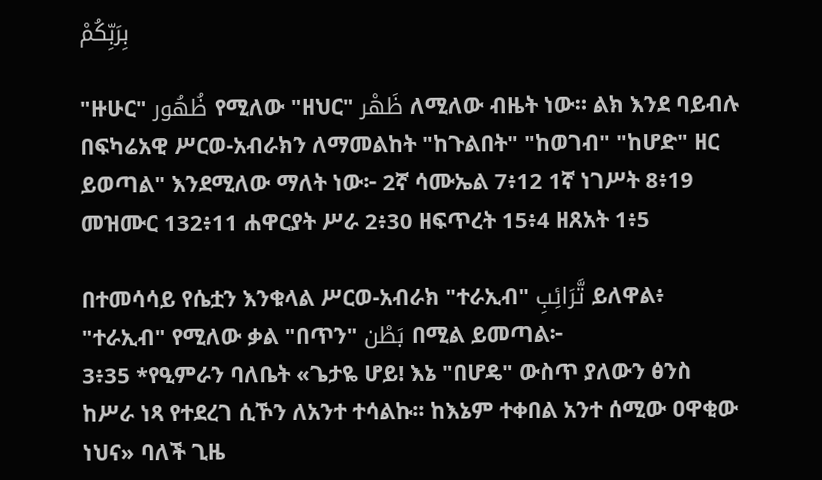بِرَبِّكُمْ

"ዙሁር" ظُهُور የሚለው "ዘህር" ظَهْر ለሚለው ብዜት ነው። ልክ እንደ ባይብሉ በፍካሬአዊ ሥርወ-አብራክን ለማመልከት "ከጉልበት" "ከወገብ" "ከሆድ" ዘር ይወጣል" እንደሚለው ማለት ነው፦ 2ኛ ሳሙኤል 7፥12 1ኛ ነገሥት 8፥19 መዝሙር 132፥11 ሐዋርያት ሥራ 2፥30 ዘፍጥረት 15፥4 ዘጸአት 1፥5

በተመሳሳይ የሴቷን እንቁላል ሥርወ-አብራክ "ተራኢብ" تَّرَائِبِ ይለዋል፥ "ተራኢብ" የሚለው ቃል "በጥን" بَطْن በሚል ይመጣል፦
3፥35 *የዒምራን ባለቤት «ጌታዬ ሆይ! እኔ "በሆዴ" ውስጥ ያለውን ፅንስ ከሥራ ነጻ የተደረገ ሲኾን ለአንተ ተሳልኩ፡፡ ከእኔም ተቀበል አንተ ሰሚው ዐዋቂው ነህና» ባለች ጊዜ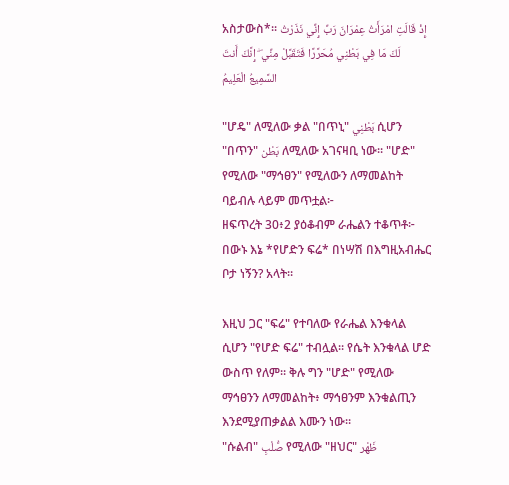አስታውስ*፡፡ إِذْ قَالَتِ امْرَأَتُ عِمْرَانَ رَبِّ إِنِّي نَذَرْتُ لَكَ مَا فِي بَطْنِي مُحَرَّرًا فَتَقَبَّلْ مِنِّي ۖ إِنَّكَ أَنتَ السَّمِيعُ الْعَلِيمُ

"ሆዴ" ለሚለው ቃል "በጥኒ" بَطْنِي ሲሆን "በጥን" بَطْن ለሚለው አገናዛቢ ነው። "ሆድ" የሚለው "ማኅፀን" የሚለውን ለማመልከት ባይብሉ ላይም መጥቷል፦
ዘፍጥረት 30፥2 ያዕቆብም ራሔልን ተቆጥቶ፦ በውኑ እኔ *የሆድን ፍሬ* በነሣሽ በእግዚአብሔር ቦታ ነኝን? አላት።

እዚህ ጋር "ፍሬ" የተባለው የራሔል እንቁላል ሲሆን "የሆድ ፍሬ" ተብሏል። የሴት እንቁላል ሆድ ውስጥ የለም። ቅሉ ግን "ሆድ" የሚለው ማኅፀንን ለማመልከት፥ ማኅፀንም እንቁልጢን እንደሚያጠቃልል እሙን ነው።
"ሱልብ" صُّلْبِ የሚለው "ዘህር" ظَهْر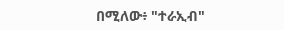በሚለው፥ "ተራኢብ"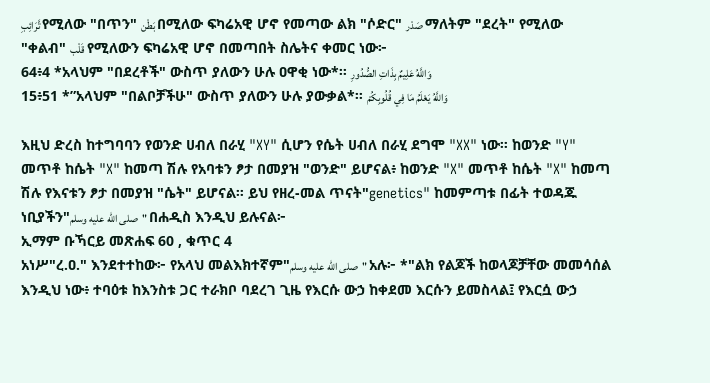تَّرَائِبِ የሚለው "በጥን" بَطْن በሚለው ፍካሬአዊ ሆኖ የመጣው ልክ "ሶድር" صَدْر ማለትም "ደረት" የሚለው "ቀልብ" قَلْب የሚለውን ፍካሬአዊ ሆኖ በመጣበት ስሌትና ቀመር ነው፦
64፥4 *አላህም "በደረቶች" ውስጥ ያለውን ሁሉ ዐዋቂ ነው*፡፡ وَاللَّهُ عَلِيمٌ بِذَاتِ الصُّدُورِ
15፥51 *”አላህም "በልቦቻችሁ" ውስጥ ያለውን ሁሉ ያውቃል*፡፡ وَاللَّهُ يَعْلَمُ مَا فِي قُلُوبِكُمْ

እዚህ ድረስ ከተግባባን የወንድ ሀብለ በራሂ "XY" ሲሆን የሴት ሀብለ በራሂ ደግሞ "XX" ነው። ከወንድ "Y" መጥቶ ከሴት "X" ከመጣ ሽሉ የአባቱን ፆታ በመያዝ "ወንድ" ይሆናል፥ ከወንድ "X" መጥቶ ከሴት "X" ከመጣ ሽሉ የእናቱን ፆታ በመያዝ "ሴት" ይሆናል። ይህ የዘረ-መል ጥናት"genetics" ከመምጣቱ በፊት ተወዳጁ ነቢያችን"صلى الله عليه وسلم" በሐዲስ እንዲህ ይሉናል፦
ኢማም ቡኻርይ መጽሐፍ 60 , ቁጥር 4
አነሥ"ረ.ዐ." እንደተተከው፦ የአላህ መልእክተኛም"صلى الله عليه وسلم" አሉ፦ *"ልክ የልጆች ከወላጆቻቸው መመሳሰል እንዲህ ነው፥ ተባዕቱ ከእንስቱ ጋር ተራክቦ ባደረገ ጊዜ የእርሱ ውኃ ከቀደመ እርሱን ይመስላል፤ የእርሷ ውኃ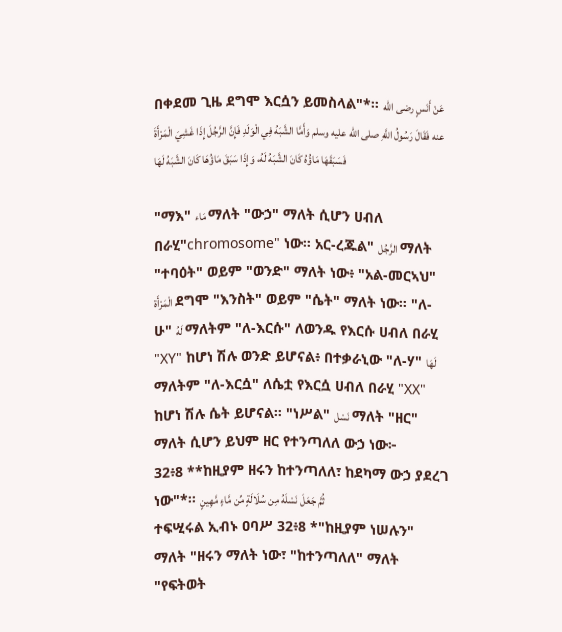በቀደመ ጊዜ ደግሞ እርሷን ይመስላል"*። عَنْ أَنَسٍ رضى الله عنه فَقَالَ رَسُولُ اللَّهِ صلى الله عليه وسلم وَأَمَّا الشَّبَهُ فِي الْوَلَدِ فَإِنَّ الرَّجُلَ إِذَا غَشِيَ الْمَرْأَةَ فَسَبَقَهَا مَاؤُهُ كَانَ الشَّبَهُ لَهُ، وَإِذَا سَبَقَ مَاؤُهَا كَانَ الشَّبَهُ لَهَا

"ማእ" مَاء ማለት "ውኃ" ማለት ሲሆን ሀብለ በራሂ"chromosome" ነው። አር-ረጁል" الرَّجُل ማለት "ተባዕት" ወይም "ወንድ" ማለት ነው፥ "አል-መርኣህ" الْمَرْأَة ደግሞ "እንስት" ወይም "ሴት" ማለት ነው። "ለ-ሁ" لَهُ ማለትም "ለ-እርሱ" ለወንዱ የእርሱ ሀብለ በራሂ "XY" ከሆነ ሽሉ ወንድ ይሆናል፥ በተቃራኒው "ለ-ሃ" لَهَا ማለትም "ለ-እርሷ" ለሴቷ የእርሷ ሀብለ በራሂ "XX" ከሆነ ሽሉ ሴት ይሆናል። "ነሥል" نَسْل ማለት "ዘር" ማለት ሲሆን ይህም ዘር የተንጣለለ ውኃ ነው፦
32፥8 **ከዚያም ዘሩን ከተንጣለለ፣ ከደካማ ውኃ ያደረገ ነው"*፡፡ ثُمَّ جَعَلَ نَسْلَهُ مِن سُلَالَةٍ مِّن مَّاءٍ مَّهِينٍ
ተፍሢሩል ኢብኑ ዐባሥ 32፥8 *"ከዚያም ነሠሉን" ማለት "ዘሩን ማለት ነው፣ "ከተንጣለለ" ማለት "የፍትወት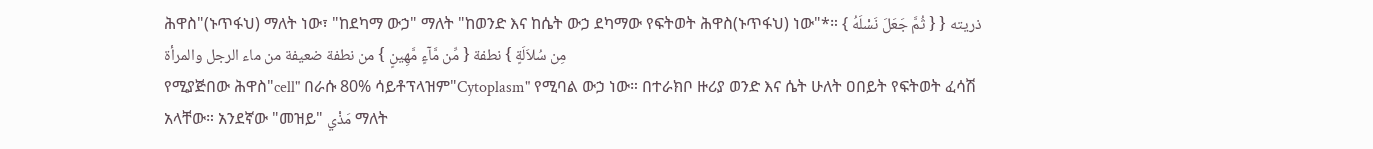ሕዋስ"(ኑጥፋህ) ማለት ነው፣ "ከደካማ ውኃ" ማለት "ከወንድ እና ከሴት ውኃ ደካማው የፍትወት ሕዋስ(ኑጥፋህ) ነው"*። { ثُمَّ جَعَلَ نَسْلَهُ } ذريته { مِن سُلاَلَةٍ } نطفة { مِّن مَّآءٍ مَّهِينٍ } من نطفة ضعيفة من ماء الرجل والمرأة
የሚያጅበው ሕዋስ"cell" በራሱ 80% ሳይቶፕላዝም"Cytoplasm" የሚባል ውኃ ነው። በተራክቦ ዙሪያ ወንድ እና ሴት ሁለት ዐበይት የፍትወት ፈሳሽ አላቸው። አንደኛው "መዝይ" مَذْي ማለት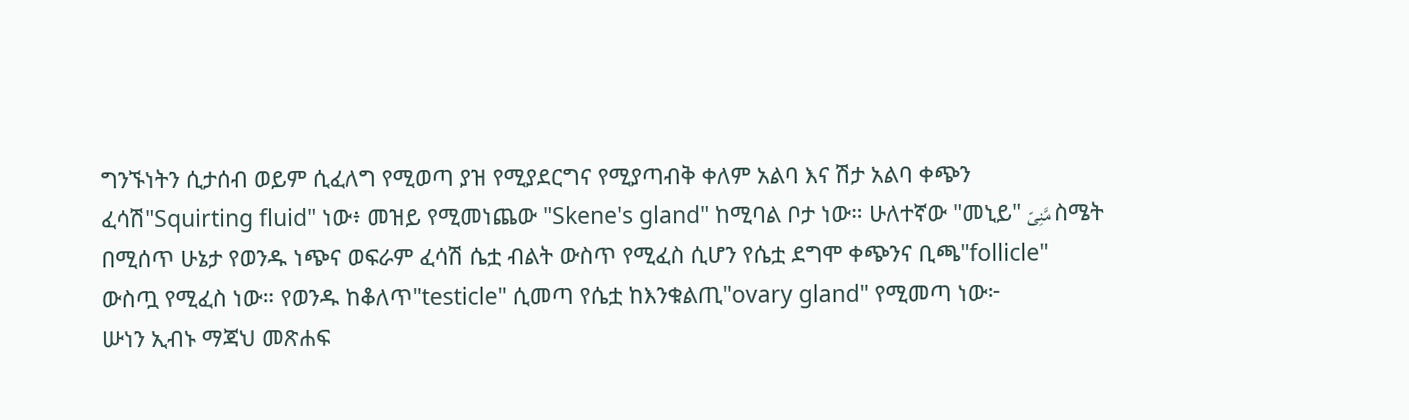ግንኙነትን ሲታሰብ ወይም ሲፈለግ የሚወጣ ያዝ የሚያደርግና የሚያጣብቅ ቀለም አልባ እና ሽታ አልባ ቀጭን ፈሳሽ"Squirting fluid" ነው፥ መዝይ የሚመነጨው "Skene's gland" ከሚባል ቦታ ነው። ሁለተኛው "መኒይ" مَّنِىّ ስሜት በሚሰጥ ሁኔታ የወንዱ ነጭና ወፍራም ፈሳሽ ሴቷ ብልት ውስጥ የሚፈስ ሲሆን የሴቷ ደግሞ ቀጭንና ቢጫ"follicle" ውስጧ የሚፈስ ነው። የወንዱ ከቆለጥ"testicle" ሲመጣ የሴቷ ከእንቁልጢ"ovary gland" የሚመጣ ነው፦
ሡነን ኢብኑ ማጃህ መጽሐፍ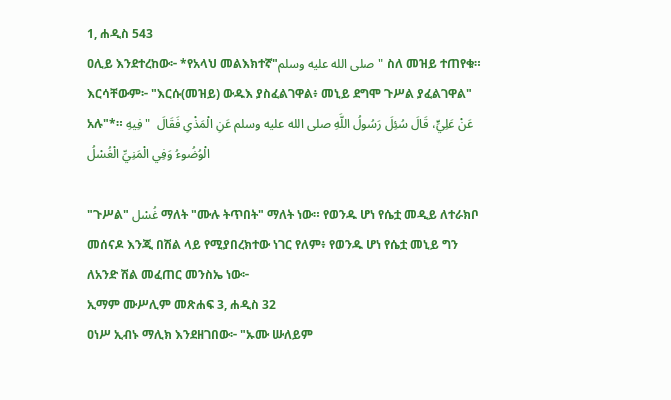1, ሐዲስ 543
ዐሊይ እንደተረከው፦ *የአላህ መልእክተኛ"صلى الله عليه وسلم" ስለ መዝይ ተጠየቁ። እርሳቸውም፦ "እርሱ(መዝይ) ውዱእ ያስፈልገዋል፥ መኒይ ደግሞ ጉሥል ያፈልገዋል" አሉ"*። عَنْ عَلِيٍّ، قَالَ سُئِلَ رَسُولُ اللَّهِ صلى الله عليه وسلم عَنِ الْمَذْىِ فَقَالَ  " فِيهِ الْوُضُوءُ وَفِي الْمَنِيِّ الْغُسْلُ

"ጉሥል" غُسْل ማለት "ሙሉ ትጥበት" ማለት ነው። የወንዱ ሆነ የሴቷ መዲይ ለተራክቦ መሰናዶ እንጂ በሽል ላይ የሚያበረክተው ነገር የለም፥ የወንዱ ሆነ የሴቷ መኒይ ግን ለአንድ ሽል መፈጠር መንስኤ ነው፦
ኢማም ሙሥሊም መጽሐፍ 3, ሐዲስ 32
ዐነሥ ኢብኑ ማሊክ እንደዘገበው፦ "ኡሙ ሡለይም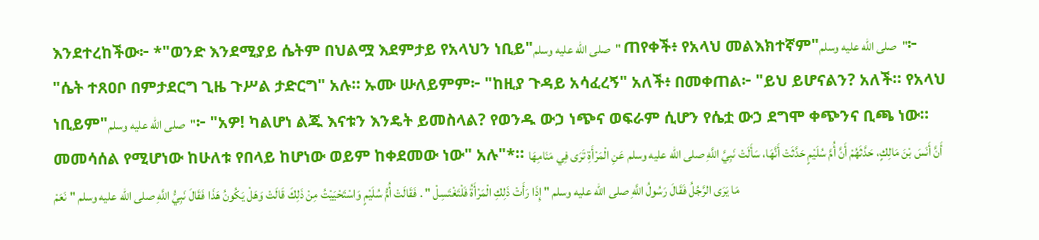እንደተረከችው፦ *"ወንድ እንደሚያይ ሴትም በህልሟ እደምታይ የአላህን ነቢይ"صلى الله عليه وسلم" ጠየቀች፥ የአላህ መልእክተኛም"صلى الله عليه وسلم"፦ "ሴት ተጸዐቦ በምታደርግ ጊዜ ጉሥል ታድርግ" አሉ። ኡሙ ሡለይምም፦ "ከዚያ ጉዳይ አሳፈረኝ" አለች፥ በመቀጠል፦ "ይህ ይሆናልን? አለች። የአላህ ነቢይም"صلى الله عليه وسلم"፦ "አዎ! ካልሆነ ልጁ እናቱን እንዴት ይመስላል? የወንዱ ውኃ ነጭና ወፍራም ሲሆን የሴቷ ውኃ ደግሞ ቀጭንና ቢጫ ነው። መመሳሰል የሚሆነው ከሁለቱ የበላይ ከሆነው ወይም ከቀደመው ነው" አሉ"*። أَنَّ أَنَسَ بْنَ مَالِكٍ، حَدَّثَهُمْ أَنَّ أُمَّ سُلَيْمٍ حَدَّثَتْ أَنَّهَا، سَأَلَتْ نَبِيَّ اللَّهِ صلى الله عليه وسلم عَنِ الْمَرْأَةِ تَرَى فِي مَنَامِهَا مَا يَرَى الرَّجُلُ فَقَالَ رَسُولُ اللَّهِ صلى الله عليه وسلم " إِذَا رَأَتْ ذَلِكِ الْمَرْأَةُ فَلْتَغْتَسِلْ " . فَقَالَتْ أُمُّ سُلَيْمٍ وَاسْتَحْيَيْتُ مِنْ ذَلِكَ قَالَتْ وَهَلْ يَكُونُ هَذَا فَقَالَ نَبِيُّ اللَّهِ صلى الله عليه وسلم " نَعَمْ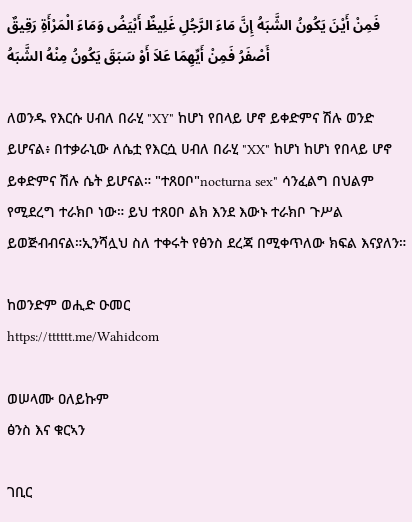فَمِنْ أَيْنَ يَكُونُ الشَّبَهُ إِنَّ مَاءَ الرَّجُلِ غَلِيظٌ أَبْيَضُ وَمَاءَ الْمَرْأَةِ رَقِيقٌ أَصْفَرُ فَمِنْ أَيِّهِمَا عَلاَ أَوْ سَبَقَ يَكُونُ مِنْهُ الشَّبَهُ

ለወንዱ የእርሱ ሀብለ በራሂ "XY" ከሆነ የበላይ ሆኖ ይቀድምና ሽሉ ወንድ ይሆናል፥ በተቃራኒው ለሴቷ የእርሷ ሀብለ በራሂ "XX" ከሆነ ከሆነ የበላይ ሆኖ ይቀድምና ሽሉ ሴት ይሆናል። "ተጸዐቦ"nocturna sex" ሳንፈልግ በህልም የሚደረግ ተራክቦ ነው። ይህ ተጸዐቦ ልክ እንደ እውኑ ተራክቦ ጉሥል ይወጅብብናል።ኢንሻሏህ ስለ ተቀሩት የፅንስ ደረጃ በሚቀጥለው ክፍል እናያለን።

ከወንድም ወሒድ ዑመር
https://tttttt.me/Wahidcom

ወሠላሙ ዐለይኩም
ፅንስ እና ቁርኣን

ገቢር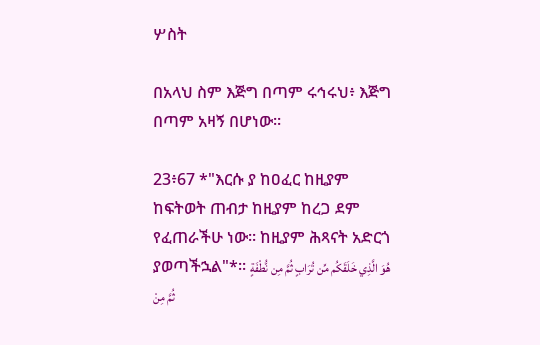ሦስት

በአላህ ስም እጅግ በጣም ሩኅሩህ፥ እጅግ በጣም አዛኝ በሆነው።

23፥67 *"እርሱ ያ ከዐፈር ከዚያም ከፍትወት ጠብታ ከዚያም ከረጋ ደም የፈጠራችሁ ነው፡፡ ከዚያም ሕጻናት አድርጎ ያወጣችኋል"*፡፡ هُوَ الَّذِي خَلَقَكُم مِّن تُرَابٍ ثُمَّ مِن نُّطْفَةٍ ثُمَّ مِنْ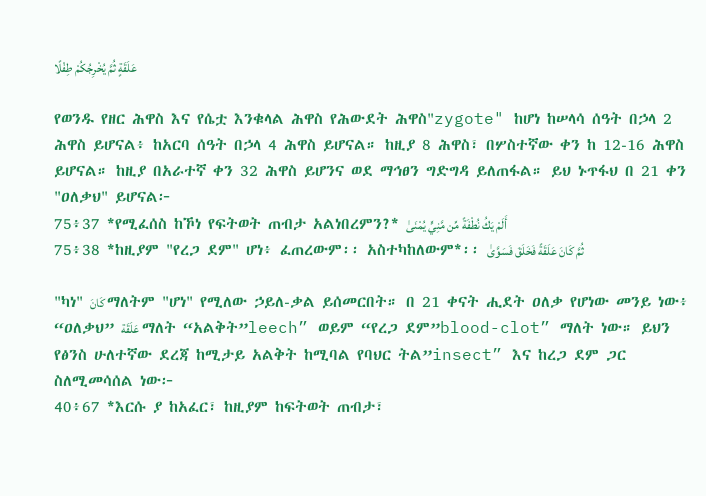عَلَقَةٍ ثُمَّ يُخْرِجُكُمْ طِفْلًا

የወንዱ የዘር ሕዋስ እና የሴቷ እንቁላል ሕዋስ የሕውደት ሕዋስ"zygote" ከሆነ ከሠላሳ ሰዓት በኃላ 2 ሕዋስ ይሆናል፥ ከአርባ ሰዓት በኃላ 4 ሕዋስ ይሆናል። ከዚያ 8 ሕዋስ፣ በሦስተኛው ቀን ከ 12-16 ሕዋስ ይሆናል። ከዚያ በአራተኛ ቀን 32 ሕዋስ ይሆንና ወደ ማኅፀን ግድግዳ ይለጠፋል። ይህ ኑጥፋህ በ 21 ቀን "ዐለቃህ" ይሆናል፦
75፥37 *የሚፈሰስ ከኾነ የፍትወት ጠብታ አልነበረምን?* أَلَمْ يَكُ نُطْفَةً مِّن مَّنِيٍّ يُمْنَىٰ
75፥38 *ከዚያም "የረጋ ደም" ሆነ፥ ፈጠረውም፡፡ አስተካከለውም*፡፡ ثُمَّ كَانَ عَلَقَةً فَخَلَقَ فَسَوَّىٰ

"ካነ" كَانَ ማለትም "ሆነ" የሚለው ኃይለ-ቃል ይሰመርበት። በ 21 ቀናት ሒደት ዐለቃ የሆነው መንይ ነው፥ “ዐለቃህ” عَلَقَة ማለት “አልቅት”leech” ወይም “የረጋ ደም”blood-clot” ማለት ነው። ይህን የፅንስ ሁለተኛው ደረጃ ከሚታይ አልቅት ከሚባል የባህር ትል”insect” እና ከረጋ ደም ጋር ስለሚመሳሰል ነው፦
40፥67 *እርሱ ያ ከአፈር፣ ከዚያም ከፍትወት ጠብታ፣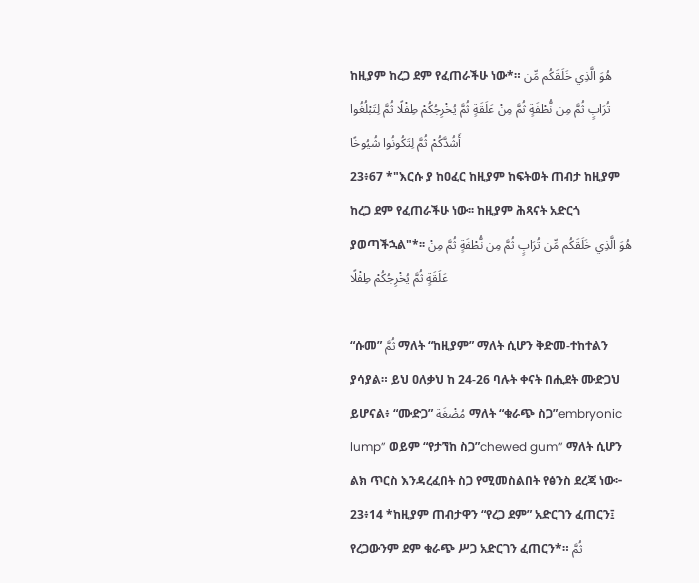ከዚያም ከረጋ ደም የፈጠራችሁ ነው*። هُوَ الَّذِي خَلَقَكُم مِّن تُرَابٍ ثُمَّ مِن نُّطْفَةٍ ثُمَّ مِنْ عَلَقَةٍ ثُمَّ يُخْرِجُكُمْ طِفْلًا ثُمَّ لِتَبْلُغُوا أَشُدَّكُمْ ثُمَّ لِتَكُونُوا شُيُوخًا
23፥67 *"እርሱ ያ ከዐፈር ከዚያም ከፍትወት ጠብታ ከዚያም ከረጋ ደም የፈጠራችሁ ነው፡፡ ከዚያም ሕጻናት አድርጎ ያወጣችኋል"*፡፡ هُوَ الَّذِي خَلَقَكُم مِّن تُرَابٍ ثُمَّ مِن نُّطْفَةٍ ثُمَّ مِنْ عَلَقَةٍ ثُمَّ يُخْرِجُكُمْ طِفْلًا

“ሱመ” ثُمَّ ማለት “ከዚያም” ማለት ሲሆን ቅድመ-ተከተልን ያሳያል። ይህ ዐለቃህ ከ 24-26 ባሉት ቀናት በሒደት ሙድጋህ ይሆናል፥ “ሙድጋ” مُضْغَة ማለት “ቁራጭ ስጋ”embryonic lump” ወይም “የታኘከ ስጋ”chewed gum” ማለት ሲሆን ልክ ጥርስ እንዳረፈበት ስጋ የሚመስልበት የፅንስ ደረጃ ነው፦
23፥14 *ከዚያም ጠብታዋን “የረጋ ደም” አድርገን ፈጠርን፤ የረጋውንም ደም ቁራጭ ሥጋ አድርገን ፈጠርን*። ثُمَّ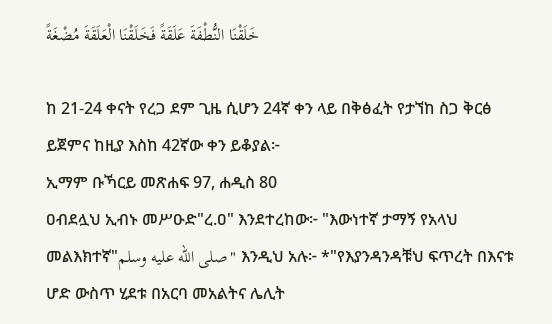خَلَقْنَا النُّطْفَةَ عَلَقَةً فَخَلَقْنَا الْعَلَقَةَ مُضْغَةً

ከ 21-24 ቀናት የረጋ ደም ጊዜ ሲሆን 24ኛ ቀን ላይ በቅፅፈት የታኘከ ስጋ ቅርፅ ይጀምና ከዚያ እስከ 42ኛው ቀን ይቆያል፦
ኢማም ቡኻርይ መጽሐፍ 97, ሐዲስ 80
ዐብደሏህ ኢብኑ መሥዑድ"ረ.ዐ" እንደተረከው፦ "እውነተኛ ታማኝ የአላህ መልእክተኛ"صلى الله عليه وسلم" እንዲህ አሉ፦ *"የእያንዳንዳቹህ ፍጥረት በእናቱ ሆድ ውስጥ ሂደቱ በአርባ መአልትና ሌሊት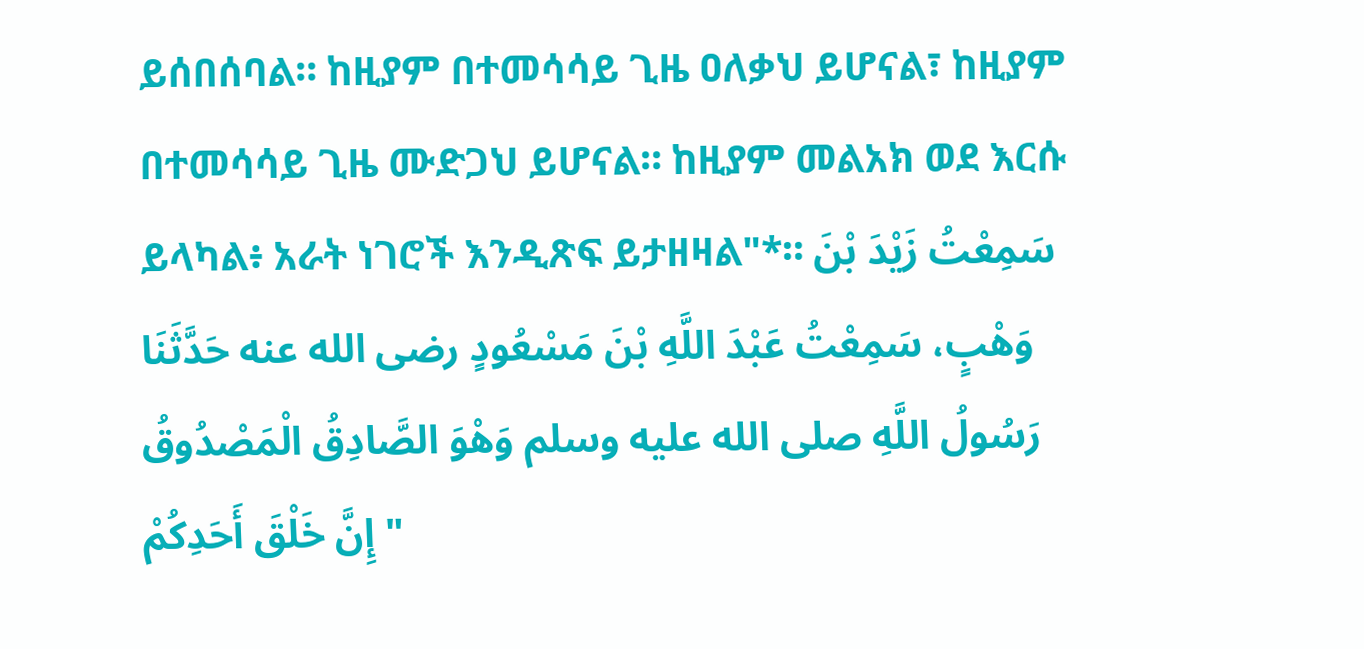ይሰበሰባል። ከዚያም በተመሳሳይ ጊዜ ዐለቃህ ይሆናል፣ ከዚያም በተመሳሳይ ጊዜ ሙድጋህ ይሆናል። ከዚያም መልአክ ወደ እርሱ ይላካል፥ አራት ነገሮች እንዲጽፍ ይታዘዛል"*። سَمِعْتُ زَيْدَ بْنَ وَهْبٍ، سَمِعْتُ عَبْدَ اللَّهِ بْنَ مَسْعُودٍ رضى الله عنه حَدَّثَنَا رَسُولُ اللَّهِ صلى الله عليه وسلم وَهْوَ الصَّادِقُ الْمَصْدُوقُ " إِنَّ خَلْقَ أَحَدِكُمْ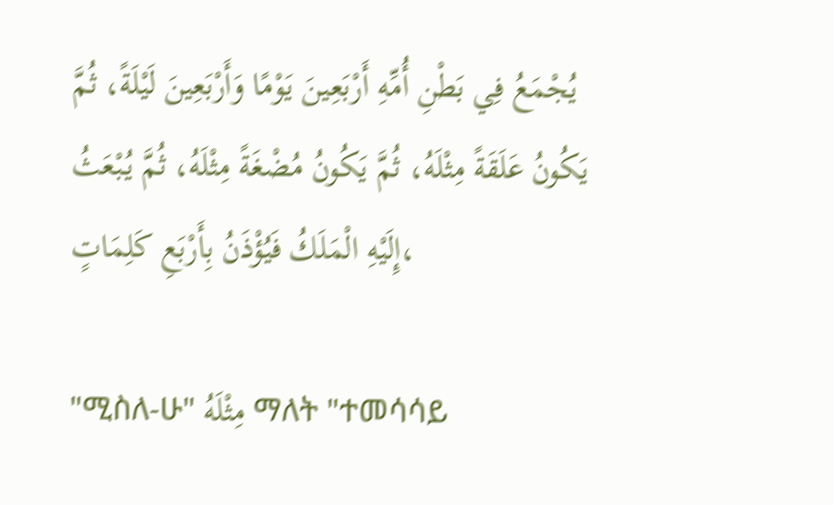يُجْمَعُ فِي بَطْنِ أُمِّهِ أَرْبَعِينَ يَوْمًا وَأَرْبَعِينَ لَيْلَةً، ثُمَّ يَكُونُ عَلَقَةً مِثْلَهُ، ثُمَّ يَكُونُ مُضْغَةً مِثْلَهُ، ثُمَّ يُبْعَثُ إِلَيْهِ الْمَلَكُ فَيُؤْذَنُ بِأَرْبَعِ كَلِمَاتٍ،

"ሚስለ-ሁ" مِثْلَهُ ማለት "ተመሳሳይ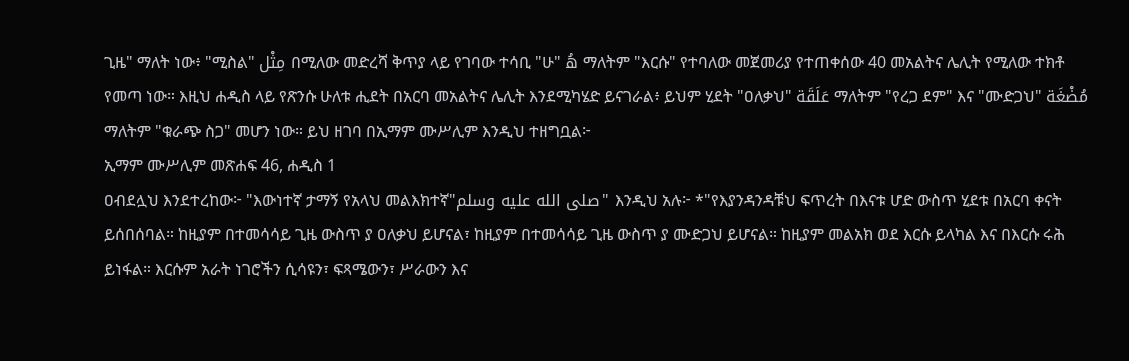ጊዜ" ማለት ነው፥ "ሚስል" مِثْل በሚለው መድረሻ ቅጥያ ላይ የገባው ተሳቢ "ሁ" هُ ማለትም "እርሱ" የተባለው መጀመሪያ የተጠቀሰው 40 መአልትና ሌሊት የሚለው ተክቶ የመጣ ነው። እዚህ ሐዲስ ላይ የጽንሱ ሁለቱ ሒደት በአርባ መአልትና ሌሊት እንደሚካሄድ ይናገራል፥ ይህም ሂደት "ዐለቃህ" عَلَقَة ማለትም "የረጋ ደም" እና "ሙድጋህ" مُضْغَة ማለትም "ቁራጭ ስጋ" መሆን ነው። ይህ ዘገባ በኢማም ሙሥሊም እንዲህ ተዘግቧል፦
ኢማም ሙሥሊም መጽሐፍ 46, ሐዲስ 1
ዐብደሏህ እንደተረከው፦ "እውነተኛ ታማኝ የአላህ መልእክተኛ"صلى الله عليه وسلم" እንዲህ አሉ፦ *"የእያንዳንዳቹህ ፍጥረት በእናቱ ሆድ ውስጥ ሂደቱ በአርባ ቀናት ይሰበሰባል። ከዚያም በተመሳሳይ ጊዜ ውስጥ ያ ዐለቃህ ይሆናል፣ ከዚያም በተመሳሳይ ጊዜ ውስጥ ያ ሙድጋህ ይሆናል። ከዚያም መልአክ ወደ እርሱ ይላካል እና በእርሱ ሩሕ ይነፋል። እርሱም አራት ነገሮችን ሲሳዩን፣ ፍጻሜውን፣ ሥራውን እና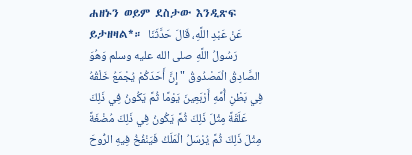ሐዘኑን ወይም ደስታው እንዲጽፍ ይታዘዛል*። عَنْ عَبْدِ اللَّهِ، قَالَ حَدَّثَنَا رَسُولُ اللَّهِ صلى الله عليه وسلم وَهُوَ الصَّادِقُ الْمَصْدُوقُ " إِنَّ أَحَدَكُمْ يُجْمَعُ خَلْقُهُ فِي بَطْنِ أُمِّهِ أَرْبَعِينَ يَوْمًا ثُمَّ يَكُونُ فِي ذَلِكَ عَلَقَةً مِثْلَ ذَلِكَ ثُمَّ يَكُونُ فِي ذَلِكَ مُضْغَةً مِثْلَ ذَلِكَ ثُمَّ يُرْسَلُ الْمَلَكُ فَيَنْفُخُ فِيهِ الرُّوحَ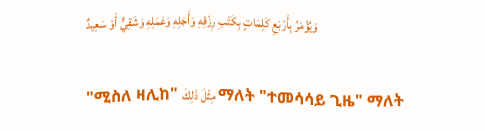وَيُؤْمَرُ بِأَرْبَعِ كَلِمَاتٍ بِكَتْبِ رِزْقِهِ وَأَجَلِهِ وَعَمَلِهِ وَشَقِيٌّ أَوْ سَعِيدٌ

"ሚስለ ዛሊከ" مِثْلَ ذَلِكَ ማለት "ተመሳሳይ ጊዜ" ማለት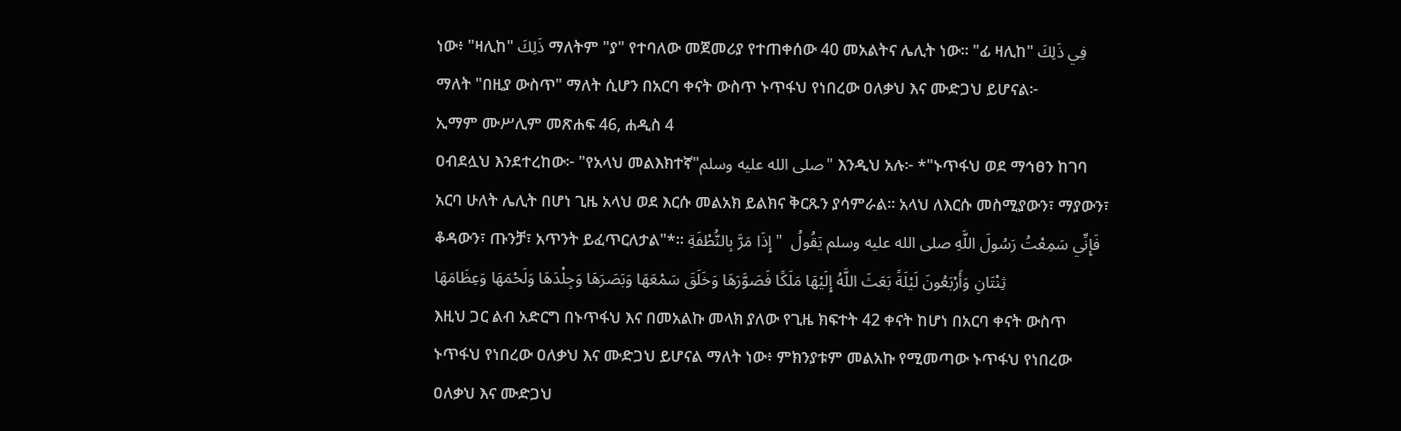ነው፥ "ዛሊከ" ذَلِكَ ማለትም "ያ" የተባለው መጀመሪያ የተጠቀሰው 40 መአልትና ሌሊት ነው። "ፊ ዛሊከ" فِي ذَلِكَ ማለት "በዚያ ውስጥ" ማለት ሲሆን በአርባ ቀናት ውስጥ ኑጥፋህ የነበረው ዐለቃህ እና ሙድጋህ ይሆናል፦
ኢማም ሙሥሊም መጽሐፍ 46, ሐዲስ 4
ዐብደሏህ እንደተረከው፦ "የአላህ መልእክተኛ"صلى الله عليه وسلم" እንዲህ አሉ፦ *"ኑጥፋህ ወደ ማኅፀን ከገባ አርባ ሁለት ሌሊት በሆነ ጊዜ አላህ ወደ እርሱ መልአክ ይልክና ቅርጹን ያሳምራል። አላህ ለእርሱ መስሚያውን፣ ማያውን፣ ቆዳውን፣ ጡንቻ፣ አጥንት ይፈጥርለታል"*። فَإِنِّي سَمِعْتُ رَسُولَ اللَّهِ صلى الله عليه وسلم يَقُولُ  " إِذَا مَرَّ بِالنُّطْفَةِ ثِنْتَانِ وَأَرْبَعُونَ لَيْلَةً بَعَثَ اللَّهُ إِلَيْهَا مَلَكًا فَصَوَّرَهَا وَخَلَقَ سَمْعَهَا وَبَصَرَهَا وَجِلْدَهَا وَلَحْمَهَا وَعِظَامَهَا
እዚህ ጋር ልብ አድርግ በኑጥፋህ እና በመአልኩ መላክ ያለው የጊዜ ክፍተት 42 ቀናት ከሆነ በአርባ ቀናት ውስጥ ኑጥፋህ የነበረው ዐለቃህ እና ሙድጋህ ይሆናል ማለት ነው፥ ምክንያቱም መልአኩ የሚመጣው ኑጥፋህ የነበረው ዐለቃህ እና ሙድጋህ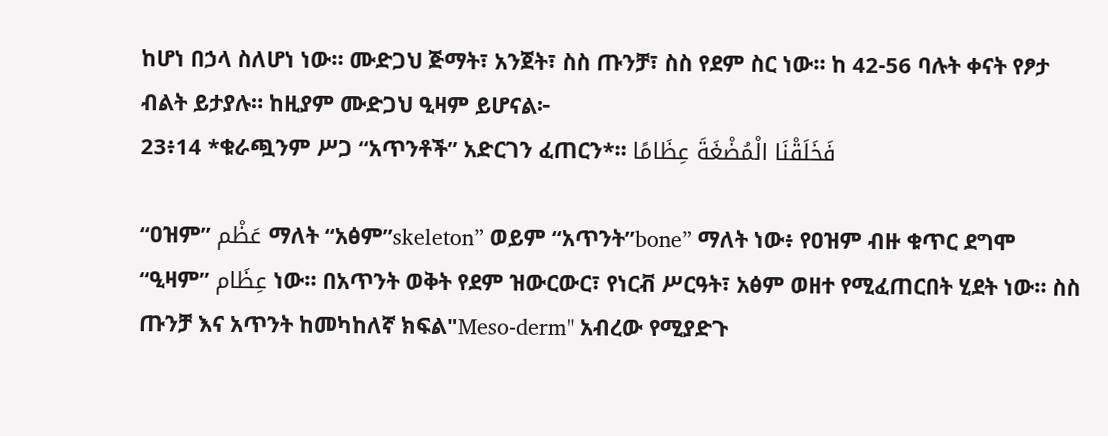ከሆነ በኃላ ስለሆነ ነው። ሙድጋህ ጅማት፣ አንጀት፣ ስስ ጡንቻ፣ ስስ የደም ስር ነው። ከ 42-56 ባሉት ቀናት የፆታ ብልት ይታያሉ። ከዚያም ሙድጋህ ዒዛም ይሆናል፦
23፥14 *ቁራጯንም ሥጋ “አጥንቶች” አድርገን ፈጠርን*። فَخَلَقْنَا الْمُضْغَةَ عِظَامًا

“ዐዝም” عَظْم ማለት “አፅም”skeleton” ወይም “አጥንት”bone” ማለት ነው፥ የዐዝም ብዙ ቁጥር ደግሞ “ዒዛም” عِظَام ነው። በአጥንት ወቅት የደም ዝውርውር፣ የነርቭ ሥርዓት፣ አፅም ወዘተ የሚፈጠርበት ሂደት ነው። ስስ ጡንቻ እና አጥንት ከመካከለኛ ክፍል"Meso-derm" አብረው የሚያድጉ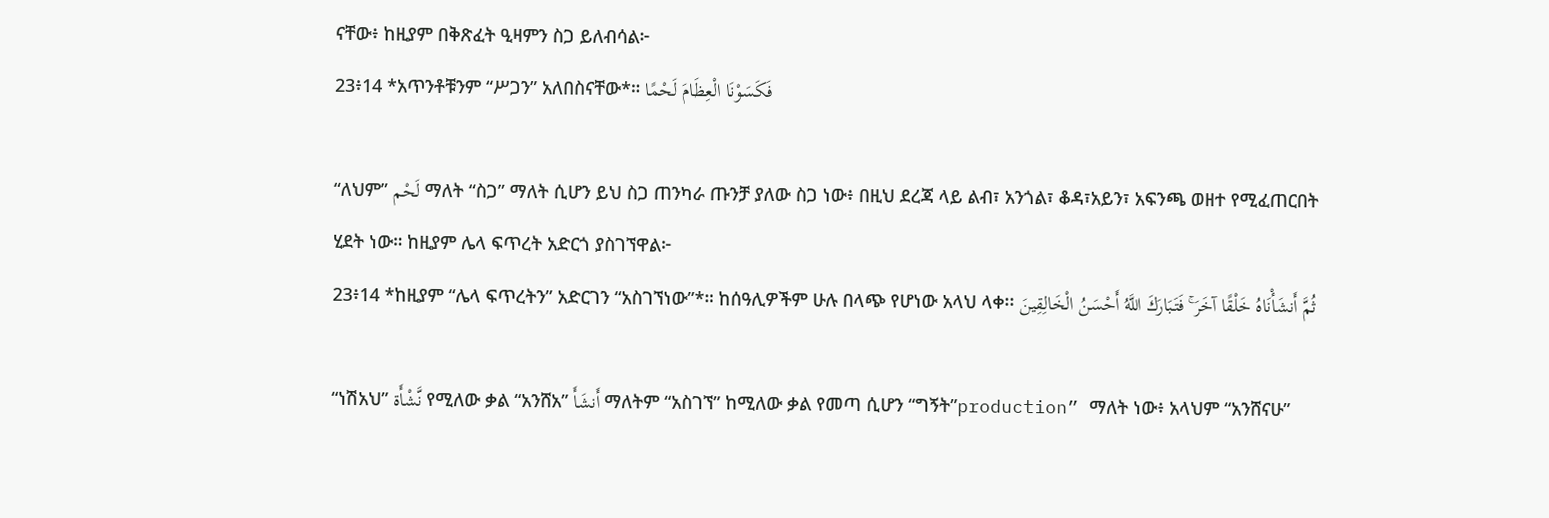ናቸው፥ ከዚያም በቅጽፈት ዒዛምን ስጋ ይለብሳል፦
23፥14 *አጥንቶቹንም “ሥጋን” አለበስናቸው*። فَكَسَوْنَا الْعِظَامَ لَحْمًا

“ለህም” لَحْم ማለት “ስጋ” ማለት ሲሆን ይህ ስጋ ጠንካራ ጡንቻ ያለው ስጋ ነው፥ በዚህ ደረጃ ላይ ልብ፣ አንጎል፣ ቆዳ፣አይን፣ አፍንጫ ወዘተ የሚፈጠርበት ሂደት ነው። ከዚያም ሌላ ፍጥረት አድርጎ ያስገኘዋል፦
23፥14 *ከዚያም “ሌላ ፍጥረትን” አድርገን “አስገኘነው”*። ከሰዓሊዎችም ሁሉ በላጭ የሆነው አላህ ላቀ፡፡ ثُمَّ أَنشَأْنَاهُ خَلْقًا آخَرَ ۚ فَتَبَارَكَ اللَّهُ أَحْسَنُ الْخَالِقِينَ

“ነሽአህ” نَّشْأَة የሚለው ቃል “አንሸአ” أَنشَأَ ማለትም “አስገኘ” ከሚለው ቃል የመጣ ሲሆን “ግኝት”production” ማለት ነው፥ አላህም “አንሸናሁ”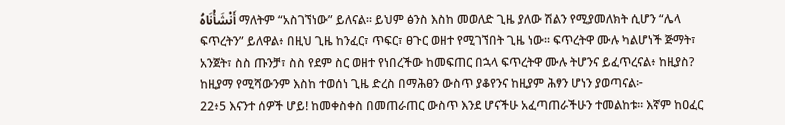أَنْشَأْنَاهُ ማለትም “አስገኘነው” ይለናል። ይህም ፅንስ እስከ መወለድ ጊዜ ያለው ሽልን የሚያመለክት ሲሆን “ሌላ ፍጥረትን” ይለዋል፥ በዚህ ጊዜ ከንፈር፣ ጥፍር፣ ፀጉር ወዘተ የሚገኘበት ጊዜ ነው። ፍጥረትዋ ሙሉ ካልሆነች ጅማት፣ አንጀት፣ ስስ ጡንቻ፣ ስስ የደም ስር ወዘተ የነበረችው ከመፍጠር በኋላ ፍጥረትዋ ሙሉ ትሆንና ይፈጥረናል፥ ከዚያስ? ከዚያማ የሚሻውንም እስከ ተወሰነ ጊዜ ድረስ በማሕፀን ውስጥ ያቆየንና ከዚያም ሕፃን ሆነን ያወጣናል፦
22፥5 እናንተ ሰዎች ሆይ! ከመቀስቀስ በመጠራጠር ውስጥ እንደ ሆናችሁ አፈጣጠራችሁን ተመልከቱ፡፡ እኛም ከዐፈር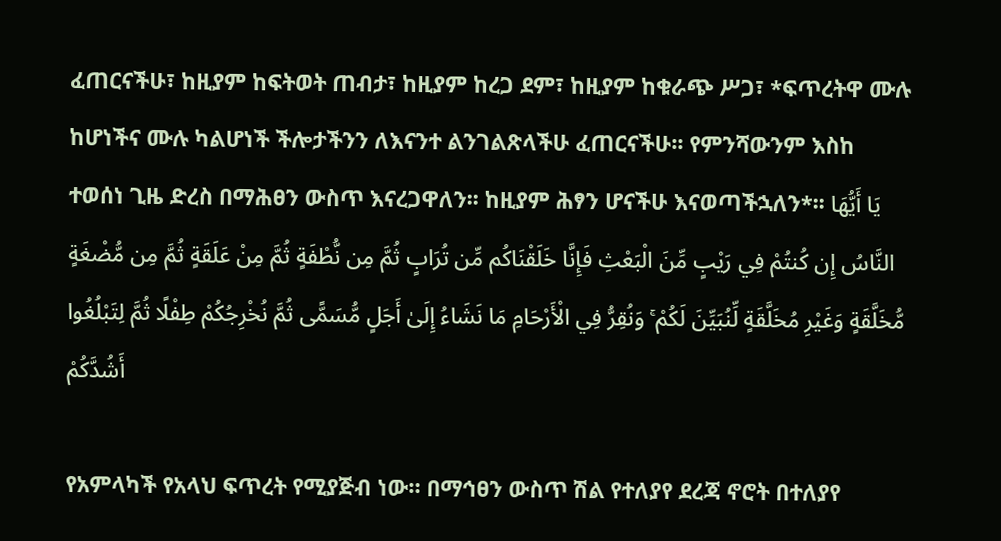ፈጠርናችሁ፣ ከዚያም ከፍትወት ጠብታ፣ ከዚያም ከረጋ ደም፣ ከዚያም ከቁራጭ ሥጋ፣ *ፍጥረትዋ ሙሉ ከሆነችና ሙሉ ካልሆነች ችሎታችንን ለእናንተ ልንገልጽላችሁ ፈጠርናችሁ፡፡ የምንሻውንም እስከ ተወሰነ ጊዜ ድረስ በማሕፀን ውስጥ እናረጋዋለን፡፡ ከዚያም ሕፃን ሆናችሁ እናወጣችኋለን*፡፡ يَا أَيُّهَا النَّاسُ إِن كُنتُمْ فِي رَيْبٍ مِّنَ الْبَعْثِ فَإِنَّا خَلَقْنَاكُم مِّن تُرَابٍ ثُمَّ مِن نُّطْفَةٍ ثُمَّ مِنْ عَلَقَةٍ ثُمَّ مِن مُّضْغَةٍ مُّخَلَّقَةٍ وَغَيْرِ مُخَلَّقَةٍ لِّنُبَيِّنَ لَكُمْ ۚ وَنُقِرُّ فِي الْأَرْحَامِ مَا نَشَاءُ إِلَىٰ أَجَلٍ مُّسَمًّى ثُمَّ نُخْرِجُكُمْ طِفْلًا ثُمَّ لِتَبْلُغُوا أَشُدَّكُمْ

የአምላካች የአላህ ፍጥረት የሚያጅብ ነው። በማኅፀን ውስጥ ሽል የተለያየ ደረጃ ኖሮት በተለያየ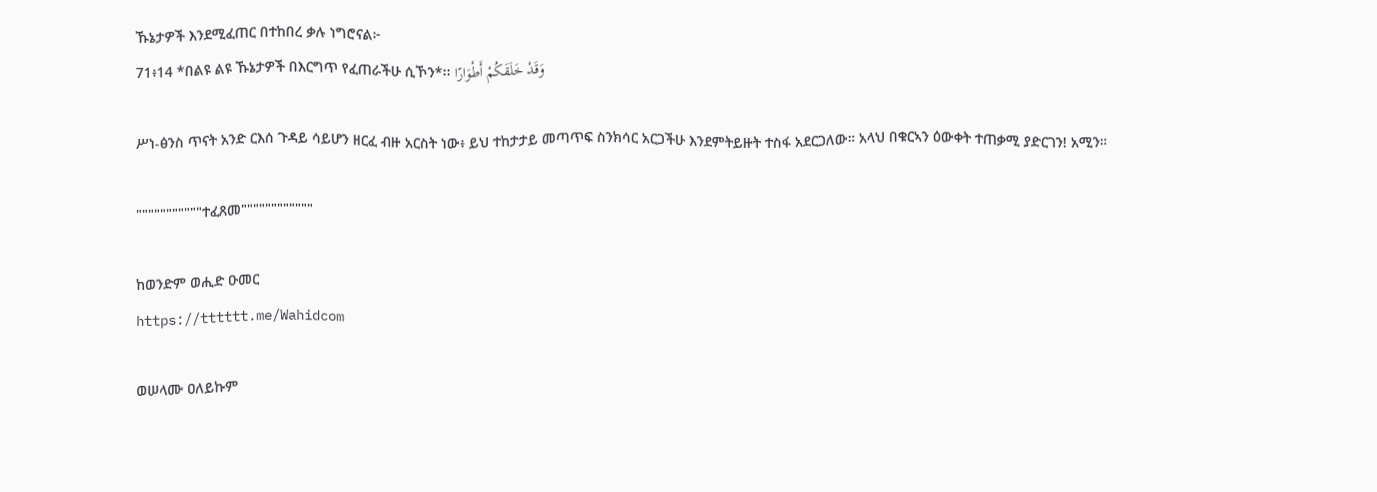ኹኔታዎች እንደሚፈጠር በተከበረ ቃሉ ነግሮናል፦
71፥14 *በልዩ ልዩ ኹኔታዎች በእርግጥ የፈጠራችሁ ሲኾን*፡፡ وَقَدْ خَلَقَكُمْ أَطْوَارًا

ሥነ-ፅንስ ጥናት አንድ ርእሰ ጉዳይ ሳይሆን ዘርፈ ብዙ አርስት ነው፥ ይህ ተከታታይ መጣጥፍ ስንክሳር አርጋችሁ እንደምትይዙት ተስፋ አደርጋለው። አላህ በቁርኣን ዕውቀት ተጠቃሚ ያድርገን! አሚን።

"""""""""""ተፈጸመ""""""""""""

ከወንድም ወሒድ ዑመር
https://tttttt.me/Wahidcom

ወሠላሙ ዐለይኩም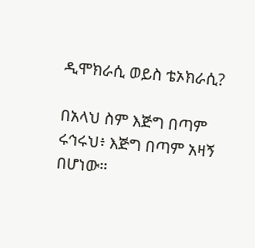ዲሞክራሲ ወይስ ቴኦክራሲ?

በአላህ ስም እጅግ በጣም ሩኅሩህ፥ እጅግ በጣም አዛኝ በሆነው።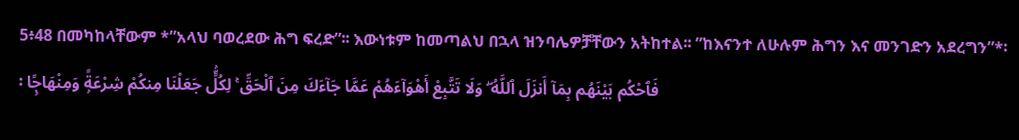5፥48 በመካከላቸውም *”አላህ ባወረደው ሕግ ፍረድ”፡፡ እውነቱም ከመጣልህ በኋላ ዝንባሌዎቻቸውን አትከተል፡፡ ”ከእናንተ ለሁሉም ሕግን እና መንገድን አደረግን”*፡፡ فَٱحْكُم بَيْنَهُم بِمَآ أَنزَلَ ٱللَّهُ ۖ وَلَا تَتَّبِعْ أَهْوَآءَهُمْ عَمَّا جَآءَكَ مِنَ ٱلْحَقِّ ۚ لِكُلٍّۢ جَعَلْنَا مِنكُمْ شِرْعَةًۭ وَمِنْهَاجًۭا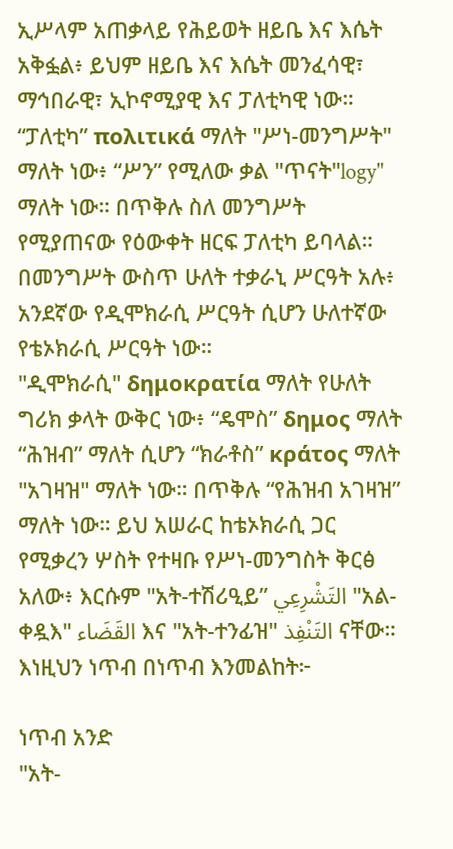ኢሥላም አጠቃላይ የሕይወት ዘይቤ እና እሴት አቅፏል፥ ይህም ዘይቤ እና እሴት መንፈሳዊ፣ ማኅበራዊ፣ ኢኮኖሚያዊ እና ፓለቲካዊ ነው። “ፓለቲካ” πολιτικά ማለት "ሥነ-መንግሥት" ማለት ነው፥ “ሥን” የሚለው ቃል "ጥናት"logy" ማለት ነው። በጥቅሉ ስለ መንግሥት የሚያጠናው የዕውቀት ዘርፍ ፓለቲካ ይባላል። በመንግሥት ውስጥ ሁለት ተቃራኒ ሥርዓት አሉ፥ አንደኛው የዲሞክራሲ ሥርዓት ሲሆን ሁለተኛው የቴኦክራሲ ሥርዓት ነው።
"ዲሞክራሲ" δημοκρατία ማለት የሁለት ግሪክ ቃላት ውቅር ነው፥ “ዴሞስ” δημος ማለት “ሕዝብ” ማለት ሲሆን “ክራቶስ” κράτος ማለት "አገዛዝ" ማለት ነው። በጥቅሉ “የሕዝብ አገዛዝ” ማለት ነው። ይህ አሠራር ከቴኦክራሲ ጋር የሚቃረን ሦስት የተዛቡ የሥነ-መንግስት ቅርፅ አለው፥ እርሱም "አት-ተሽሪዒይ” التَشْرِعِي "አል-ቀዷእ" القَضَاء እና "አት-ተንፊዝ" التَنْفِذ ናቸው። እነዚህን ነጥብ በነጥብ እንመልከት፦

ነጥብ አንድ
"አት-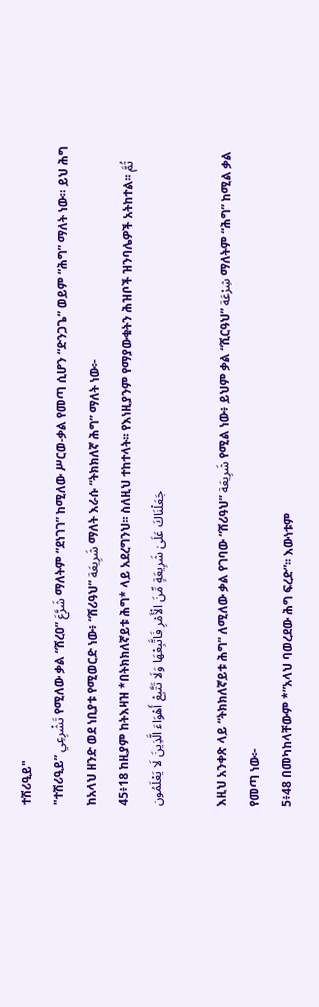ተሽሪዒይ"
"ተሽሪዒይ” تَشْرِعِي የሚለው ቃል “ሸረዐ” شَرَّعَ ማለትም “ደነገገ” ከሚለው ሥርወ-ቃል የመጣ ሲሆን “ድንጋጌ” ወይም “ሕግ” ማለት ነው። ይህ ሕግ ከአላህ ዘንድ ወደ ነቢያቱ የሚወርድ ነው፥ “ሸሪዓህ” شَرِيعَة ማለት እራሱ “ትክክለኛ ሕግ” ማለት ነው፦
45፥18 ከዚያም ከትእዛዝ *በትክክለኛይቱ ሕግ* ላይ አደረግንህ፡፡ ስለዚህ ተከተላት፡፡ የእነዚያንም የማያውቁትን ሕዝቦች ዝንባሌዎች አትከተል፡፡ ثُمَّ جَعَلْنَاكَ عَلَىٰ شَرِيعَةٍ مِّنَ الْأَمْرِ فَاتَّبِعْهَا وَلَا تَتَّبِعْ أَهْوَاءَ الَّذِينَ لَا يَعْلَمُون

እዚህ አንቀጽ ላይ “ትክክለኛይቱ ሕግ” ለሚለው ቃል የገባው “ሸሪዓህ” شَرِيعَة የሚል ነው፥ ይህም ቃል “ሺርዓህ” شِرْعَة ማለትም “ሕግ” ከሚል ቃል የመጣ ነው፦
5፥48 በመካከላቸውም *”አላህ ባወረደው ሕግ ፍረድ”፡፡ እውነቱም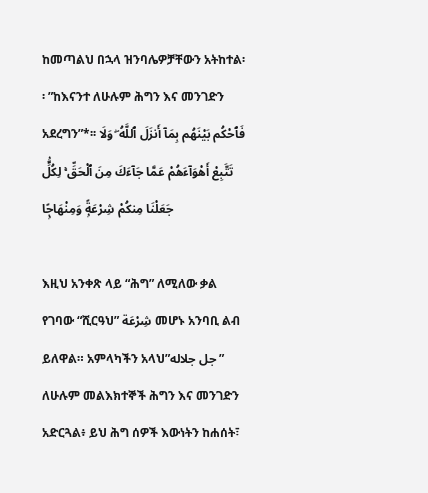ከመጣልህ በኋላ ዝንባሌዎቻቸውን አትከተል፡፡ ”ከእናንተ ለሁሉም ሕግን እና መንገድን አደረግን”*፡፡ فَٱحْكُم بَيْنَهُم بِمَآ أَنزَلَ ٱللَّهُ ۖ وَلَا تَتَّبِعْ أَهْوَآءَهُمْ عَمَّا جَآءَكَ مِنَ ٱلْحَقِّ ۚ لِكُلٍّۢ جَعَلْنَا مِنكُمْ شِرْعَةًۭ وَمِنْهَاجًۭا

እዚህ አንቀጽ ላይ “ሕግ” ለሚለው ቃል የገባው “ሺርዓህ” شِرْعَة መሆኑ አንባቢ ልብ ይለዋል። አምላካችን አላህ”جل جلاله” ለሁሉም መልእክተኞች ሕግን እና መንገድን አድርጓል፥ ይህ ሕግ ሰዎች እውነትን ከሐሰት፣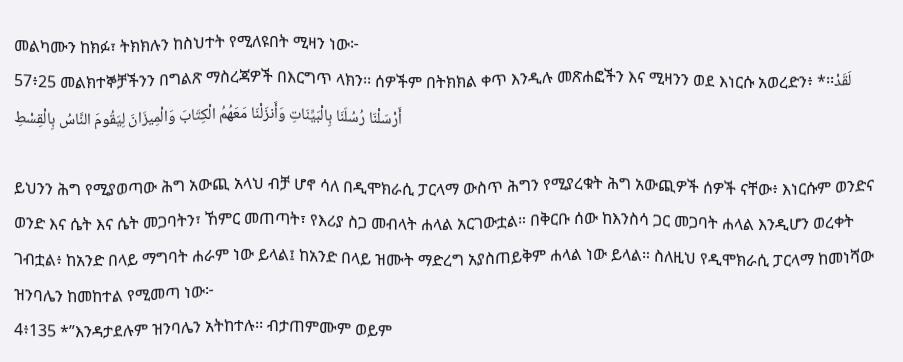መልካሙን ከክፉ፣ ትክክሉን ከስህተት የሚለዩበት ሚዛን ነው፦
57፥25 መልክተኞቻችንን በግልጽ ማስረጃዎች በእርግጥ ላክን፡፡ ሰዎችም በትክክል ቀጥ እንዲሉ መጽሐፎችን እና ሚዛንን ወደ እነርሱ አወረድን፥ *፡፡لَقَدْ أَرْسَلْنَا رُسُلَنَا بِالْبَيِّنَاتِ وَأَنزَلْنَا مَعَهُمُ الْكِتَابَ وَالْمِيزَانَ لِيَقُومَ النَّاسُ بِالْقِسْطِ

ይህንን ሕግ የሚያወጣው ሕግ አውጪ አላህ ብቻ ሆኖ ሳለ በዲሞክራሲ ፓርላማ ውስጥ ሕግን የሚያረቁት ሕግ አውጪዎች ሰዎች ናቸው፥ እነርሱም ወንድና ወንድ እና ሴት እና ሴት መጋባትን፣ ኸምር መጠጣት፣ የእሪያ ስጋ መብላት ሐላል አርገውቷል። በቅርቡ ሰው ከእንስሳ ጋር መጋባት ሐላል እንዲሆን ወረቀት ገብቷል፥ ከአንድ በላይ ማግባት ሐራም ነው ይላል፤ ከአንድ በላይ ዝሙት ማድረግ አያስጠይቅም ሐላል ነው ይላል። ስለዚህ የዲሞክራሲ ፓርላማ ከመነሻው ዝንባሌን ከመከተል የሚመጣ ነው፦
4፥135 *”እንዳታደሉም ዝንባሌን አትከተሉ፡፡ ብታጠምሙም ወይም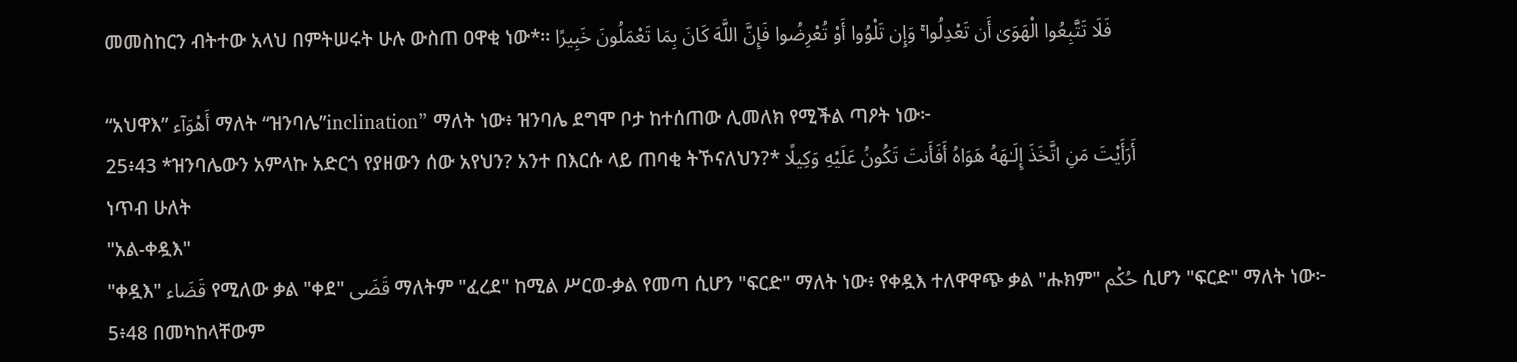መመስከርን ብትተው አላህ በምትሠሩት ሁሉ ውስጠ ዐዋቂ ነው*፡፡ فَلَا تَتَّبِعُوا الْهَوَىٰ أَن تَعْدِلُوا ۚ وَإِن تَلْوُوا أَوْ تُعْرِضُوا فَإِنَّ اللَّهَ كَانَ بِمَا تَعْمَلُونَ خَبِيرًا

“አህዋእ” أَهْوَآء ማለት “ዝንባሌ”inclination” ማለት ነው፥ ዝንባሌ ደግሞ ቦታ ከተሰጠው ሊመለክ የሚችል ጣዖት ነው፦
25፥43 *ዝንባሌውን አምላኩ አድርጎ የያዘውን ሰው አየህን? አንተ በእርሱ ላይ ጠባቂ ትኾናለህን?* أَرَأَيْتَ مَنِ اتَّخَذَ إِلَـٰهَهُ هَوَاهُ أَفَأَنتَ تَكُونُ عَلَيْهِ وَكِيلًا
ነጥብ ሁለት
"አል-ቀዷእ"
"ቀዷእ" قَضَاء የሚለው ቃል "ቀደ" قَضَى ማለትም "ፈረደ" ከሚል ሥርወ-ቃል የመጣ ሲሆን "ፍርድ" ማለት ነው፥ የቀዷእ ተለዋዋጭ ቃል "ሑክም" حُكْم ሲሆን "ፍርድ" ማለት ነው፦
5፥48 በመካከላቸውም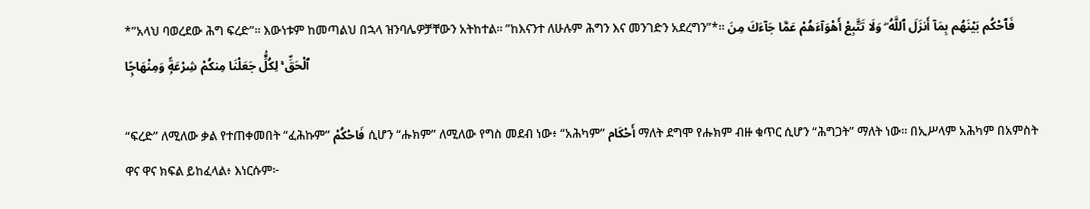*”አላህ ባወረደው ሕግ ፍረድ”፡፡ እውነቱም ከመጣልህ በኋላ ዝንባሌዎቻቸውን አትከተል፡፡ ”ከእናንተ ለሁሉም ሕግን እና መንገድን አደረግን”*፡፡ فَٱحْكُم بَيْنَهُم بِمَآ أَنزَلَ ٱللَّهُ ۖ وَلَا تَتَّبِعْ أَهْوَآءَهُمْ عَمَّا جَآءَكَ مِنَ ٱلْحَقِّ ۚ لِكُلٍّۢ جَعَلْنَا مِنكُمْ شِرْعَةًۭ وَمِنْهَاجًۭا

“ፍረድ” ለሚለው ቃል የተጠቀመበት “ፈሕኩም” فَاحْكُمْ ሲሆን “ሑክም” ለሚለው የግስ መደብ ነው፥ “አሕካም” أَحْكَام ማለት ደግሞ የሑክም ብዙ ቁጥር ሲሆን “ሕግጋት” ማለት ነው። በኢሥላም አሕካም በአምስት ዋና ዋና ክፍል ይከፈላል፥ እነርሱም፦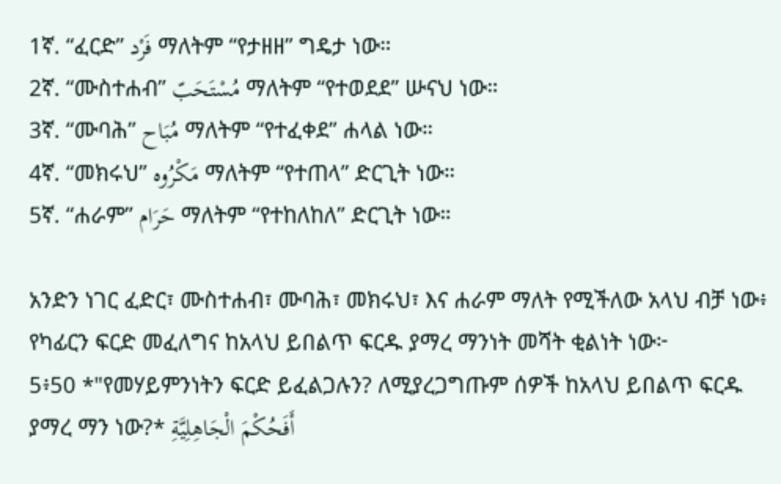1ኛ. “ፈርድ” فَرْد ማለትም “የታዘዘ” ግዴታ ነው።
2ኛ. “ሙስተሐብ” مُسْتَحَبّ ማለትም “የተወደደ” ሡናህ ነው።
3ኛ. “ሙባሕ” مُبَاح‌‌ ማለትም “የተፈቀደ” ሐላል ነው።
4ኛ. “መክሩህ” مَكْرُوه ማለትም “የተጠላ” ድርጊት ነው።
5ኛ. “ሐራም” حَرَام ማለትም “የተከለከለ” ድርጊት ነው።

አንድን ነገር ፈድር፣ ሙስተሐብ፣ ሙባሕ፣ መክሩህ፣ እና ሐራም ማለት የሚችለው አላህ ብቻ ነው፥ የካፊርን ፍርድ መፈለግና ከአላህ ይበልጥ ፍርዱ ያማረ ማንነት መሻት ቂልነት ነው፦
5፥50 *"የመሃይምንነትን ፍርድ ይፈልጋሉን? ለሚያረጋግጡም ሰዎች ከአላህ ይበልጥ ፍርዱ ያማረ ማን ነው?* أَفَحُكْمَ الْجَاهِلِيَّةِ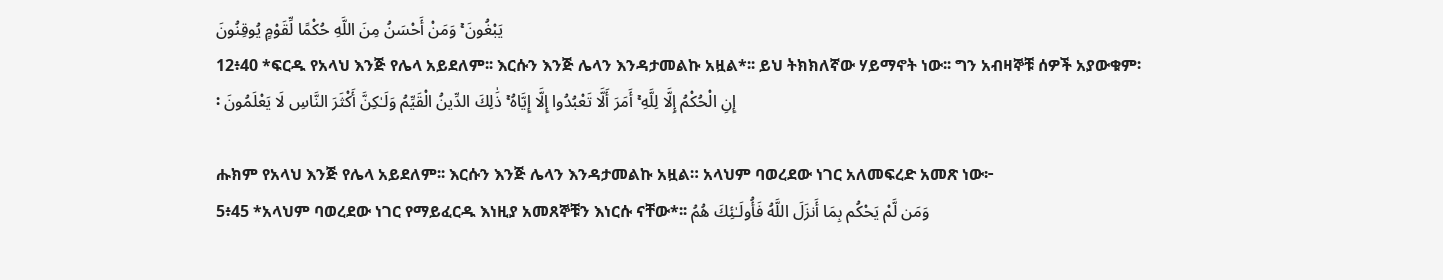يَبْغُونَ ۚ وَمَنْ أَحْسَنُ مِنَ اللَّهِ حُكْمًا لِّقَوْمٍ يُوقِنُونَ
12፥40 *ፍርዱ የአላህ እንጅ የሌላ አይደለም፡፡ እርሱን እንጅ ሌላን እንዳታመልኩ አዟል*፡፡ ይህ ትክክለኛው ሃይማኖት ነው፡፡ ግን አብዛኞቹ ሰዎች አያውቁም፡፡ إِنِ الْحُكْمُ إِلَّا لِلَّهِ ۚ أَمَرَ أَلَّا تَعْبُدُوا إِلَّا إِيَّاهُ ۚ ذَٰلِكَ الدِّينُ الْقَيِّمُ وَلَـٰكِنَّ أَكْثَرَ النَّاسِ لَا يَعْلَمُونَ

ሑክም የአላህ እንጅ የሌላ አይደለም፡፡ እርሱን እንጅ ሌላን እንዳታመልኩ አዟል። አላህም ባወረደው ነገር አለመፍረድ አመጽ ነው፦
5፥45 *አላህም ባወረደው ነገር የማይፈርዱ እነዚያ አመጸኞቹን እነርሱ ናቸው*፡፡ وَمَن لَّمْ يَحْكُم بِمَا أَنزَلَ اللَّهُ فَأُولَـٰئِكَ هُمُ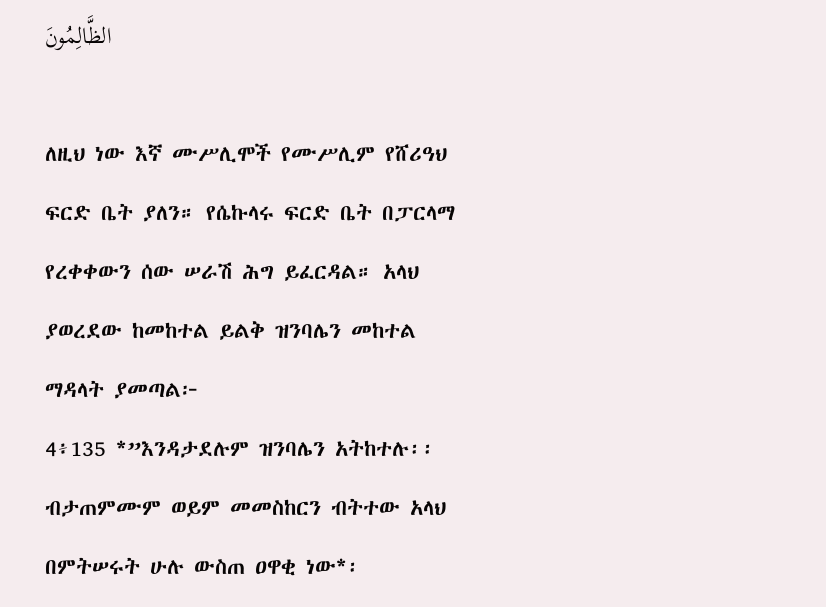الظَّالِمُونَ

ለዚህ ነው እኛ ሙሥሊሞች የሙሥሊም የሸሪዓህ ፍርድ ቤት ያለን። የሴኩላሩ ፍርድ ቤት በፓርላማ የረቀቀውን ሰው ሠራሽ ሕግ ይፈርዳል። አላህ ያወረደው ከመከተል ይልቅ ዝንባሌን መከተል ማዳላት ያመጣል፦
4፥135 *”እንዳታደሉም ዝንባሌን አትከተሉ፡፡ ብታጠምሙም ወይም መመስከርን ብትተው አላህ በምትሠሩት ሁሉ ውስጠ ዐዋቂ ነው*፡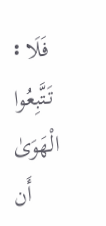፡ فَلَا تَتَّبِعُوا الْهَوَىٰ أَن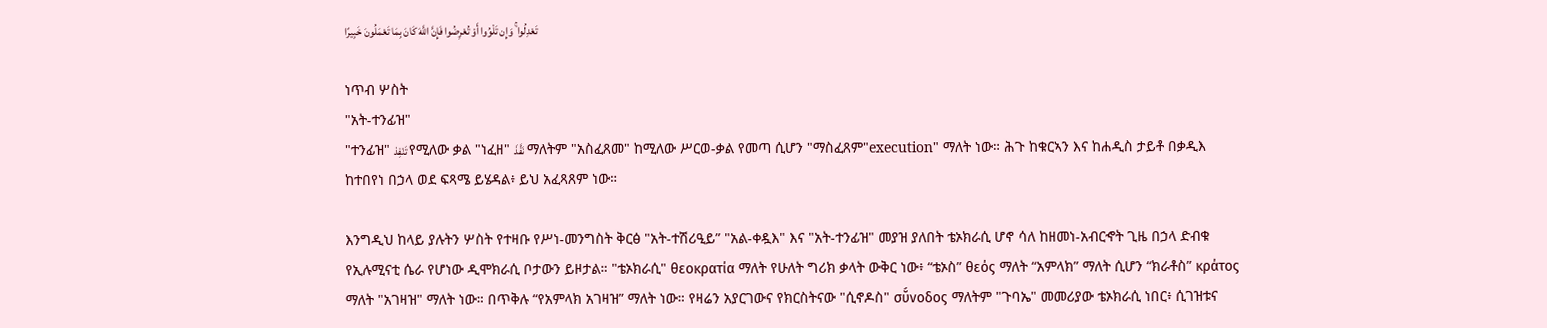تَعْدِلُوا ۚ وَإِن تَلْوُوا أَوْ تُعْرِضُوا فَإِنَّ اللَّهَ كَانَ بِمَا تَعْمَلُونَ خَبِيرًا

ነጥብ ሦስት
"አት-ተንፊዝ"
"ተንፊዝ" تَنْفِذ የሚለው ቃል "ነፈዘ" نَفَّذَ ማለትም "አስፈጸመ" ከሚለው ሥርወ-ቃል የመጣ ሲሆን "ማስፈጸም"execution" ማለት ነው። ሕጉ ከቁርኣን እና ከሐዲስ ታይቶ በቃዲእ ከተበየነ በኃላ ወደ ፍጻሜ ይሄዳል፥ ይህ አፈጻጸም ነው።

እንግዲህ ከላይ ያሉትን ሦስት የተዛቡ የሥነ-መንግስት ቅርፅ "አት-ተሽሪዒይ” "አል-ቀዷእ" እና "አት-ተንፊዝ" መያዝ ያለበት ቴኦክራሲ ሆኖ ሳለ ከዘመነ-አብርኆት ጊዜ በኃላ ድብቁ የኢሉሚናቲ ሴራ የሆነው ዲሞክራሲ ቦታውን ይዞታል። "ቴኦክራሲ" θεοκρατία ማለት የሁለት ግሪክ ቃላት ውቅር ነው፥ “ቴኦስ” θεός ማለት “አምላክ” ማለት ሲሆን “ክራቶስ” κράτος ማለት "አገዛዝ" ማለት ነው። በጥቅሉ “የአምላክ አገዛዝ” ማለት ነው። የዛሬን አያርገውና የክርስትናው "ሲኖዶስ" σῠ́νοδος ማለትም "ጉባኤ" መመሪያው ቴኦክራሲ ነበር፥ ሲገዝቱና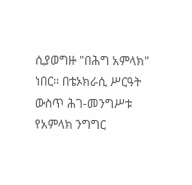ሲያወግዙ "በሕግ አምላክ" ነበር። በቴኦክራሲ ሥርዓት ውስጥ ሕገ-መንግሥቱ የአምላክ ንግግር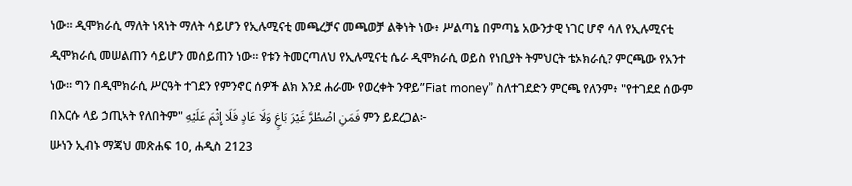ነው። ዲሞክራሲ ማለት ነጻነት ማለት ሳይሆን የኢሉሚናቲ መጫረቻና መጫወቻ ልቅነት ነው፥ ሥልጣኔ በምጣኔ አውንታዊ ነገር ሆኖ ሳለ የኢሉሚናቲ ዲሞክራሲ መሠልጠን ሳይሆን መሰይጠን ነው። የቱን ትመርጣለህ የኢሉሚናቲ ሴራ ዲሞክራሲ ወይስ የነቢያት ትምህርት ቴኦክራሲ? ምርጫው የአንተ ነው። ግን በዲሞክራሲ ሥርዓት ተገደን የምንኖር ሰዎች ልክ እንደ ሐራሙ የወረቀት ንዋይ”Fiat money” ስለተገደድን ምርጫ የለንም፥ "የተገደደ ሰውም በእርሱ ላይ ኃጢኣት የለበትም" فَمَنِ اضْطُرَّ غَيْرَ بَاغٍ وَلَا عَادٍ فَلَا إِثْمَ عَلَيْهِ ምን ይደረጋል፦
ሡነን ኢብኑ ማጃህ መጽሐፍ 10, ሐዲስ 2123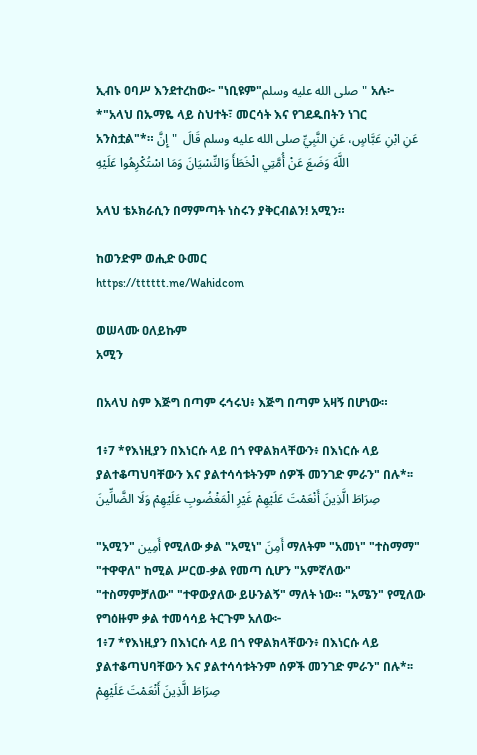ኢብኑ ዐባሥ እንደተረከው፦ "ነቢዩም"صلى الله عليه وسلم" አሉ፦ *"አላህ በኡማዬ ላይ ስህተት፣ መርሳት እና የገደዱበትን ነገር አንስቷል"*። عَنِ ابْنِ عَبَّاسٍ، عَنِ النَّبِيِّ صلى الله عليه وسلم قَالَ  " إِنَّ اللَّهَ وَضَعَ عَنْ أُمَّتِي الْخَطَأَ وَالنِّسْيَانَ وَمَا اسْتُكْرِهُوا عَلَيْهِ

አላህ ቴኦክራሲን በማምጣት ነስሩን ያቅርብልን! አሚን።

ከወንድም ወሒድ ዑመር
https://tttttt.me/Wahidcom

ወሠላሙ ዐለይኩም
አሚን

በአላህ ስም እጅግ በጣም ሩኅሩህ፥ እጅግ በጣም አዛኝ በሆነው።

1፥7 *የእነዚያን በእነርሱ ላይ በጎ የዋልክላቸውን፥ በእነርሱ ላይ ያልተቆጣህባቸውን እና ያልተሳሳቱትንም ሰዎች መንገድ ምራን" በሉ*፡፡ صِرَاطَ الَّذِينَ أَنْعَمْتَ عَلَيْهِمْ غَيْرِ الْمَغْضُوبِ عَلَيْهِمْ وَلَا الضَّالِّينَ

"አሚን" أَمِين የሚለው ቃል "አሚነ" أَمِنَ ማለትም "አመነ" "ተስማማ" "ተዋዋለ" ከሚል ሥርወ-ቃል የመጣ ሲሆን "አምኛለው" "ተስማምቻለው" "ተዋውያለው ይሁንልኝ" ማለት ነው። "አሜን" የሚለው የግዕዙም ቃል ተመሳሳይ ትርጉም አለው፦
1፥7 *የእነዚያን በእነርሱ ላይ በጎ የዋልክላቸውን፥ በእነርሱ ላይ ያልተቆጣህባቸውን እና ያልተሳሳቱትንም ሰዎች መንገድ ምራን" በሉ*፡፡ صِرَاطَ الَّذِينَ أَنْعَمْتَ عَلَيْهِمْ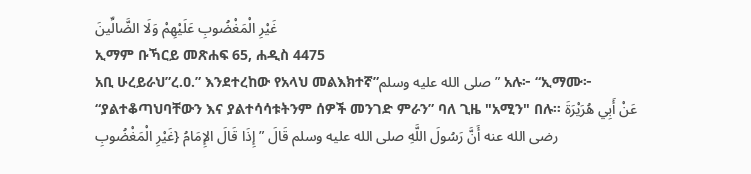غَيْرِ الْمَغْضُوبِ عَلَيْهِمْ وَلَا الضَّالِّينَ
ኢማም ቡኻርይ መጽሐፍ 65, ሐዲስ 4475
አቢ ሁረይራህ”ረ.ዐ.” እንደተረከው የአላህ መልእክተኛ”صلى الله عليه وسلم” አሉ፦ “ኢማሙ፦ “ያልተቆጣህባቸውን እና ያልተሳሳቱትንም ሰዎች መንገድ ምራን” ባለ ጊዜ "አሚን" በሉ። عَنْ أَبِي هُرَيْرَةَ رضى الله عنه أَنَّ رَسُولَ اللَّهِ صلى الله عليه وسلم قَالَ ” إِذَا قَالَ الإِمَامُ {غَيْرِ الْمَغْضُوبِ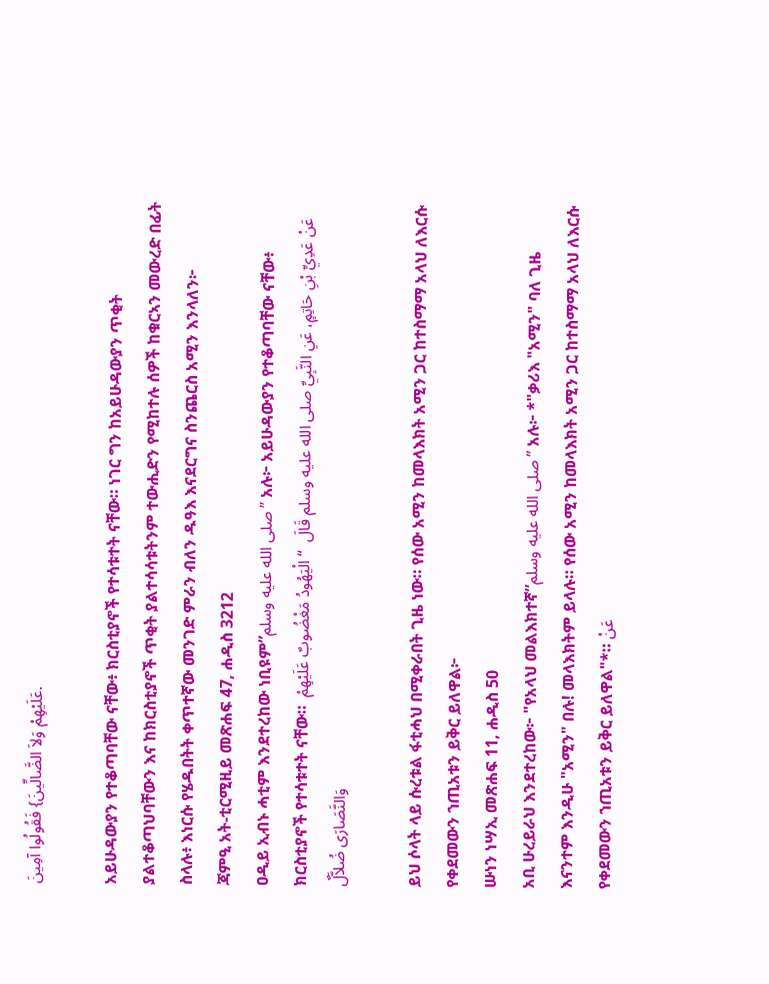عَلَيْهِمْ وَلاَ الضَّالِّينَ} فَقُولُوا آمِينَ.

አይሁዳውያን የተቆጣባቸው ናቸው፥ ክርስቲያኖች የተሳቱተት ናቸው። ነገር ግን ከአይሁዳውያን ጥቂት ያልተቆጣህባቸውን እና ከክርስቲያኖች ጥቂት ያልተሳሳቱትንም ተውሒድን የሚከተሉ ሰዎች ከቁርኣን መውረድ በፊት ስላሉ፥ እነርሱ የሄዱበትት ቀጥተኛው መንገድ ምራን ብለን ዱዓእ እናደርግና ስንጨርስ አሚን እንላለን፦
ጃምዒ አት-ቲርሚዚይ መጽሐፍ 47, ሐዲስ 3212
ዐዲይ ኢብኑ ሓቲም እንደተረከው ነቢዩም”صلى الله عليه وسلم” አሉ፦ አይሁዳውያን የተቆጣባቸው ናቸው፥ ክርስቲያኖች የተሳቱተት ናቸው።  عَنْ عَدِيِّ بْنِ حَاتِمٍ، عَنِ النَّبِيِّ صلى الله عليه وسلم قَالَ  “ الْيَهُودُ مَغْضُوبٌ عَلَيْهِمْ وَالنَّصَارَى ضُلاَّلٌ

ይህ ሶላት ላይ ሱረቱል ፋቲሓህ በሚቀራበት ጊዜ ነው። የሰው አሚን ከመላእክት አሚን ጋር ከተስማማ አላህ ለእርሱ የቀደመውን ኀጢአቱን ይቅር ይለዋል፦
ሡነን ነሣኢ መጽሐፍ 11, ሐዲስ 50
አቢ ሁረይራህ እንደተረከው፦ "የአላህ መልእክተኛ”صلى الله عليه وسلم” አሉ፦ *"ቃሪእ "አሚን" ባለ ጊዜ እናንተም እንዲሁ "አሚን" በሉ! መላእክትም ይላሉ። የሰው አሚን ከመላእክት አሚን ጋር ከተስማማ አላህ ለእርሱ የቀደመውን ኀጢአቱን ይቅር ይለዋል"*። عَنْ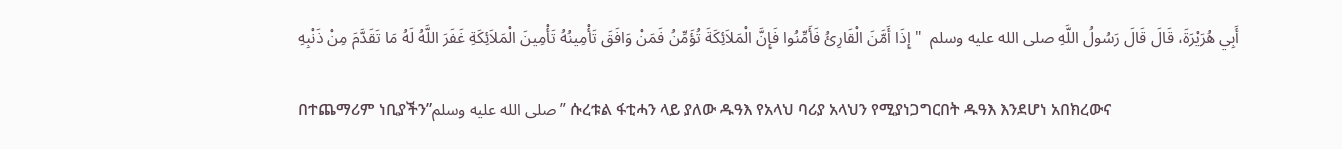أَبِي هُرَيْرَةَ، قَالَ قَالَ رَسُولُ اللَّهِ صلى الله عليه وسلم  " إِذَا أَمَّنَ الْقَارِئُ فَأَمِّنُوا فَإِنَّ الْمَلاَئِكَةَ تُؤَمِّنُ فَمَنْ وَافَقَ تَأْمِينُهُ تَأْمِينَ الْمَلاَئِكَةِ غَفَرَ اللَّهُ لَهُ مَا تَقَدَّمَ مِنْ ذَنْبِهِ

በተጨማሪም ነቢያችን”صلى الله عليه وسلم” ሱረቱል ፋቲሓን ላይ ያለው ዱዓእ የአላህ ባሪያ አላህን የሚያነጋግርበት ዱዓእ እንደሆነ አበክረውና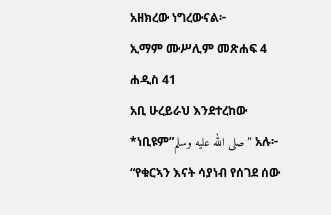አዘክረው ነግረውናል፦
ኢማም ሙሥሊም መጽሐፍ 4 ሐዲስ 41
አቢ ሁረይራህ እንደተረከው *ነቢዩም”صلى الله عليه وسلم” አሉ፦ “የቁርኣን እናት ሳያነብ የሰገደ ሰው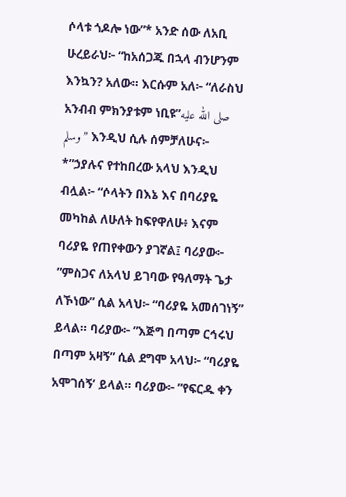ሶላቱ ጎዶሎ ነው”* አንድ ሰው ለአቢ ሁረይራህ፦ “ከአሰጋጁ በኋላ ብንሆንም እንኳን? አለው። እርሱም አለ፦ “ለራስህ አንብብ ምክንያቱም ነቢዩ”صلى الله عليه وسلم” እንዲህ ሲሉ ሰምቻለሁና፦ *”ኃያሉና የተከበረው አላህ እንዲህ ብሏል፦ “ሶላትን በእኔ እና በባሪያዬ መካከል ለሁለት ከፍየዋለሁ፥ እናም ባሪያዬ የጠየቀውን ያገኛል፤ ባሪያው፦ ”ምስጋና ለአላህ ይገባው የዓለማት ጌታ ለኾነው” ሲል አላህ፦ “ባሪያዬ አመሰገነኝ” ይላል። ባሪያው፦ ”እጅግ በጣም ርኅሩህ በጣም አዛኝ” ሲል ደግሞ አላህ፦ “ባሪያዬ አሞገሰኝ’ ይላል። ባሪያው፦ ”የፍርዱ ቀን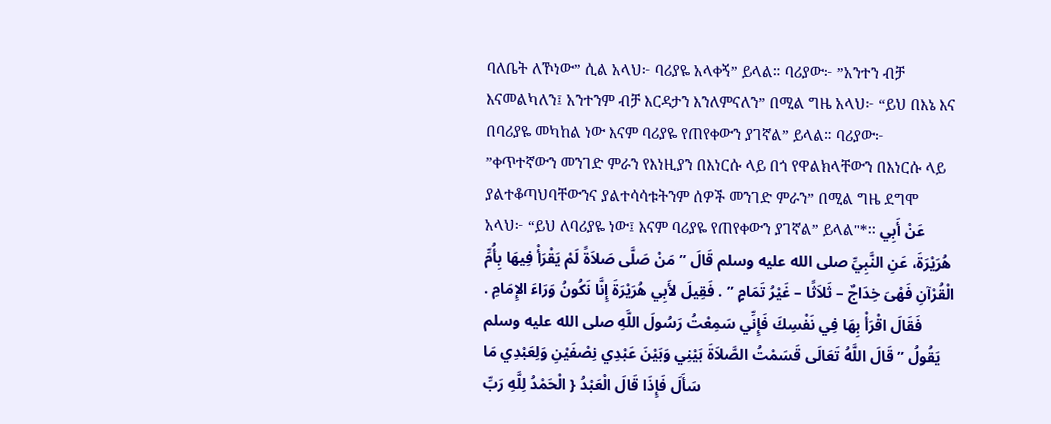ባለቤት ለኾነው” ሲል አላህ፦ ባሪያዬ አላቀኝ” ይላል። ባሪያው፦ ”አንተን ብቻ እናመልካለን፤ አንተንም ብቻ እርዳታን እንለምናለን” በሚል ግዜ አላህ፦ “ይህ በእኔ እና በባሪያዬ መካከል ነው እናም ባሪያዬ የጠየቀውን ያገኛል” ይላል። ባሪያው፦ ”ቀጥተኛውን መንገድ ምራን የእነዚያን በእነርሱ ላይ በጎ የዋልክላቸውን በእነርሱ ላይ ያልተቆጣህባቸውንና ያልተሳሳቱትንም ሰዎች መንገድ ምራን” በሚል ግዜ ደግሞ አላህ፦ “ይህ ለባሪያዬ ነው፤ እናም ባሪያዬ የጠየቀውን ያገኛል” ይላል"*፡፡ عَنْ أَبِي هُرَيْرَةَ، عَنِ النَّبِيِّ صلى الله عليه وسلم قَالَ ” مَنْ صَلَّى صَلاَةً لَمْ يَقْرَأْ فِيهَا بِأُمِّ الْقُرْآنِ فَهْىَ خِدَاجٌ – ثَلاَثًا – غَيْرُ تَمَامٍ ” . فَقِيلَ لأَبِي هُرَيْرَةَ إِنَّا نَكُونُ وَرَاءَ الإِمَامِ . فَقَالَ اقْرَأْ بِهَا فِي نَفْسِكَ فَإِنِّي سَمِعْتُ رَسُولَ اللَّهِ صلى الله عليه وسلم يَقُولُ ” قَالَ اللَّهُ تَعَالَى قَسَمْتُ الصَّلاَةَ بَيْنِي وَبَيْنَ عَبْدِي نِصْفَيْنِ وَلِعَبْدِي مَا سَأَلَ فَإِذَا قَالَ الْعَبْدُ { الْحَمْدُ لِلَّهِ رَبِّ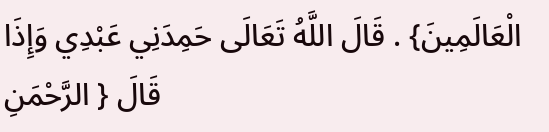الْعَالَمِينَ} . قَالَ اللَّهُ تَعَالَى حَمِدَنِي عَبْدِي وَإِذَا قَالَ { الرَّحْمَنِ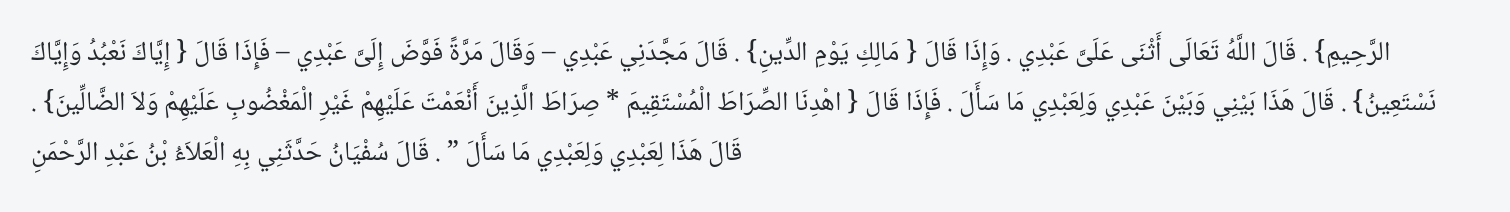الرَّحِيمِ} . قَالَ اللَّهُ تَعَالَى أَثْنَى عَلَىَّ عَبْدِي . وَإِذَا قَالَ { مَالِكِ يَوْمِ الدِّينِ} . قَالَ مَجَّدَنِي عَبْدِي – وَقَالَ مَرَّةً فَوَّضَ إِلَىَّ عَبْدِي – فَإِذَا قَالَ { إِيَّاكَ نَعْبُدُ وَإِيَّاكَ نَسْتَعِينُ} . قَالَ هَذَا بَيْنِي وَبَيْنَ عَبْدِي وَلِعَبْدِي مَا سَأَلَ . فَإِذَا قَالَ { اهْدِنَا الصِّرَاطَ الْمُسْتَقِيمَ * صِرَاطَ الَّذِينَ أَنْعَمْتَ عَلَيْهِمْ غَيْرِ الْمَغْضُوبِ عَلَيْهِمْ وَلاَ الضَّالِّينَ} . قَالَ هَذَا لِعَبْدِي وَلِعَبْدِي مَا سَأَلَ ” . قَالَ سُفْيَانُ حَدَّثَنِي بِهِ الْعَلاَءُ بْنُ عَبْدِ الرَّحْمَنِ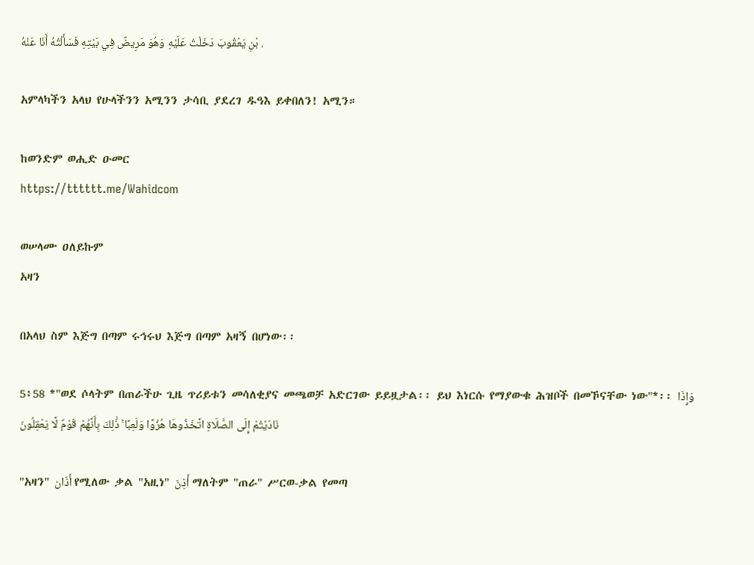بْنِ يَعْقُوبَ دَخَلْتُ عَلَيْهِ وَهُوَ مَرِيضٌ فِي بَيْتِهِ فَسَأَلْتُهُ أَنَا عَنْهُ .

አምላካችን አላህ የሁላችንን አሚንን ታሳቢ ያደረገ ዱዓእ ይቀበለን! አሚን።

ከወንድም ወሒድ ዑመር
https://tttttt.me/Wahidcom

ወሠላሙ ዐለይኩም
አዛን

በአላህ ስም እጅግ በጣም ሩኅሩህ እጅግ በጣም አዛኝ በሆነው፡፡

5፥58 *"ወደ ሶላትም በጠራችሁ ጊዜ ጥሪይቱን መሳለቂያና መጫወቻ አድርገው ይይዟታል፡፡ ይህ እነርሱ የማያውቁ ሕዝቦች በመኾናቸው ነው"*፡፡ وَإِذَا نَادَيْتُمْ إِلَى الصَّلَاةِ اتَّخَذُوهَا هُزُوًا وَلَعِبًا ۚ ذَٰلِكَ بِأَنَّهُمْ قَوْمٌ لَّا يَعْقِلُونَ

"አዛን" أَذَان የሚለው ቃል "አዚነ" أَذِنَ ማለትም "ጠራ" ሥርወ-ቃል የመጣ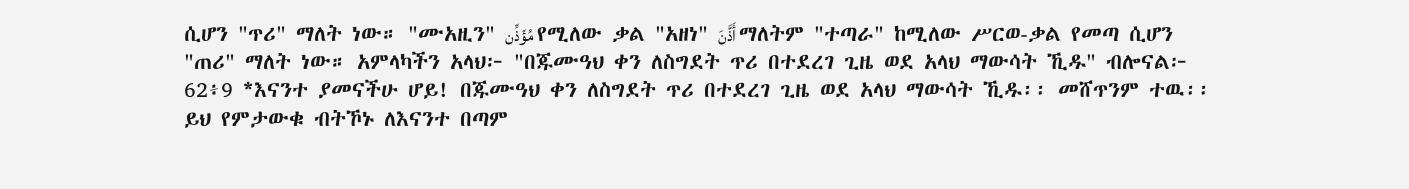ሲሆን "ጥሪ" ማለት ነው። "ሙአዚን" مُؤَذِّن የሚለው ቃል "አዘነ" أَذَّنَ ማለትም "ተጣራ" ከሚለው ሥርወ-ቃል የመጣ ሲሆን "ጠሪ" ማለት ነው። አምላካችን አላህ፦ "በጁሙዓህ ቀን ለስግደት ጥሪ በተደረገ ጊዜ ወደ አላህ ማውሳት ኺዱ" ብሎናል፦
62፥9 *እናንተ ያመናችሁ ሆይ! በጁሙዓህ ቀን ለስግደት ጥሪ በተደረገ ጊዜ ወደ አላህ ማውሳት ኺዱ፡፡ መሸጥንም ተዉ፡፡ ይህ የምታውቁ ብትኾኑ ለእናንተ በጣም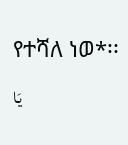የተሻለ ነወ*፡፡ يَا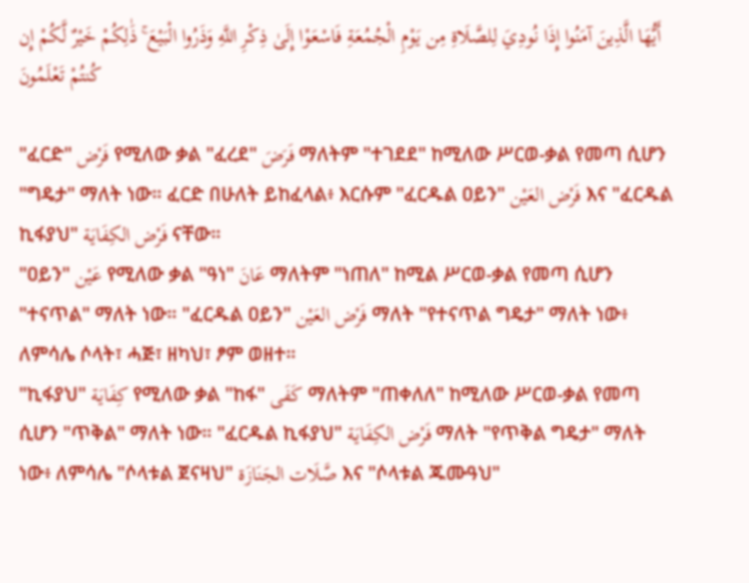أَيُّهَا الَّذِينَ آمَنُوا إِذَا نُودِيَ لِلصَّلَاةِ مِن يَوْمِ الْجُمُعَةِ فَاسْعَوْا إِلَىٰ ذِكْرِ اللَّهِ وَذَرُوا الْبَيْعَ ۚ ذَٰلِكُمْ خَيْرٌ لَّكُمْ إِن كُنتُمْ تَعْلَمُونَ

"ፈርድ" فَرْض የሚለው ቃል "ፈረደ" فَرَضَ ማለትም "ተገደደ" ከሚለው ሥርወ-ቃል የመጣ ሲሆን "ግዴታ" ማለት ነው። ፈርድ በሁለት ይከፈላል፥ እርሱም "ፈርዱል ዐይን" فَرْض العَيْن እና "ፈርዱል ኪፋያህ" فَرْض الكِفَايَة ናቸው።
"ዐይን" عَيْن የሚለው ቃል "ዓነ" عَانَ ማለትም "ነጠለ" ከሚል ሥርወ-ቃል የመጣ ሲሆን "ተናጥል" ማለት ነው። "ፈርዱል ዐይን" فَرْض العَيْن ማለት "የተናጥል ግዴታ" ማለት ነው፥ ለምሳሌ ሶላት፣ ሓጅ፣ ዘካህ፣ ፆም ወዘተ።
"ኪፋያህ" كِفَايَة የሚለው ቃል "ከፋ" كَفَى ማለትም "ጠቀለለ" ከሚለው ሥርወ-ቃል የመጣ ሲሆን "ጥቅል" ማለት ነው። "ፈርዱል ኪፋያህ" فَرْض الكِفَايَة ማለት "የጥቅል ግዴታ" ማለት ነው፥ ለምሳሌ "ሶላቱል ጀናዛህ" صَّلَات الجَنَازَة እና "ሶላቱል ጁሙዓህ"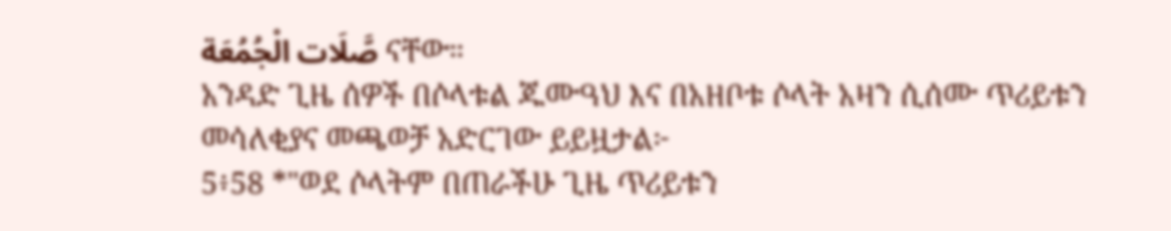صَّلَات الْجُمُعَة ናቸው።
አንዳድ ጊዜ ሰዎች በሶላቱል ጁሙዓህ እና በአዘቦቱ ሶላት አዛን ሲሰሙ ጥሪይቱን መሳለቂያና መጫወቻ አድርገው ይይዟታል፦
5፥58 *"ወደ ሶላትም በጠራችሁ ጊዜ ጥሪይቱን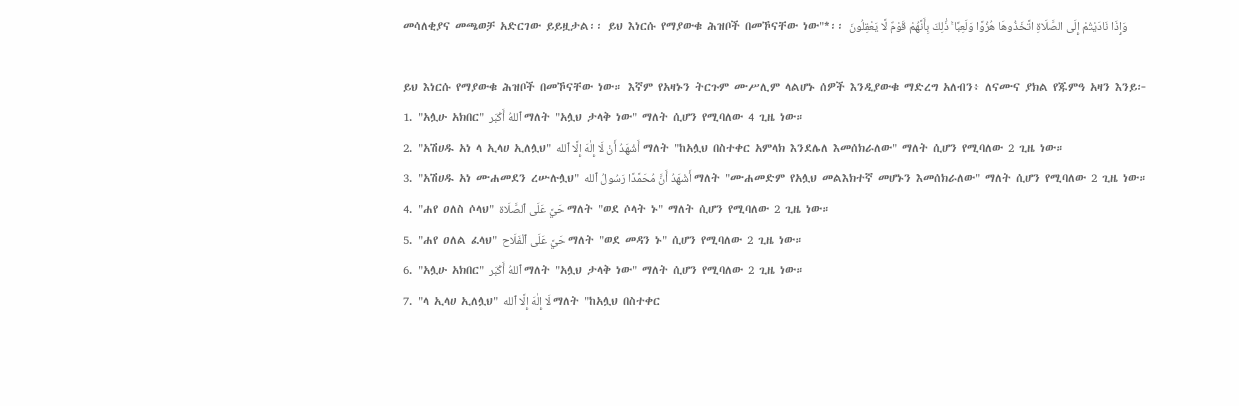መሳለቂያና መጫወቻ አድርገው ይይዟታል፡፡ ይህ እነርሱ የማያውቁ ሕዝቦች በመኾናቸው ነው"*፡፡ وَإِذَا نَادَيْتُمْ إِلَى الصَّلَاةِ اتَّخَذُوهَا هُزُوًا وَلَعِبًا ۚ ذَٰلِكَ بِأَنَّهُمْ قَوْمٌ لَّا يَعْقِلُونَ

ይህ እነርሱ የማያውቁ ሕዝቦች በመኾናቸው ነው። እኛም የአዛኑን ትርጉም ሙሥሊም ላልሆኑ ሰዎች እንዲያውቁ ማድረግ አለብን፥ ለናሙና ያክል የጁምዓ አዛን እንይ፦
1. "አሏሁ አክበር" ٱللهُ أَكْبَر ማለት "አሏህ ታላቅ ነው" ማለት ሲሆን የሚባለው 4 ጊዜ ነው።
2. "አሽሀዱ አነ ላ ኢላሀ ኢለሏህ" أَشْهَدُ أَنْ لَا إِلٰهَ إِلَّا ٱلله ማለት "ከአሏህ በስተቀር አምላክ እንደሌለ እመሰክራለው" ማለት ሲሆን የሚባለው 2 ጊዜ ነው።
3. "አሽሀዱ አነ ሙሐመደን ረሡሉሏህ" أَشْهَدُ أَنَّ مُحَمَّدًا رَسُولُ ٱلله ማለት "ሙሐመድም የአሏህ መልእክተኛ መሆኑን እመሰክራለው" ማለት ሲሆን የሚባለው 2 ጊዜ ነው።
4. "ሐየ ዐለስ ሶላህ" حَيَّ عَلَى ٱلصَّلَاة ማለት "ወደ ሶላት ኑ" ማለት ሲሆን የሚባለው 2 ጊዜ ነው።
5. "ሐየ ዐለል ፈላህ" حَيَّ عَلَى ٱلْفَلَاح ማለት "ወደ መዳን ኑ" ሲሆን የሚባለው 2 ጊዜ ነው።
6. "አሏሁ አክበር" ٱللهُ أَكْبَر ማለት "አሏህ ታላቅ ነው" ማለት ሲሆን የሚባለው 2 ጊዜ ነው።
7. "ላ ኢላሀ ኢለሏህ" لَا إِلٰهَ إِلَّا ٱلله ማለት "ከአሏህ በስተቀር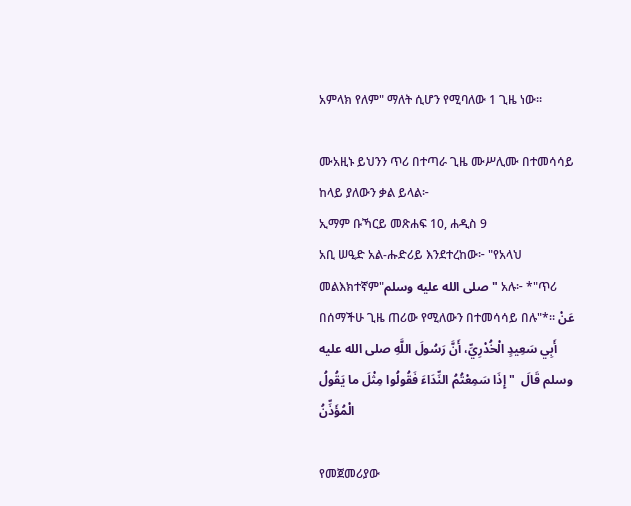አምላክ የለም" ማለት ሲሆን የሚባለው 1 ጊዜ ነው።

ሙአዚኑ ይህንን ጥሪ በተጣራ ጊዜ ሙሥሊሙ በተመሳሳይ ከላይ ያለውን ቃል ይላል፦
ኢማም ቡኻርይ መጽሐፍ 10, ሐዲስ 9
አቢ ሠዒድ አል-ሑድሪይ እንደተረከው፦ "የአላህ መልእክተኛም"صلى الله عليه وسلم" አሉ፦ *"ጥሪ በሰማችሁ ጊዜ ጠሪው የሚለውን በተመሳሳይ በሉ"*። عَنْ أَبِي سَعِيدٍ الْخُدْرِيِّ، أَنَّ رَسُولَ اللَّهِ صلى الله عليه وسلم قَالَ  " إِذَا سَمِعْتُمُ النِّدَاءَ فَقُولُوا مِثْلَ ما يَقُولُ الْمُؤَذِّنُ

የመጀመሪያው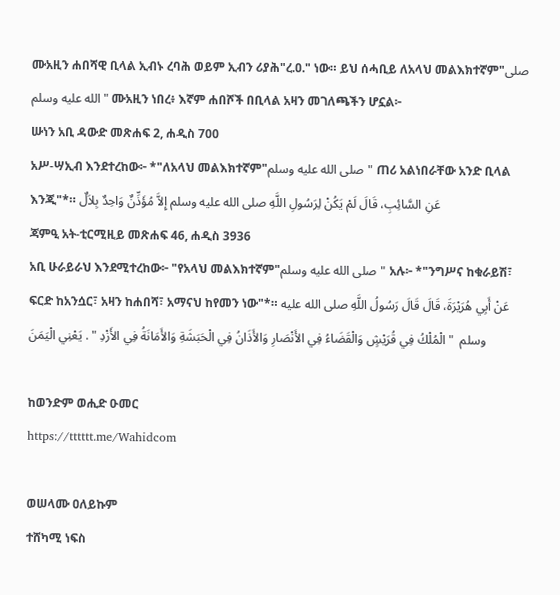ሙአዚን ሐበሻዊ ቢላል ኢብኑ ረባሕ ወይም ኢብን ሪያሕ"ረ.ዐ." ነው። ይህ ሰሓቢይ ለአላህ መልእክተኛም"صلى الله عليه وسلم" ሙአዚን ነበረ፥ እኛም ሐበሾች በቢላል አዛን መገለጫችን ሆኗል፦
ሡነን አቢ ዳውድ መጽሐፍ 2, ሐዲስ 700
አሥ-ሣኢብ እንደተረከው፦ *"ለአላህ መልእክተኛም"صلى الله عليه وسلم" ጠሪ አልነበራቸው አንድ ቢላል እንጂ"*። عَنِ السَّائِبِ، قَالَ لَمْ يَكُنْ لِرَسُولِ اللَّهِ صلى الله عليه وسلم إِلاَّ مُؤَذِّنٌ وَاحِدٌ بِلاَلٌ
ጃምዒ አት-ቲርሚዚይ መጽሐፍ 46, ሐዲስ 3936
አቢ ሁራይራህ እንደሚተረከው፦ "የአላህ መልእክተኛም"صلى الله عليه وسلم" አሉ፦ *"ንግሥና ከቁራይሽ፣ ፍርድ ከአንሷር፣ አዛን ከሐበሻ፣ አማናህ ከየመን ነው"*። عَنْ أَبِي هُرَيْرَةَ، قَالَ قَالَ رَسُولُ اللَّهِ صلى الله عليه وسلم  " الْمُلْكُ فِي قُرَيْشٍ وَالْقَضَاءُ فِي الأَنْصَارِ وَالأَذَانُ فِي الْحَبَشَةِ وَالأَمَانَةُ فِي الأَزْدِ " . يَعْنِي الْيَمَنَ

ከወንድም ወሒድ ዑመር
https://tttttt.me/Wahidcom

ወሠላሙ ዐለይኩም
ተሸካሚ ነፍስ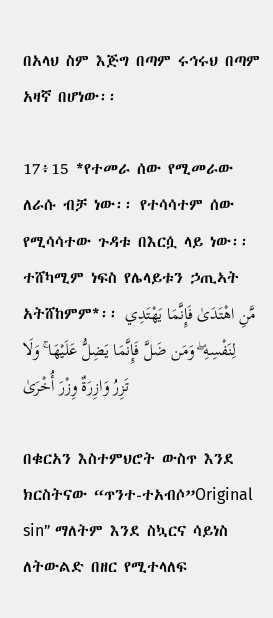በአላህ ስም እጅግ በጣም ሩኅሩህ በጣም አዛኛ በሆነው፡፡

17፥15 *የተመራ ሰው የሚመራው ለራሱ ብቻ ነው፡፡ የተሳሳተም ሰው የሚሳሳተው ጉዳቱ በእርሷ ላይ ነው፡፡ ተሸካሚም ነፍስ የሌላይቱን ኃጢኣት አትሸከምም*፡፡ مَّنِ اهْتَدَىٰ فَإِنَّمَا يَهْتَدِي لِنَفْسِهِ ۖ وَمَن ضَلَّ فَإِنَّمَا يَضِلُّ عَلَيْهَا ۚ وَلَا تَزِرُ وَازِرَةٌ وِزْرَ أُخْرَىٰ

በቁርአን እስተምህሮት ውስጥ እንደ ክርስትናው “ጥንተ-ተአብሶ”Original sin” ማለትም እንደ ስኳርና ሳይነስ ለትውልድ በዘር የሚተላለፍ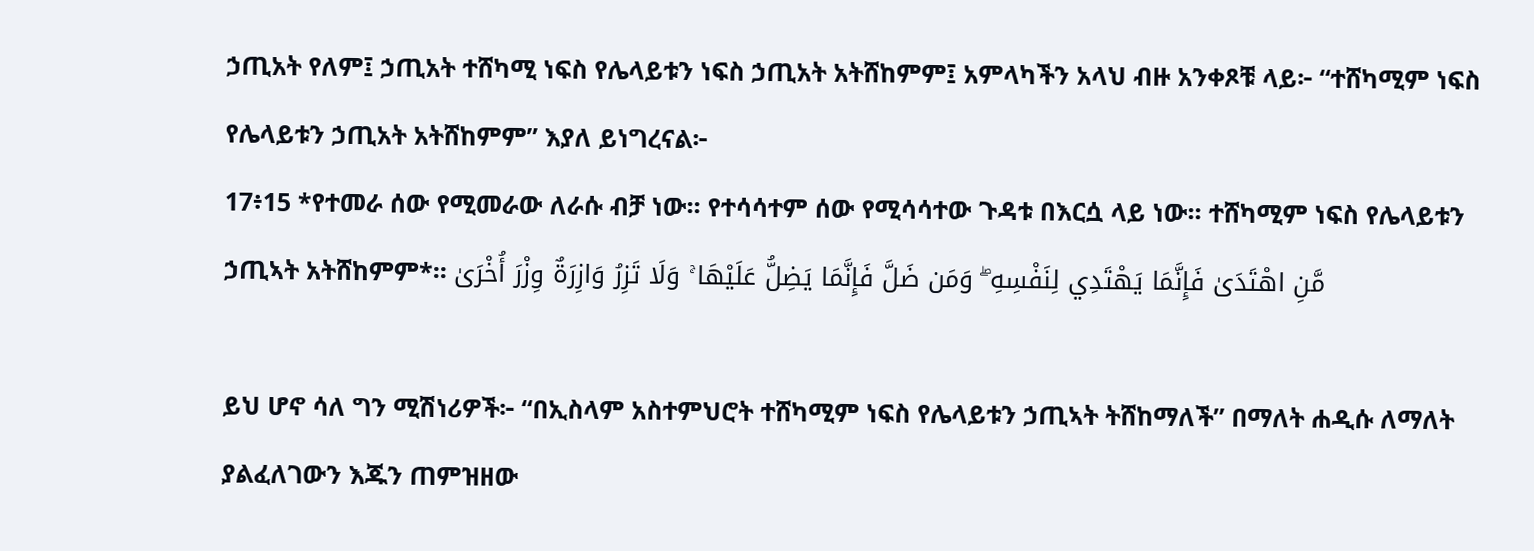ኃጢአት የለም፤ ኃጢአት ተሸካሚ ነፍስ የሌላይቱን ነፍስ ኃጢአት አትሸከምም፤ አምላካችን አላህ ብዙ አንቀጾቹ ላይ፦ “ተሸካሚም ነፍስ የሌላይቱን ኃጢአት አትሸከምም” እያለ ይነግረናል፦
17፥15 *የተመራ ሰው የሚመራው ለራሱ ብቻ ነው፡፡ የተሳሳተም ሰው የሚሳሳተው ጉዳቱ በእርሷ ላይ ነው፡፡ ተሸካሚም ነፍስ የሌላይቱን ኃጢኣት አትሸከምም*፡፡ مَّنِ اهْتَدَىٰ فَإِنَّمَا يَهْتَدِي لِنَفْسِهِ ۖ وَمَن ضَلَّ فَإِنَّمَا يَضِلُّ عَلَيْهَا ۚ وَلَا تَزِرُ وَازِرَةٌ وِزْرَ أُخْرَىٰ

ይህ ሆኖ ሳለ ግን ሚሽነሪዎች፦ “በኢስላም አስተምህሮት ተሸካሚም ነፍስ የሌላይቱን ኃጢኣት ትሸከማለች” በማለት ሐዲሱ ለማለት ያልፈለገውን እጁን ጠምዝዘው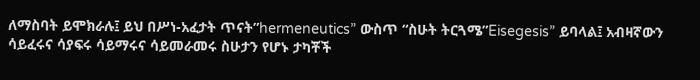ለማስባት ይሞክራሉ፤ ይህ በሥነ-አፈታት ጥናት”hermeneutics” ውስጥ “ስሁት ትርጓሜ”Eisegesis” ይባላል፤ አብዛኛውን ሳይፈሩና ሳያፍሩ ሳይማሩና ሳይመራመሩ ስሁታን የሆኑ ታካቾች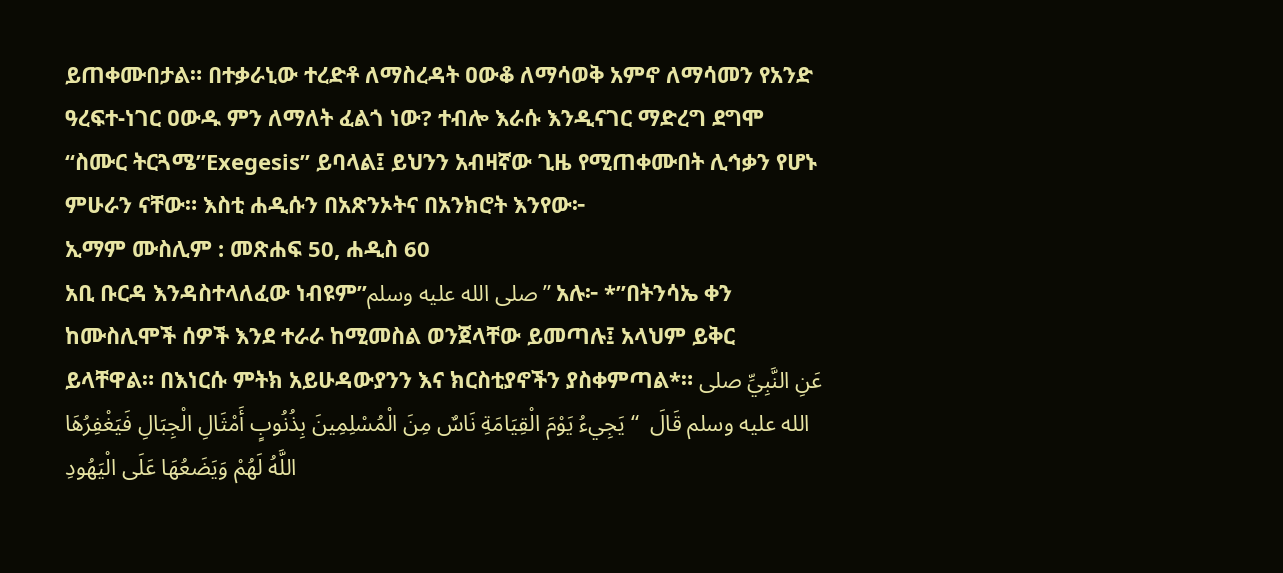ይጠቀሙበታል። በተቃራኒው ተረድቶ ለማስረዳት ዐውቆ ለማሳወቅ አምኖ ለማሳመን የአንድ ዓረፍተ-ነገር ዐውዱ ምን ለማለት ፈልጎ ነው? ተብሎ እራሱ እንዲናገር ማድረግ ደግሞ “ስሙር ትርጓሜ”Exegesis” ይባላል፤ ይህንን አብዛኛው ጊዜ የሚጠቀሙበት ሊኅቃን የሆኑ ምሁራን ናቸው። እስቲ ሐዲሱን በአጽንኦትና በአንክሮት እንየው፦
ኢማም ሙስሊም : መጽሐፍ 50, ሐዲስ 60
አቢ ቡርዳ እንዳስተላለፈው ነብዩም”صلى الله عليه وسلم” አሉ፦ *”በትንሳኤ ቀን ከሙስሊሞች ሰዎች እንደ ተራራ ከሚመስል ወንጀላቸው ይመጣሉ፤ አላህም ይቅር ይላቸዋል። በእነርሱ ምትክ አይሁዳውያንን እና ክርስቲያኖችን ያስቀምጣል*። عَنِ النَّبِيِّ صلى الله عليه وسلم قَالَ  “ يَجِيءُ يَوْمَ الْقِيَامَةِ نَاسٌ مِنَ الْمُسْلِمِينَ بِذُنُوبٍ أَمْثَالِ الْجِبَالِ فَيَغْفِرُهَا اللَّهُ لَهُمْ وَيَضَعُهَا عَلَى الْيَهُودِ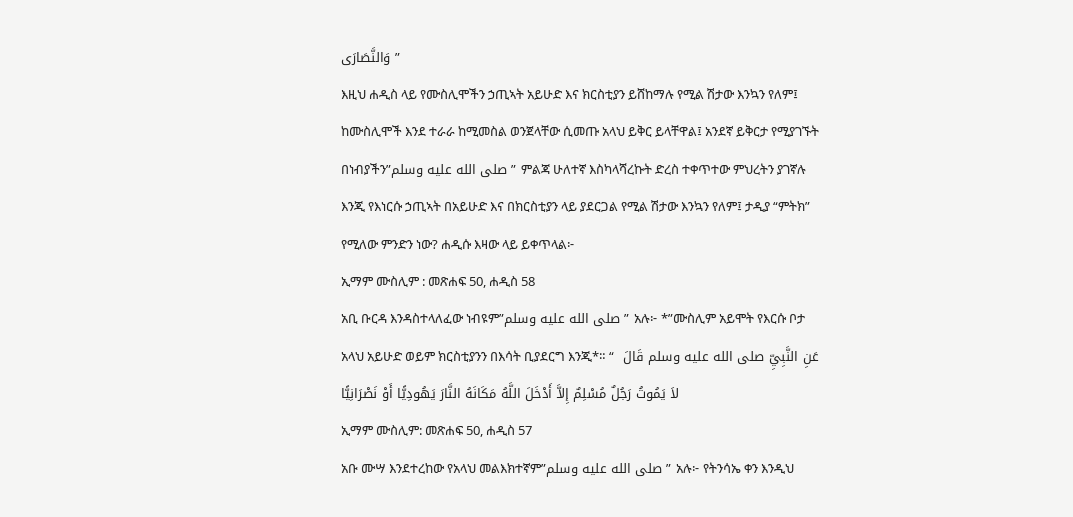وَالنَّصَارَى ”
እዚህ ሐዲስ ላይ የሙስሊሞችን ኃጢኣት አይሁድ እና ክርስቲያን ይሸከማሉ የሚል ሽታው እንኳን የለም፤ ከሙስሊሞች እንደ ተራራ ከሚመስል ወንጀላቸው ሲመጡ አላህ ይቅር ይላቸዋል፤ አንደኛ ይቅርታ የሚያገኙት በነብያችን”صلى الله عليه وسلم” ምልጃ ሁለተኛ እስካላሻረኩት ድረስ ተቀጥተው ምህረትን ያገኛሉ እንጂ የእነርሱ ኃጢኣት በአይሁድ እና በክርስቲያን ላይ ያደርጋል የሚል ሽታው እንኳን የለም፤ ታዲያ “ምትክ” የሚለው ምንድን ነው? ሐዲሱ እዛው ላይ ይቀጥላል፦
ኢማም ሙስሊም : መጽሐፍ 50, ሐዲስ 58
አቢ ቡርዳ እንዳስተላለፈው ነብዩም”صلى الله عليه وسلم” አሉ፦ *”ሙስሊም አይሞት የእርሱ ቦታ አላህ አይሁድ ወይም ክርስቲያንን በእሳት ቢያደርግ እንጂ*። عَنِ النَّبِيِّ صلى الله عليه وسلم قَالَ  “ لاَ يَمُوتُ رَجُلٌ مُسْلِمٌ إِلاَّ أَدْخَلَ اللَّهُ مَكَانَهُ النَّارَ يَهُودِيًّا أَوْ نَصْرَانِيًّا
ኢማም ሙስሊም: መጽሐፍ 50, ሐዲስ 57
አቡ ሙሣ እንደተረከው የአላህ መልእክተኛም”صلى الله عليه وسلم” አሉ፦ የትንሳኤ ቀን እንዲህ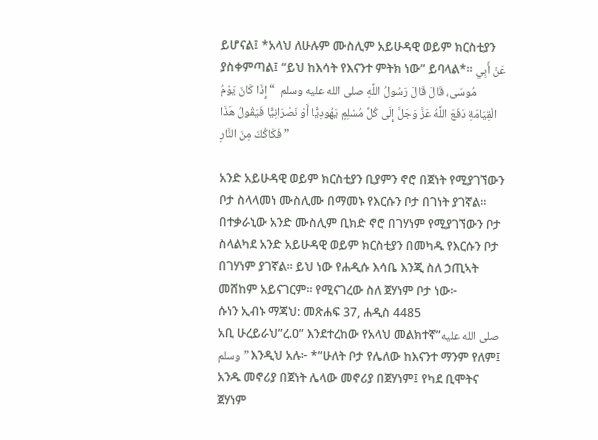ይሆናል፤ *አላህ ለሁሉም ሙስሊም አይሁዳዊ ወይም ክርስቲያን ያስቀምጣል፤ “ይህ ከእሳት የእናንተ ምትክ ነው” ይባላል*። عَنْ أَبِي مُوسَى، قَالَ قَالَ رَسُولُ اللَّهِ صلى الله عليه وسلم  “ إِذَا كَانَ يَوْمُ الْقِيَامَةِ دَفَعَ اللَّهُ عَزَّ وَجَلَّ إِلَى كُلِّ مُسْلِمٍ يَهُودِيًّا أَوْ نَصْرَانِيًّا فَيَقُولُ هَذَا فَكَاكُكَ مِنَ النَّارِ ”

አንድ አይሁዳዊ ወይም ክርስቲያን ቢያምን ኖሮ በጀነት የሚያገኘውን ቦታ ስላላመነ ሙስሊሙ በማመኑ የእርሱን ቦታ በገነት ያገኛል። በተቃራኒው አንድ ሙስሊም ቢክድ ኖሮ በገሃነም የሚያገኘውን ቦታ ስላልካደ አንድ አይሁዳዊ ወይም ክርስቲያን በመካዱ የእርሱን ቦታ በገሃነም ያገኛል። ይህ ነው የሐዲሱ እሳቤ እንጂ ስለ ኃጢኣት መሸከም አይናገርም። የሚናገረው ስለ ጀሃነም ቦታ ነው፦
ሱነን ኢብኑ ማጃህ: መጽሐፍ 37, ሐዲስ 4485
አቢ ሁረይራህ”ረ.ዐ” እንደተረከው የአላህ መልክተኛ”صلى الله عليه وسلم” እንዲህ አሉ፦ *”ሁለት ቦታ የሌለው ከእናንተ ማንም የለም፤ አንዱ መኖሪያ በጀነት ሌላው መኖሪያ በጀሃነም፤ የካደ ቢሞትና ጀሃነም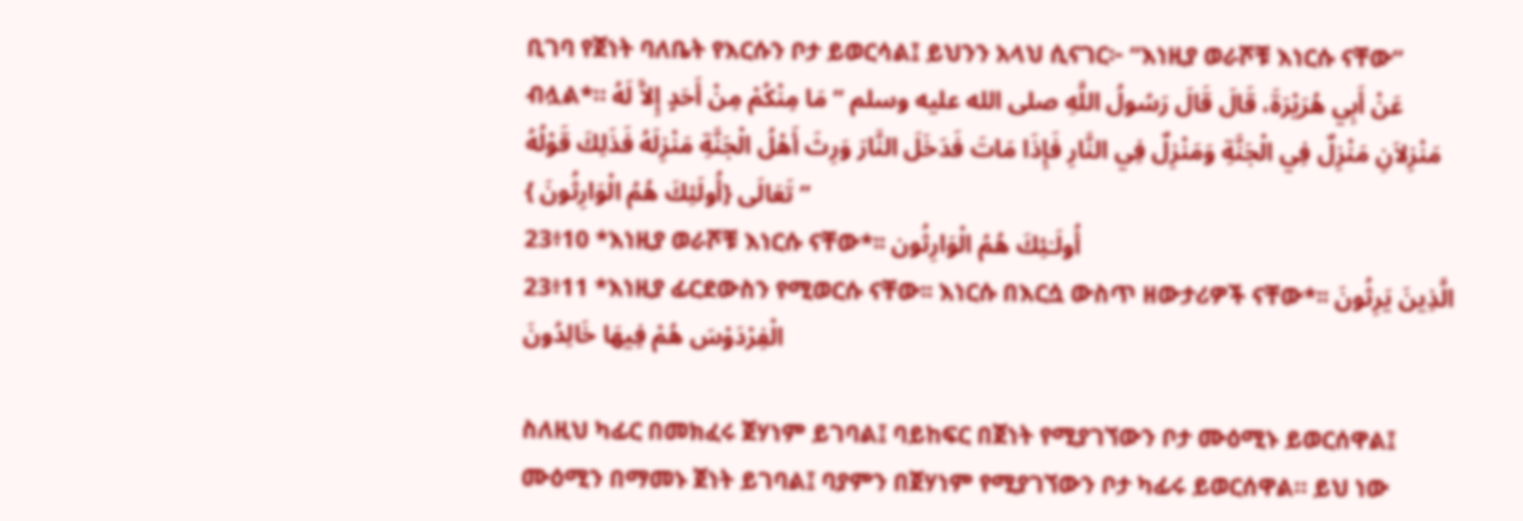ቢገባ የጀነት ባለቤት የእርሱን ቦታ ይወርሳል፤ ይህንን አላህ ሲናገር፦ “እነዚያ ወራሾቹ እነርሱ ናቸው” ብሏል*። عَنْ أَبِي هُرَيْرَةَ، قَالَ قَالَ رَسُولُ اللَّهِ صلى الله عليه وسلم ” مَا مِنْكُمْ مِنْ أَحَدٍ إِلاَّ لَهُ مَنْزِلاَنِ مَنْزِلٌ فِي الْجَنَّةِ وَمَنْزِلٌ فِي النَّارِ فَإِذَا مَاتَ فَدَخَلَ النَّارَ وَرِثَ أَهْلُ الْجَنَّةِ مَنْزِلَهُ فَذَلِكَ قَوْلُهُ تَعَالَى {أُولَئِكَ هُمُ الْوَارِثُونَ } ”
23፥10 *እነዚያ ወራሾቹ እነርሱ ናቸው*፡፡ أُولَـٰئِكَ هُمُ الْوَارِثُون
23፥11 *እነዚያ ፊርደውስን የሚወርሱ ናቸው፡፡ እነርሱ በእርሷ ውስጥ ዘውታሪዎች ናቸው*፡፡ الَّذِينَ يَرِثُونَ الْفِرْدَوْسَ هُمْ فِيهَا خَالِدُونَ

ስለዚህ ካፊር በመክፈሩ ጀሃነም ይገባል፤ ባይከፍር በጀነት የሚያገኘውን ቦታ ሙዕሚኑ ይወርሰዋል፤ ሙዕሚን በማመኑ ጀነት ይገባል፤ ባያምን በጀሃነም የሚያገኘውን ቦታ ካፊሩ ይወርሰዋል። ይህ ነው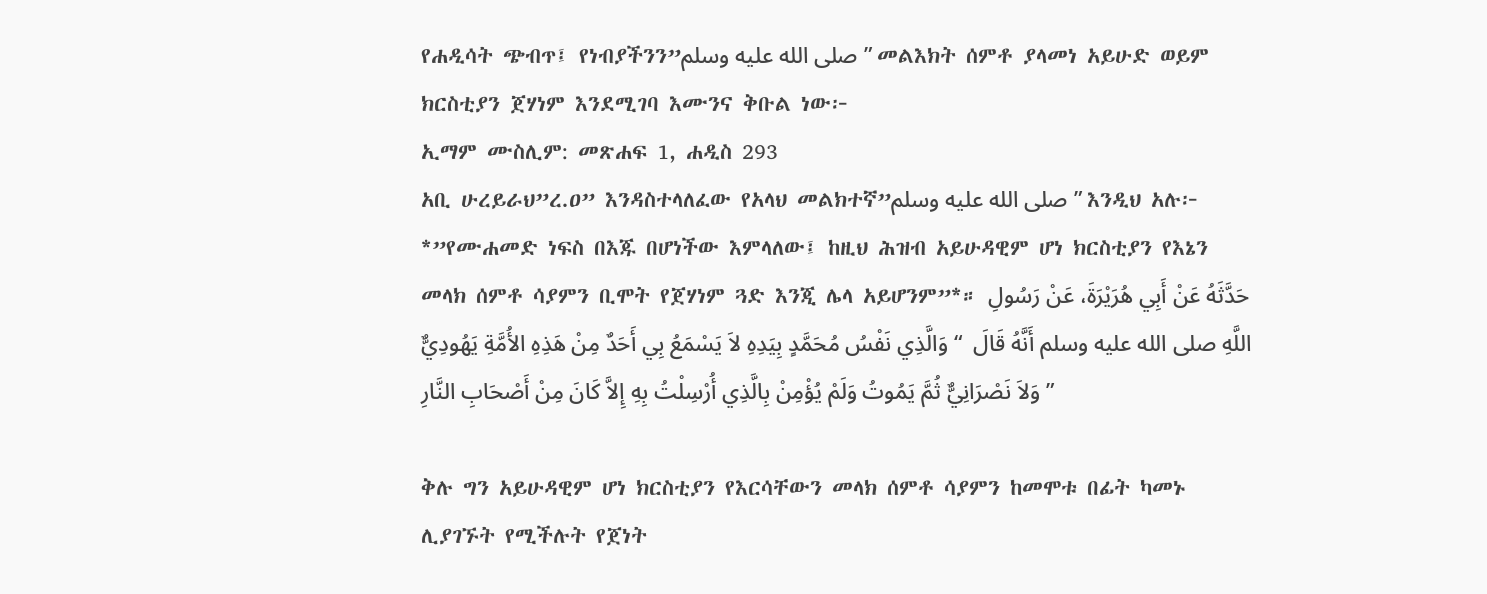የሐዲሳት ጭብጥ፤ የነብያችንን”صلى الله عليه وسلم” መልእክት ሰምቶ ያላመነ አይሁድ ወይም ክርስቲያን ጀሃነም እንደሚገባ እሙንና ቅቡል ነው፦
ኢማም ሙስሊም: መጽሐፍ 1, ሐዲስ 293
አቢ ሁረይራህ”ረ.ዐ” እንዳስተላለፈው የአላህ መልክተኛ”صلى الله عليه وسلم” እንዲህ አሉ፦ *”የሙሐመድ ነፍስ በእጁ በሆነችው እምላለው፤ ከዚህ ሕዝብ አይሁዳዊም ሆነ ክርስቲያን የእኔን መላክ ሰምቶ ሳያምን ቢሞት የጀሃነም ጓድ እንጂ ሌላ አይሆንም”*። حَدَّثَهُ عَنْ أَبِي هُرَيْرَةَ، عَنْ رَسُولِ اللَّهِ صلى الله عليه وسلم أَنَّهُ قَالَ  “ وَالَّذِي نَفْسُ مُحَمَّدٍ بِيَدِهِ لاَ يَسْمَعُ بِي أَحَدٌ مِنْ هَذِهِ الأُمَّةِ يَهُودِيٌّ وَلاَ نَصْرَانِيٌّ ثُمَّ يَمُوتُ وَلَمْ يُؤْمِنْ بِالَّذِي أُرْسِلْتُ بِهِ إِلاَّ كَانَ مِنْ أَصْحَابِ النَّارِ ”

ቅሉ ግን አይሁዳዊም ሆነ ክርስቲያን የእርሳቸውን መላክ ሰምቶ ሳያምን ከመሞቱ በፊት ካመኑ ሊያገኙት የሚችሉት የጀነት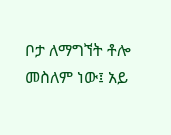ቦታ ለማግኘት ቶሎ መስለም ነው፤ አይ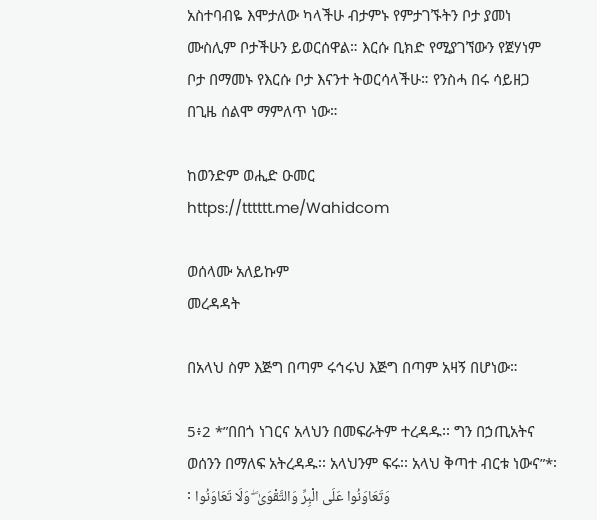አስተባብዬ እሞታለው ካላችሁ ብታምኑ የምታገኙትን ቦታ ያመነ ሙስሊም ቦታችሁን ይወርሰዋል። እርሱ ቢክድ የሚያገኘውን የጀሃነም ቦታ በማመኑ የእርሱ ቦታ እናንተ ትወርሳላችሁ። የንስሓ በሩ ሳይዘጋ በጊዜ ሰልሞ ማምለጥ ነው።

ከወንድም ወሒድ ዑመር
https://tttttt.me/Wahidcom

ወሰላሙ አለይኩም
መረዳዳት

በአላህ ስም እጅግ በጣም ሩኅሩህ እጅግ በጣም አዛኝ በሆነው።

5፥2 *”በበጎ ነገርና አላህን በመፍራትም ተረዳዱ፡፡ ግን በኃጢአትና ወሰንን በማለፍ አትረዳዱ፡፡ አላህንም ፍሩ፡፡ አላህ ቅጣተ ብርቱ ነውና”*፡፡ وَتَعَاوَنُوا عَلَى الْبِرِّ وَالتَّقْوَىٰ ۖ وَلَا تَعَاوَنُوا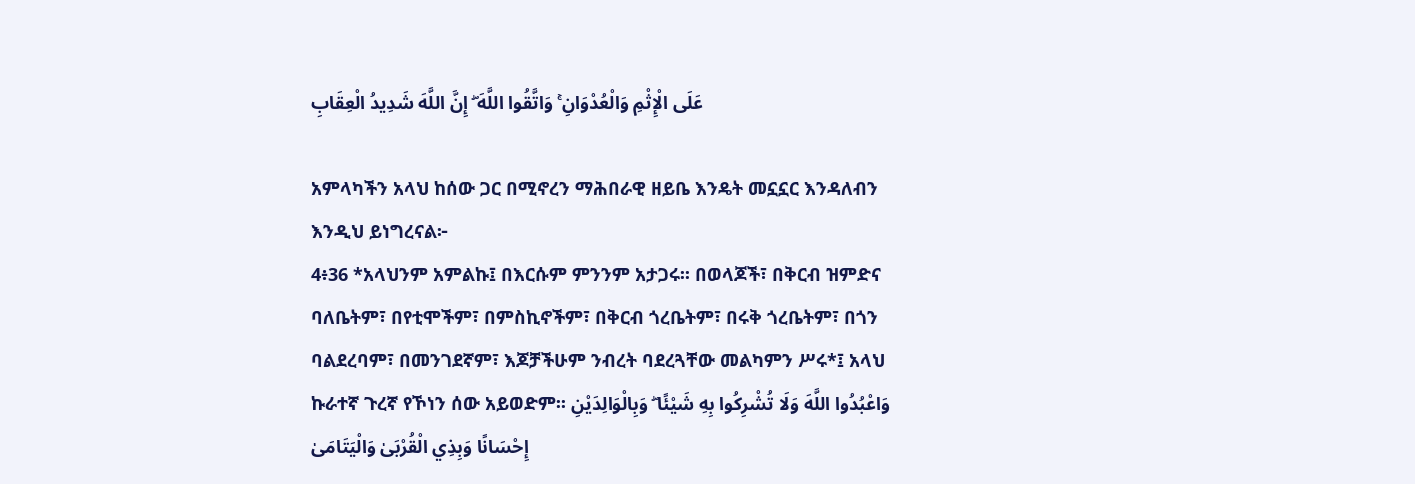عَلَى الْإِثْمِ وَالْعُدْوَانِ ۚ وَاتَّقُوا اللَّهَ ۖ إِنَّ اللَّهَ شَدِيدُ الْعِقَابِ

አምላካችን አላህ ከሰው ጋር በሚኖረን ማሕበራዊ ዘይቤ እንዴት መኗኗር እንዳለብን እንዲህ ይነግረናል፦
4፥36 *አላህንም አምልኩ፤ በእርሱም ምንንም አታጋሩ፡፡ በወላጆች፣ በቅርብ ዝምድና ባለቤትም፣ በየቲሞችም፣ በምስኪኖችም፣ በቅርብ ጎረቤትም፣ በሩቅ ጎረቤትም፣ በጎን ባልደረባም፣ በመንገደኛም፣ እጆቻችሁም ንብረት ባደረጓቸው መልካምን ሥሩ*፤ አላህ ኩራተኛ ጉረኛ የኾነን ሰው አይወድም፡፡ وَاعْبُدُوا اللَّهَ وَلَا تُشْرِكُوا بِهِ شَيْئًا ۖ وَبِالْوَالِدَيْنِ إِحْسَانًا وَبِذِي الْقُرْبَىٰ وَالْيَتَامَىٰ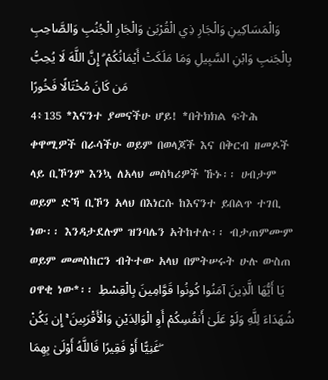وَالْمَسَاكِينِ وَالْجَارِ ذِي الْقُرْبَىٰ وَالْجَارِ الْجُنُبِ وَالصَّاحِبِ بِالْجَنبِ وَابْنِ السَّبِيلِ وَمَا مَلَكَتْ أَيْمَانُكُمْ ۗ إِنَّ اللَّهَ لَا يُحِبُّ مَن كَانَ مُخْتَالًا فَخُورًا
4፥135 *እናንተ ያመናችሁ ሆይ! *በትክክል ፍትሕ ቀዋሚዎች በራሳችሁ ወይም በወላጆች እና በቅርብ ዘመዶች ላይ ቢኾንም እንኳ ለአላህ መስካሪዎች ኹኑ፡፡ ሀብታም ወይም ድኻ ቢኾን አላህ በእነርሱ ከእናንተ ይበልጥ ተገቢ ነው፡፡ እንዳታደሉም ዝንባሌን አትከተሉ፡፡ ብታጠምሙም ወይም መመስከርን ብትተው አላህ በምትሠሩት ሁሉ ውስጠ ዐዋቂ ነው*፡፡ يَا أَيُّهَا الَّذِينَ آمَنُوا كُونُوا قَوَّامِينَ بِالْقِسْطِ شُهَدَاءَ لِلَّهِ وَلَوْ عَلَىٰ أَنفُسِكُمْ أَوِ الْوَالِدَيْنِ وَالْأَقْرَبِينَ ۚ إِن يَكُنْ غَنِيًّا أَوْ فَقِيرًا فَاللَّهُ أَوْلَىٰ بِهِمَا ۖ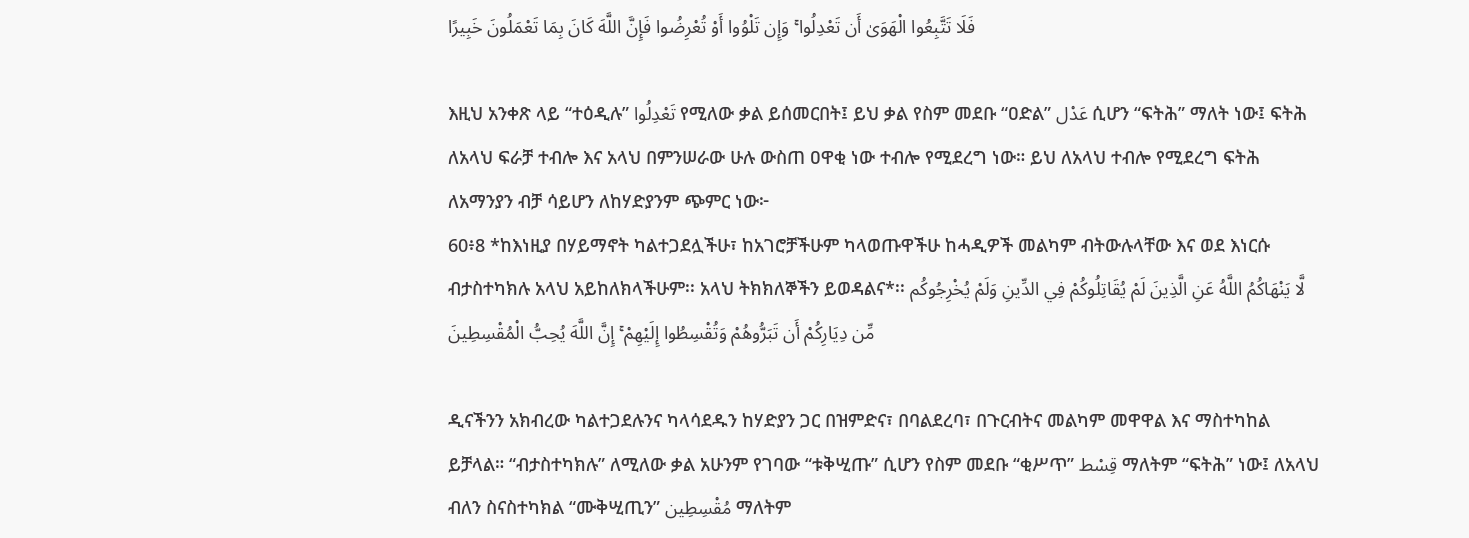فَلَا تَتَّبِعُوا الْهَوَىٰ أَن تَعْدِلُوا ۚ وَإِن تَلْوُوا أَوْ تُعْرِضُوا فَإِنَّ اللَّهَ كَانَ بِمَا تَعْمَلُونَ خَبِيرًا

እዚህ አንቀጽ ላይ “ተዕዲሉ” تَعْدِلُوا የሚለው ቃል ይሰመርበት፤ ይህ ቃል የስም መደቡ “ዐድል” عَدْل ሲሆን “ፍትሕ” ማለት ነው፤ ፍትሕ ለአላህ ፍራቻ ተብሎ እና አላህ በምንሠራው ሁሉ ውስጠ ዐዋቂ ነው ተብሎ የሚደረግ ነው። ይህ ለአላህ ተብሎ የሚደረግ ፍትሕ ለአማንያን ብቻ ሳይሆን ለከሃድያንም ጭምር ነው፦
60፥8 *ከእነዚያ በሃይማኖት ካልተጋደሏችሁ፣ ከአገሮቻችሁም ካላወጡዋችሁ ከሓዲዎች መልካም ብትውሉላቸው እና ወደ እነርሱ ብታስተካክሉ አላህ አይከለክላችሁም፡፡ አላህ ትክክለኞችን ይወዳልና*፡፡ لَّا يَنْهَاكُمُ اللَّهُ عَنِ الَّذِينَ لَمْ يُقَاتِلُوكُمْ فِي الدِّينِ وَلَمْ يُخْرِجُوكُم مِّن دِيَارِكُمْ أَن تَبَرُّوهُمْ وَتُقْسِطُوا إِلَيْهِمْ ۚ إِنَّ اللَّهَ يُحِبُّ الْمُقْسِطِينَ

ዲናችንን አክብረው ካልተጋደሉንና ካላሳደዱን ከሃድያን ጋር በዝምድና፣ በባልደረባ፣ በጉርብትና መልካም መዋዋል እና ማስተካከል ይቻላል። “ብታስተካክሉ” ለሚለው ቃል አሁንም የገባው “ቱቅሢጡ” ሲሆን የስም መደቡ “ቂሥጥ” قِسْط ማለትም “ፍትሕ” ነው፤ ለአላህ ብለን ስናስተካክል “ሙቅሢጢን” مُقْسِطِين ማለትም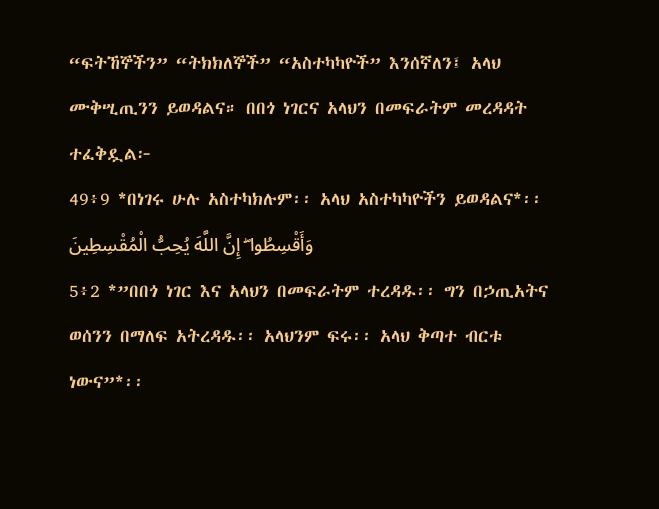“ፍትኸኞችን” “ትክክለኞች” “አስተካካዮች” እንሰኛለን፤ አላህ ሙቅሢጢንን ይወዳልና። በበጎ ነገርና አላህን በመፍራትም መረዳዳት ተፈቅዷል፦
49፥9 *በነገሩ ሁሉ አስተካክሉም፡፡ አላህ አስተካካዮችን ይወዳልና*፡፡ وَأَقْسِطُوا ۖ إِنَّ اللَّهَ يُحِبُّ الْمُقْسِطِينَ
5፥2 *”በበጎ ነገር እና አላህን በመፍራትም ተረዳዱ፡፡ ግን በኃጢአትና ወሰንን በማለፍ አትረዳዱ፡፡ አላህንም ፍሩ፡፡ አላህ ቅጣተ ብርቱ ነውና”*፡፡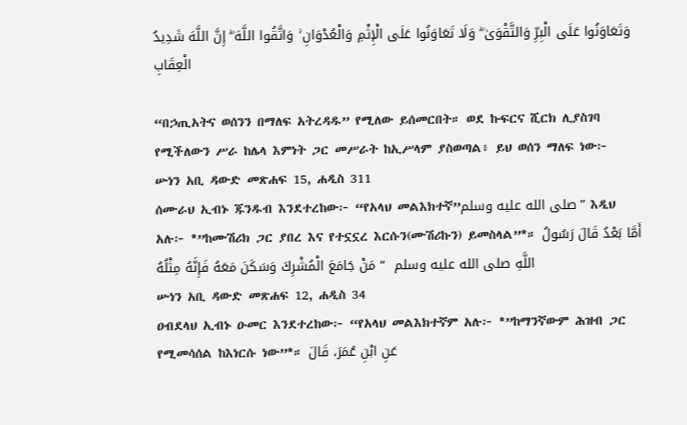وَتَعَاوَنُوا عَلَى الْبِرِّ وَالتَّقْوَىٰ ۖ وَلَا تَعَاوَنُوا عَلَى الْإِثْمِ وَالْعُدْوَانِ ۚ وَاتَّقُوا اللَّهَ ۖ إِنَّ اللَّهَ شَدِيدُ الْعِقَابِ

“በኃጢአትና ወሰንን በማለፍ አትረዳዱ” የሚለው ይሰመርበት። ወደ ኩፍርና ሺርክ ሊያስገባ የሚችለውን ሥራ ከሌላ እምነት ጋር መሥራት ከኢሥላም ያስወጣል፥ ይህ ወሰን ማለፍ ነው፦
ሡነን አቢ ዳውድ መጽሐፍ 15, ሐዲስ 311
ሰሙራህ ኢብኑ ጁንዱብ እንደተረከው፦ “የአላህ መልእክተኛ”صلى الله عليه وسلم” እዲህ አሉ፦ *”ከሙሽሪክ ጋር ያበረ እና የተኗኗረ እርሱን(ሙሽሪኩን) ይመስላል”*። أَمَّا بَعْدُ قَالَ رَسُولُ اللَّهِ صلى الله عليه وسلم  “ مَنْ جَامَعَ الْمُشْرِكَ وَسَكَنَ مَعَهُ فَإِنَّهُ مِثْلُهُ
ሡነን አቢ ዳውድ መጽሐፍ 12, ሐዲስ 34
ዐብደላህ ኢብኑ ዑመር እንደተረከው፦ “የአላህ መልእክተኛም አሉ፦ *”ከማንኛውም ሕዝብ ጋር የሚመሳሰል ከእነርሱ ነው”*። عَنِ ابْنِ عُمَرَ، قَالَ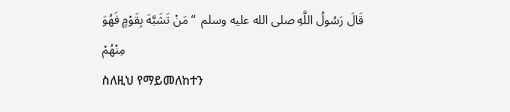قَالَ رَسُولُ اللَّهِ صلى الله عليه وسلم  “ مَنْ تَشَبَّهَ بِقَوْمٍ فَهُوَ مِنْهُمْ
ስለዚህ የማይመለከተን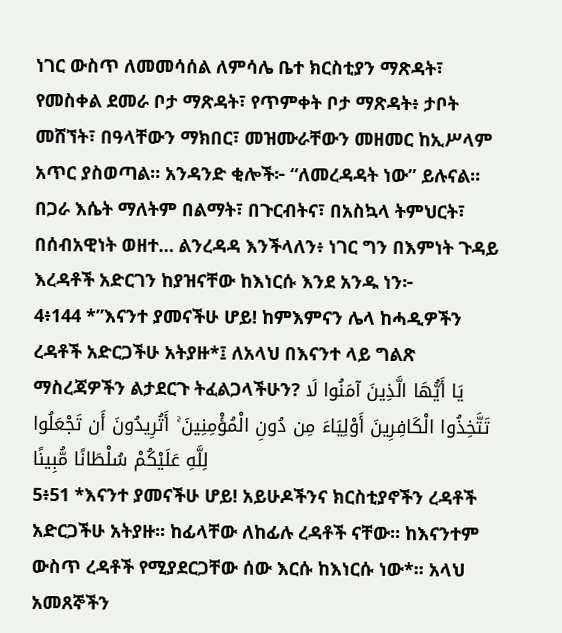ነገር ውስጥ ለመመሳሰል ለምሳሌ ቤተ ክርስቲያን ማጽዳት፣ የመስቀል ደመራ ቦታ ማጽዳት፣ የጥምቀት ቦታ ማጽዳት፥ ታቦት መሸኘት፣ በዓላቸውን ማክበር፣ መዝሙራቸውን መዘመር ከኢሥላም አጥር ያስወጣል። አንዳንድ ቂሎች፦ “ለመረዳዳት ነው” ይሉናል። በጋራ እሴት ማለትም በልማት፣ በጉርብትና፣ በአስኳላ ትምህርት፣ በሰብአዊነት ወዘተ… ልንረዳዳ እንችላለን፥ ነገር ግን በእምነት ጉዳይ እረዳቶች አድርገን ከያዝናቸው ከእነርሱ እንደ አንዱ ነን፦
4፥144 *”እናንተ ያመናችሁ ሆይ! ከምእምናን ሌላ ከሓዲዎችን ረዳቶች አድርጋችሁ አትያዙ*፤ ለአላህ በእናንተ ላይ ግልጽ ማስረጃዎችን ልታደርጉ ትፈልጋላችሁን? يَا أَيُّهَا الَّذِينَ آمَنُوا لَا تَتَّخِذُوا الْكَافِرِينَ أَوْلِيَاءَ مِن دُونِ الْمُؤْمِنِينَ ۚ أَتُرِيدُونَ أَن تَجْعَلُوا لِلَّهِ عَلَيْكُمْ سُلْطَانًا مُّبِينًا
5፥51 *እናንተ ያመናችሁ ሆይ! አይሁዶችንና ክርስቲያኖችን ረዳቶች አድርጋችሁ አትያዙ፡፡ ከፊላቸው ለከፊሉ ረዳቶች ናቸው፡፡ ከእናንተም ውስጥ ረዳቶች የሚያደርጋቸው ሰው እርሱ ከእነርሱ ነው*፡፡ አላህ አመጸኞችን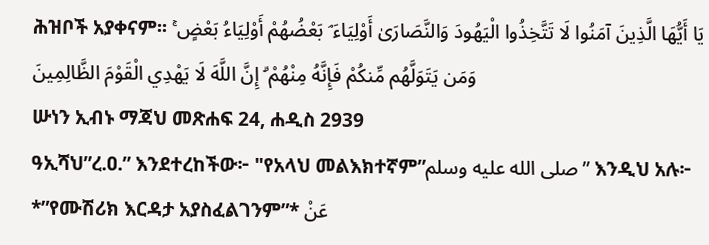ሕዝቦች አያቀናም፡፡ يَا أَيُّهَا الَّذِينَ آمَنُوا لَا تَتَّخِذُوا الْيَهُودَ وَالنَّصَارَىٰ أَوْلِيَاءَ ۘ بَعْضُهُمْ أَوْلِيَاءُ بَعْضٍ ۚ وَمَن يَتَوَلَّهُم مِّنكُمْ فَإِنَّهُ مِنْهُمْ ۗ إِنَّ اللَّهَ لَا يَهْدِي الْقَوْمَ الظَّالِمِينَ
ሡነን ኢብኑ ማጃህ መጽሐፍ 24, ሐዲስ 2939
ዓኢሻህ”ረ.ዐ.” እንደተረከችው፦ "የአላህ መልእክተኛም”صلى الله عليه وسلم” እንዲህ አሉ፦ *”የሙሽሪክ እርዳታ አያስፈልገንም”* عَنْ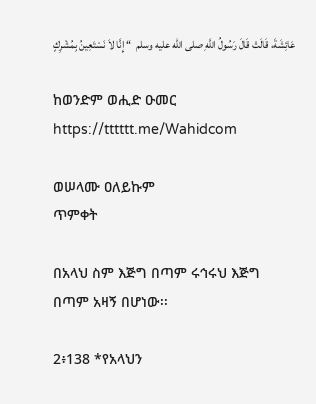عَائِشَةَ، قَالَتْ قَالَ رَسُولُ اللَّهِ صلى الله عليه وسلم  “ إِنَّا لاَ نَسْتَعِينُ بِمُشْرِكٍ

ከወንድም ወሒድ ዑመር
https://tttttt.me/Wahidcom

ወሠላሙ ዐለይኩም
ጥምቀት

በአላህ ስም እጅግ በጣም ሩኅሩህ እጅግ በጣም አዛኝ በሆነው፡፡

2፥138 *የአላህን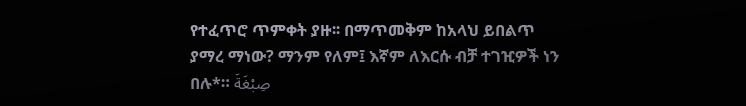የተፈጥሮ ጥምቀት ያዙ፡፡ በማጥመቅም ከአላህ ይበልጥ ያማረ ማነው? ማንም የለም፤ እኛም ለእርሱ ብቻ ተገዢዎች ነን በሉ*። صِبْغَةَ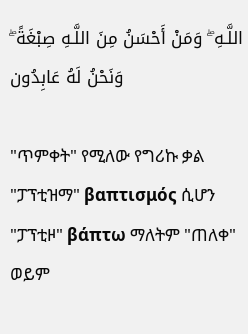اللَّـهِ ۖ وَمَنْ أَحْسَنُ مِنَ اللَّـهِ صِبْغَةً ۖ وَنَحْنُ لَهُ عَابِدُون

"ጥምቀት" የሚለው የግሪኩ ቃል "ፓፕቲዝማ" βαπτισμός ሲሆን "ፓፕቲዞ" βάπτω ማለትም "ጠለቀ" ወይም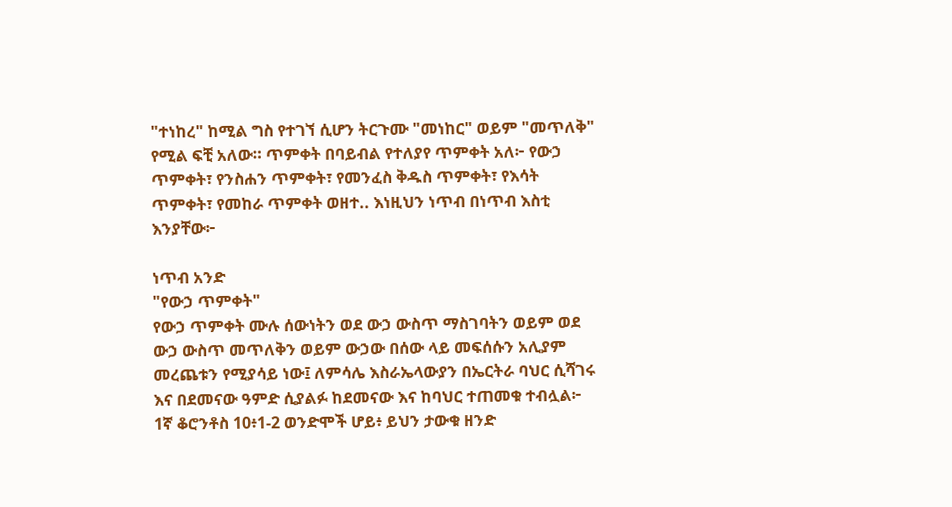"ተነከረ" ከሚል ግስ የተገኘ ሲሆን ትርጉሙ "መነከር" ወይም "መጥለቅ" የሚል ፍቺ አለው። ጥምቀት በባይብል የተለያየ ጥምቀት አለ፦ የውኃ ጥምቀት፣ የንስሐን ጥምቀት፣ የመንፈስ ቅዱስ ጥምቀት፣ የእሳት ጥምቀት፣ የመከራ ጥምቀት ወዘተ.. እነዚህን ነጥብ በነጥብ እስቲ እንያቸው፦

ነጥብ አንድ
"የውኃ ጥምቀት"
የውኃ ጥምቀት ሙሉ ሰውነትን ወደ ውኃ ውስጥ ማስገባትን ወይም ወደ ውኃ ውስጥ መጥለቅን ወይም ውኃው በሰው ላይ መፍሰሱን አሊያም መረጨቱን የሚያሳይ ነው፤ ለምሳሌ እስራኤላውያን በኤርትራ ባህር ሲሻገሩ እና በደመናው ዓምድ ሲያልፉ ከደመናው እና ከባህር ተጠመቁ ተብሏል፦
1ኛ ቆሮንቶስ 10፥1-2 ወንድሞች ሆይ፥ ይህን ታውቁ ዘንድ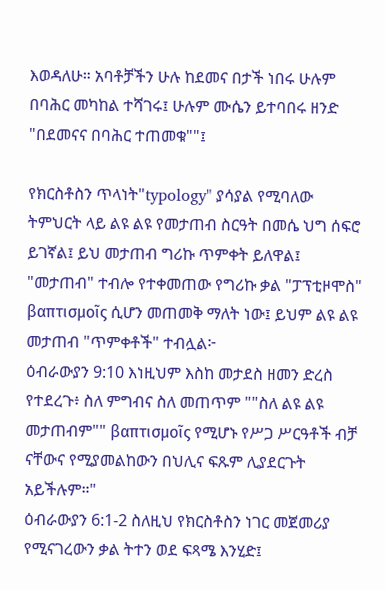እወዳለሁ። አባቶቻችን ሁሉ ከደመና በታች ነበሩ ሁሉም በባሕር መካከል ተሻገሩ፤ ሁሉም ሙሴን ይተባበሩ ዘንድ "በደመናና በባሕር ተጠመቁ""፤

የክርስቶስን ጥላነት"typology" ያሳያል የሚባለው ትምህርት ላይ ልዩ ልዩ የመታጠብ ስርዓት በመሴ ህግ ሰፍሮ ይገኛል፤ ይህ መታጠብ ግሪኩ ጥምቀት ይለዋል፤ "መታጠብ" ተብሎ የተቀመጠው የግሪኩ ቃል "ፓፕቲዞሞስ" βαπτισμοῖς ሲሆን መጠመቅ ማለት ነው፤ ይህም ልዩ ልዩ መታጠብ "ጥምቀቶች" ተብሏል፦
ዕብራውያን 9:10 እነዚህም እስከ መታደስ ዘመን ድረስ የተደረጉ፥ ስለ ምግብና ስለ መጠጥም ""ስለ ልዩ ልዩ መታጠብም"" βαπτισμοῖς የሚሆኑ የሥጋ ሥርዓቶች ብቻ ናቸውና የሚያመልከውን በህሊና ፍጹም ሊያደርጉት አይችሉም።"
ዕብራውያን 6:1-2 ስለዚህ የክርስቶስን ነገር መጀመሪያ የሚናገረውን ቃል ትተን ወደ ፍጻሜ እንሂድ፤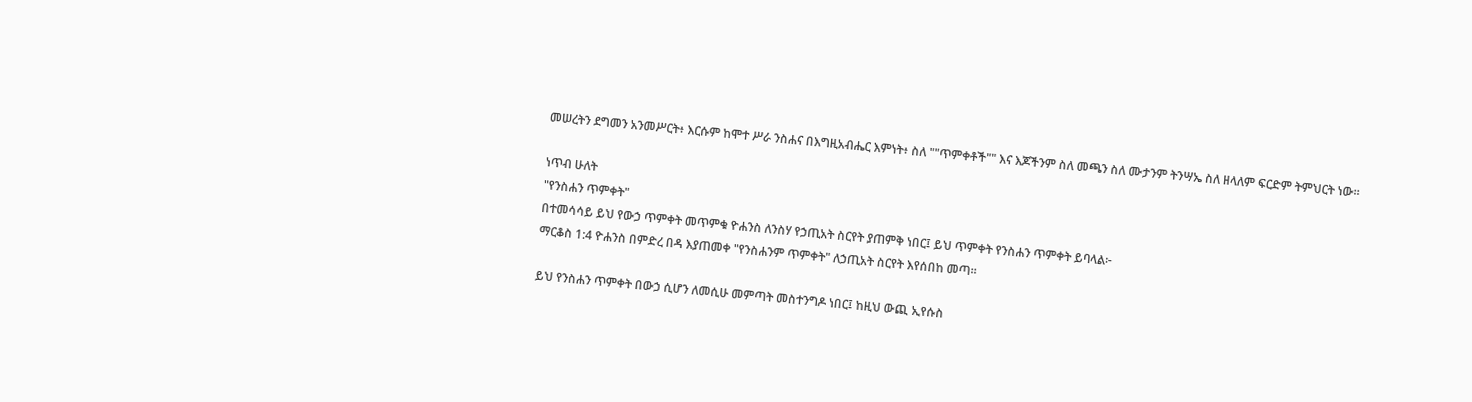መሠረትን ደግመን አንመሥርት፥ እርሱም ከሞተ ሥራ ንስሐና በእግዚአብሔር እምነት፥ ስለ ""ጥምቀቶች"" እና እጆችንም ስለ መጫን ስለ ሙታንም ትንሣኤ ስለ ዘላለም ፍርድም ትምህርት ነው።

ነጥብ ሁለት
"የንስሐን ጥምቀት"
በተመሳሳይ ይህ የውኃ ጥምቀት መጥምቁ ዮሐንስ ለንስሃ የኃጢአት ስርየት ያጠምቅ ነበር፤ ይህ ጥምቀት የንስሐን ጥምቀት ይባላል፦
ማርቆስ 1:4 ዮሐንስ በምድረ በዳ እያጠመቀ "የንስሐንም ጥምቀት" ለኃጢአት ስርየት እየሰበከ መጣ።

ይህ የንስሐን ጥምቀት በውኃ ሲሆን ለመሲሁ መምጣት መስተንግዶ ነበር፤ ከዚህ ውጪ ኢየሱስ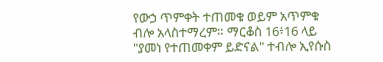የውኃ ጥምቀት ተጠመቁ ወይም አጥምቁ ብሎ አላስተማረም። ማርቆስ 16፥16 ላይ "ያመነ የተጠመቀም ይድናል" ተብሎ ኢየሱስ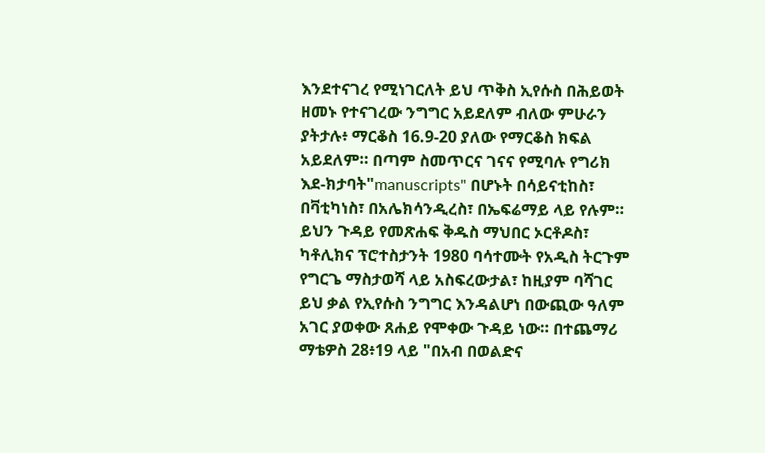እንደተናገረ የሚነገርለት ይህ ጥቅስ ኢየሱስ በሕይወት ዘመኑ የተናገረው ንግግር አይደለም ብለው ምሁራን ያትታሉ፥ ማርቆስ 16.9-20 ያለው የማርቆስ ክፍል አይደለም። በጣም ስመጥርና ገናና የሚባሉ የግሪክ እደ-ክታባት"manuscripts" በሆኑት በሳይናቲከስ፣ በቫቲካነስ፣ በአሌክሳንዲረስ፣ በኤፍሬማይ ላይ የሉም። ይህን ጉዳይ የመጽሐፍ ቅዱስ ማህበር ኦርቶዶስ፣ ካቶሊክና ፕሮተስታንት 1980 ባሳተሙት የአዲስ ትርጉም የግርጌ ማስታወሻ ላይ አስፍረውታል፣ ከዚያም ባሻገር ይህ ቃል የኢየሱስ ንግግር እንዳልሆነ በውጪው ዓለም አገር ያወቀው ጸሐይ የሞቀው ጉዳይ ነው። በተጨማሪ ማቴዎስ 28፥19 ላይ "በአብ በወልድና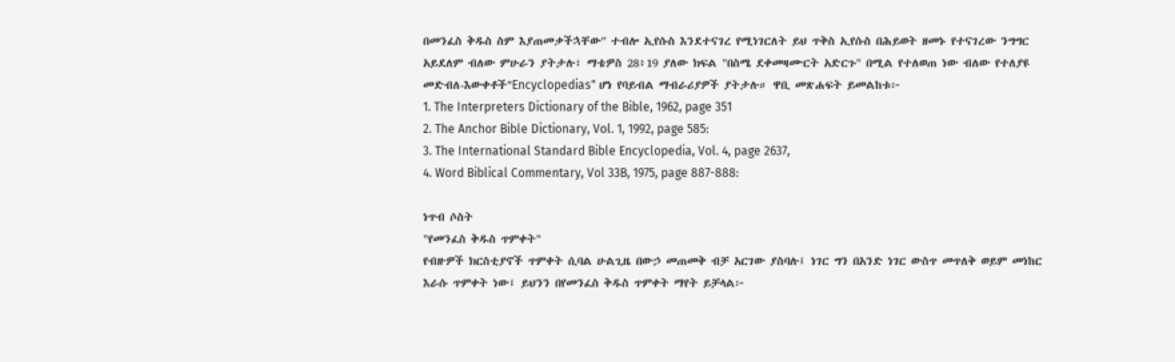በመንፈስ ቅዱስ ስም እያጠመቃችኋቸው" ተብሎ ኢየሱስ እንደተናገረ የሚነገርለት ይህ ጥቅስ ኢየሱስ በሕይወት ዘመኑ የተናገረው ንግግር አይደለም ብለው ምሁራን ያትታሉ፣ ማቴዎስ 28፥19 ያለው ክፍል "በስሜ ደቀመዛሙርት አድርጉ" በሚል የተለወጠ ነው ብለው የተለያዩ መድብለ-እውቀቶች"Encyclopedias" ሆነ የባይብል ማብራሪያዎች ያትታሉ። ዋቢ መጽሐፍት ይመልከቱ፦
1. The Interpreters Dictionary of the Bible, 1962, page 351
2. The Anchor Bible Dictionary, Vol. 1, 1992, page 585:
3. The International Standard Bible Encyclopedia, Vol. 4, page 2637,
4. Word Biblical Commentary, Vol 33B, 1975, page 887-888:

ነጥብ ሶስት
"የመንፈስ ቅዱስ ጥምቀት"
የብዙዎች ክርስቲያኖች ጥምቀት ሲባል ሁልጊዜ በውኃ መጠመቅ ብቻ አርገው ያስባሉ፤ ነገር ግን በአንድ ነገር ውስጥ መጥለቅ ወይም መነከር እራሱ ጥምቀት ነው፤ ይህንን በየመንፈስ ቅዱስ ጥምቀት ማየት ይቻላል፦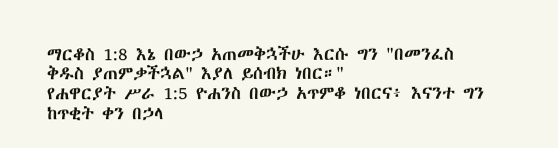ማርቆስ 1:8 እኔ በውኃ አጠመቅኋችሁ እርሱ ግን "በመንፈስ ቅዱስ ያጠምቃችኋል" እያለ ይሰብክ ነበር።"
የሐዋርያት ሥራ 1:5 ዮሐንስ በውኃ አጥምቆ ነበርና፥ እናንተ ግን ከጥቂት ቀን በኃላ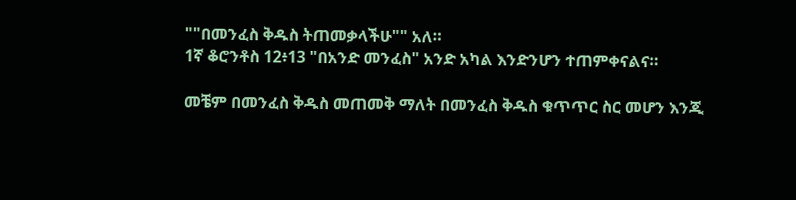""በመንፈስ ቅዱስ ትጠመቃላችሁ"" አለ።
1ኛ ቆሮንቶስ 12፥13 "በአንድ መንፈስ" አንድ አካል እንድንሆን ተጠምቀናልና።

መቼም በመንፈስ ቅዱስ መጠመቅ ማለት በመንፈስ ቅዱስ ቁጥጥር ስር መሆን እንጂ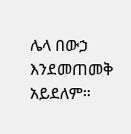ሌላ በውኃ እንደመጠመቅ አይደለም።